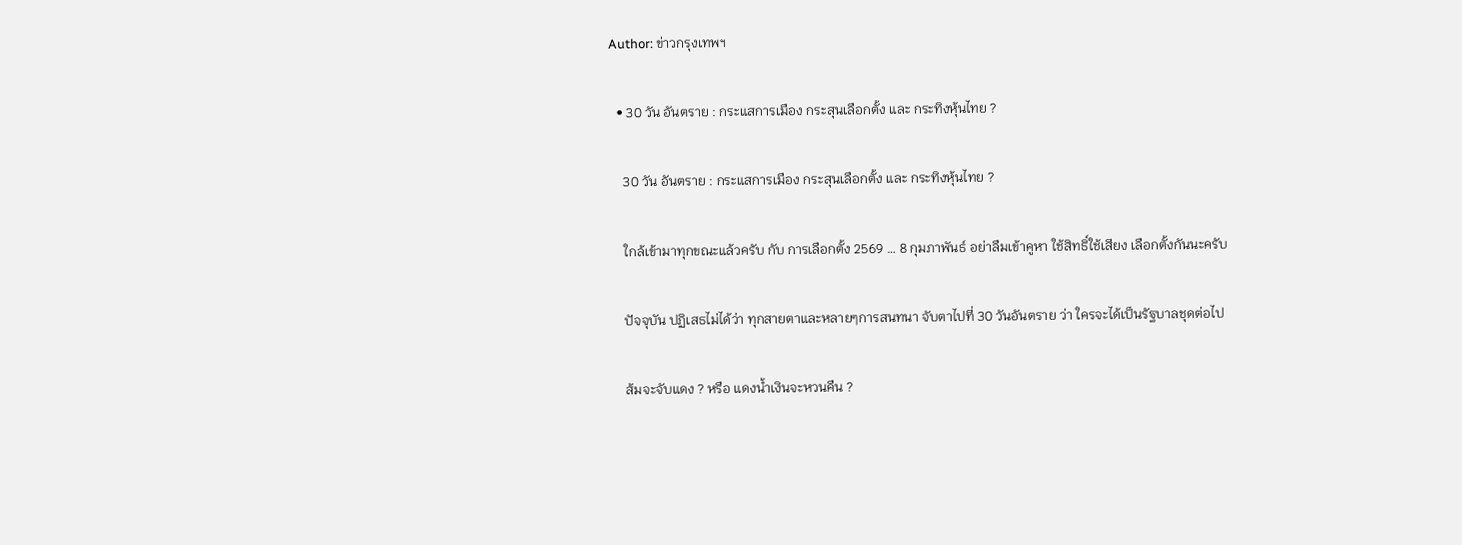Author: ข่าวกรุงเทพฯ

  • 30 วัน อันตราย : กระแสการเมือง กระสุนเลือกตั้ง และ กระทิงหุ้นไทย ?

    30 วัน อันตราย : กระแสการเมือง กระสุนเลือกตั้ง และ กระทิงหุ้นไทย ?

    ใกล้เข้ามาทุกขณะแล้วครับ กับ การเลือกตั้ง 2569 … 8 กุมภาพันธ์ อย่าลืมเข้าคูหา ใช้สิทธิ์ใช้เสียง เลือกตั้งกันนะครับ

    ปัจจุบัน ปฏิเสธไม่ได้ว่า ทุกสายตาและหลายๆการสนทนา จับตาไปที่ 30 วันอันตราย ว่า ใครจะได้เป็นรัฐบาลชุดต่อไป

    ส้มจะจับแดง ? หรือ แดงน้ำเงินจะหวนคืน ?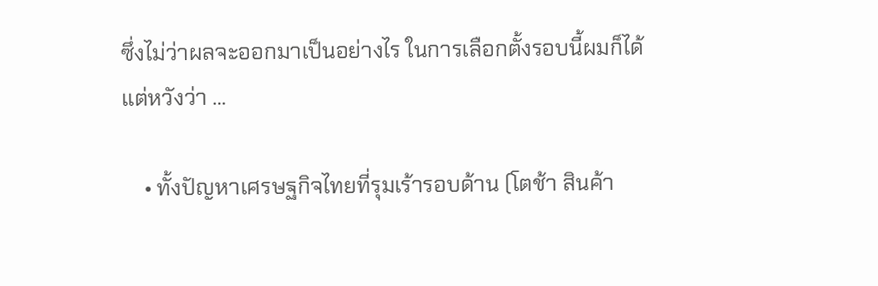ซึ่งไม่ว่าผลจะออกมาเป็นอย่างไร ในการเลือกตั้งรอบนี้ผมก็ได้แต่หวังว่า …

    • ทั้งปัญหาเศรษฐกิจไทยที่รุมเร้ารอบด้าน (โตช้า สินค้า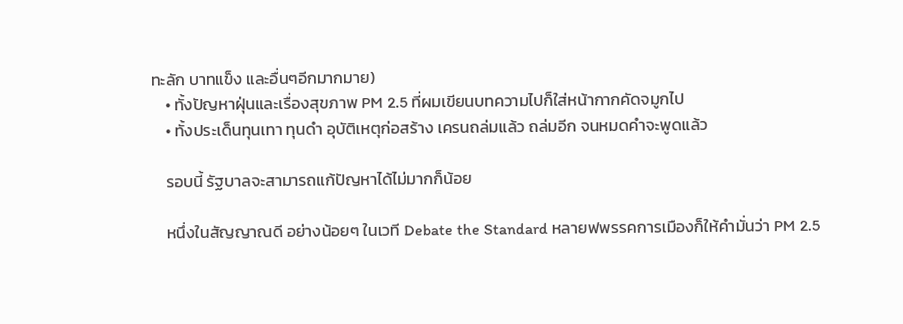ทะลัก บาทแข็ง และอื่นๆอีกมากมาย)
    • ทั้งปัญหาฝุ่นและเรื่องสุขภาพ PM 2.5 ที่ผมเขียนบทความไปก็ใส่หน้ากากคัดจมูกไป
    • ทั้งประเด็นทุนเทา ทุนดำ อุบัติเหตุก่อสร้าง เครนถล่มแล้ว ถล่มอีก จนหมดคำจะพูดแล้ว

    รอบนี้ รัฐบาลจะสามารถแก้ปัญหาได้ไม่มากก็น้อย

    หนึ่งในสัญญาณดี อย่างน้อยๆ ในเวที Debate the Standard หลายฟพรรคการเมืองก็ให้คำมั่นว่า PM 2.5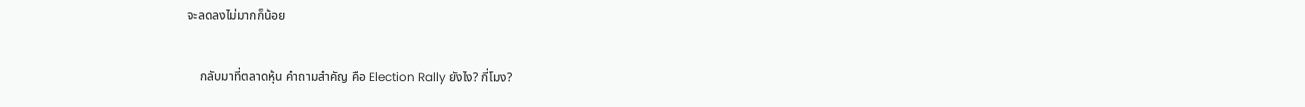จะลดลงไม่มากก็น้อย

    กลับมาที่ตลาดหุ้น คำถามสำคัญ คือ Election Rally ยังไง? กี่โมง?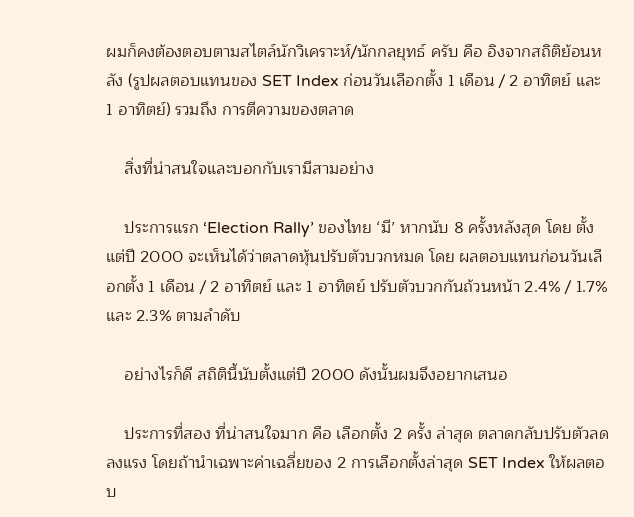ผมก็คงต้องตอบตามสไตล์นักวิเคราะห์/นักกลยุทธ์ ครับ คือ อิงจากสถิติย้อนหลัง (รูปผลตอบแทนของ SET Index ก่อนวันเลือกตั้ง 1 เดือน / 2 อาทิตย์ และ 1 อาทิตย์) รวมถึง การตีความของตลาด

    สิ่งที่น่าสนใจและบอกกับเรามีสามอย่าง

    ประการแรก ‘Election Rally’ ของไทย ‘มี’ หากนับ 8 ครั้งหลังสุด โดย ตั้งแต่ปี 2000 จะเห็นได้ว่าตลาดหุ้นปรับตัวบวกหมด โดย ผลตอบแทนก่อนวันเลือกตั้ง 1 เดือน / 2 อาทิตย์ และ 1 อาทิตย์ ปรับตัวบวกกันถ้วนหน้า 2.4% / 1.7% และ 2.3% ตามลำดับ

    อย่างไรก็ดี สถิตินี้นับตั้งแต่ปี 2000 ดังนั้นผมจึงอยากเสนอ

    ประการที่สอง ที่น่าสนใจมาก คือ เลือกตั้ง 2 ครั้ง ล่าสุด ตลาดกลับปรับตัวลดลงแรง โดยถ้านำเฉพาะค่าเฉลี่ยของ 2 การเลือกตั้งล่าสุด SET Index ให้ผลตอบ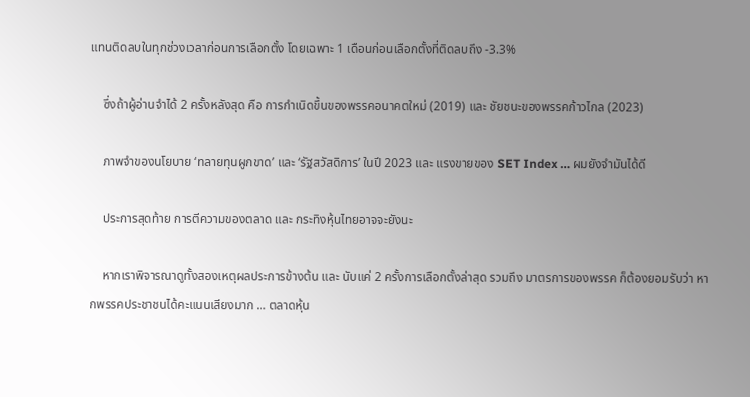แทนติดลบในทุกช่วงเวลาก่อนการเลือกตั้ง โดยเฉพาะ 1 เดือนก่อนเลือกตั้งที่ติดลบถึง -3.3%

    ซึ่งถ้าผู้อ่านจำได้ 2 ครั้งหลังสุด คือ การกำเนิดขึ้นของพรรคอนาคตใหม่ (2019) และ ชัยชนะของพรรคก้าวไกล (2023)

    ภาพจำของนโยบาย ‘ทลายทุนผูกขาด’ และ ‘รัฐสวัสดิการ’ ในปี 2023 และ แรงขายของ SET Index … ผมยังจำมันได้ดี

    ประการสุดท้าย การตีความของตลาด และ กระทิงหุ้นไทยอาจจะยังนะ

    หากเราพิจารณาดูทั้งสองเหตุผลประการข้างต้น และ นับแค่ 2 ครั้งการเลือกตั้งล่าสุด รวมถึง มาตรการของพรรค ก็ต้องยอมรับว่า หากพรรคประชาชนได้คะแนนเสียงมาก … ตลาดหุ้น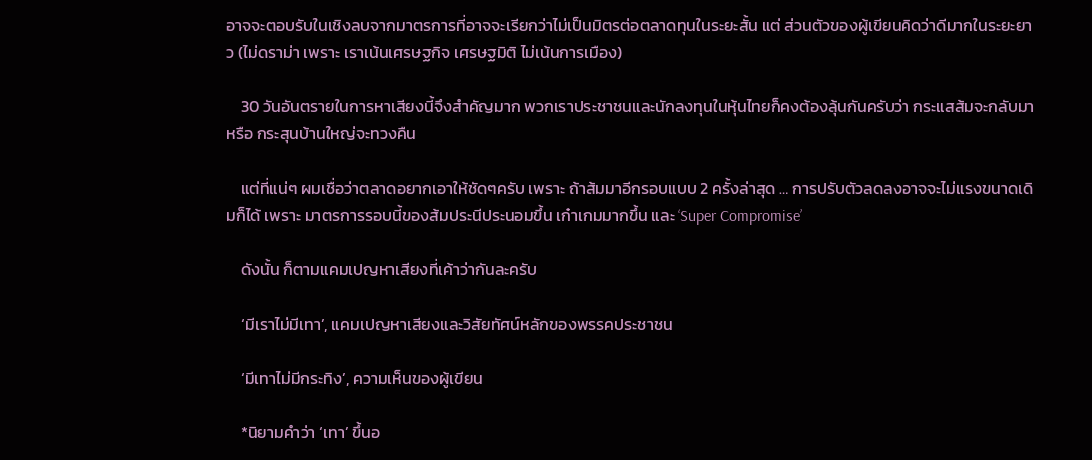อาจจะตอบรับในเชิงลบจากมาตรการที่อาจจะเรียกว่าไม่เป็นมิตรต่อตลาดทุนในระยะสั้น แต่ ส่วนตัวของผู้เขียนคิดว่าดีมากในระยะยาว (ไม่ดราม่า เพราะ เราเน้นเศรษฐกิจ เศรษฐมิติ ไม่เน้นการเมือง)

    30 วันอันตรายในการหาเสียงนี้จึงสำคัญมาก พวกเราประชาชนและนักลงทุนในหุ้นไทยก็คงต้องลุ้นกันครับว่า กระแสส้มจะกลับมา หรือ กระสุนบ้านใหญ่จะทวงคืน

    แต่ที่แน่ๆ ผมเชื่อว่าตลาดอยากเอาให้ชัดๆครับ เพราะ ถ้าส้มมาอีกรอบแบบ 2 ครั้งล่าสุด … การปรับตัวลดลงอาจจะไม่แรงขนาดเดิมก็ได้ เพราะ มาตรการรอบนี้ของส้มประนีประนอมขึ้น เก๋าเกมมากขึ้น และ ‘Super Compromise’

    ดังนั้น ก็ตามแคมเปญหาเสียงที่เค้าว่ากันละครับ

    ‘มีเราไม่มีเทา’, แคมเปญหาเสียงและวิสัยทัศน์หลักของพรรคประชาชน

    ‘มีเทาไม่มีกระทิง’, ความเห็นของผู้เขียน

    *นิยามคำว่า ‘เทา’ ขึ้นอ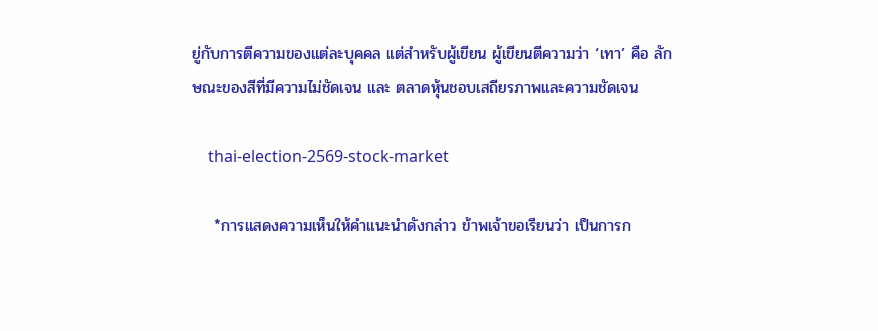ยู่กับการตีความของแต่ละบุคคล แต่สำหรับผู้เขียน ผู้เขียนตีความว่า ‘เทา’ คือ ลักษณะของสีที่มีความไม่ชัดเจน และ ตลาดหุ้นชอบเสถียรภาพและความชัดเจน

    thai-election-2569-stock-market

    *การแสดงความเห็นให้คำแนะนำดังกล่าว ข้าพเจ้าขอเรียนว่า เป็นการก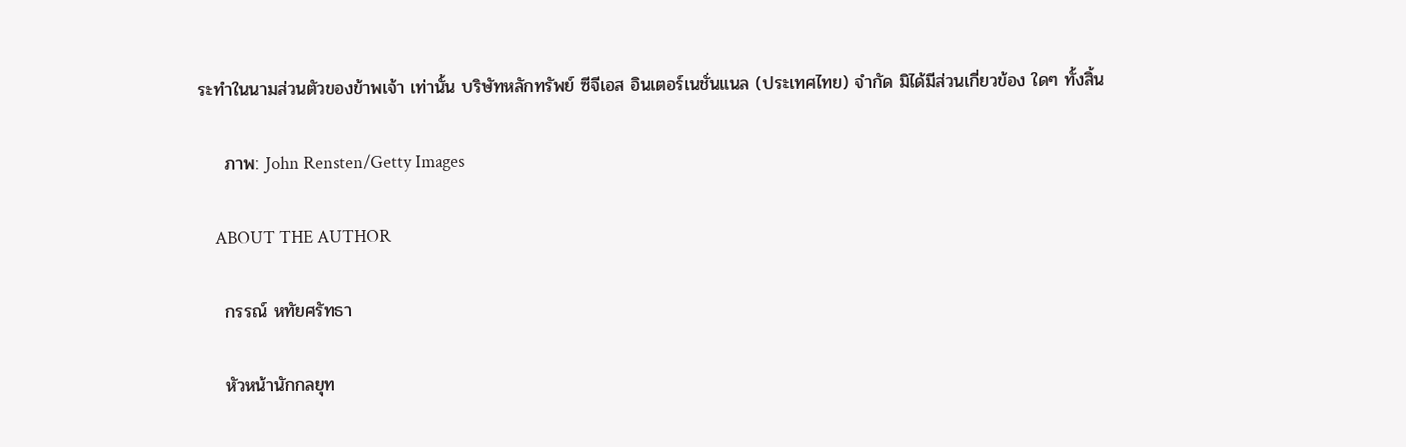ระทำในนามส่วนตัวของข้าพเจ้า เท่านั้น บริษัทหลักทรัพย์ ซีจีเอส อินเตอร์เนชั่นแนล (ประเทศไทย) จำกัด มิได้มีส่วนเกี่ยวข้อง ใดๆ ทั้งสิ้น

    ภาพ: John Rensten/Getty Images

    ABOUT THE AUTHOR

    กรรณ์ หทัยศรัทธา

    หัวหน้านักกลยุท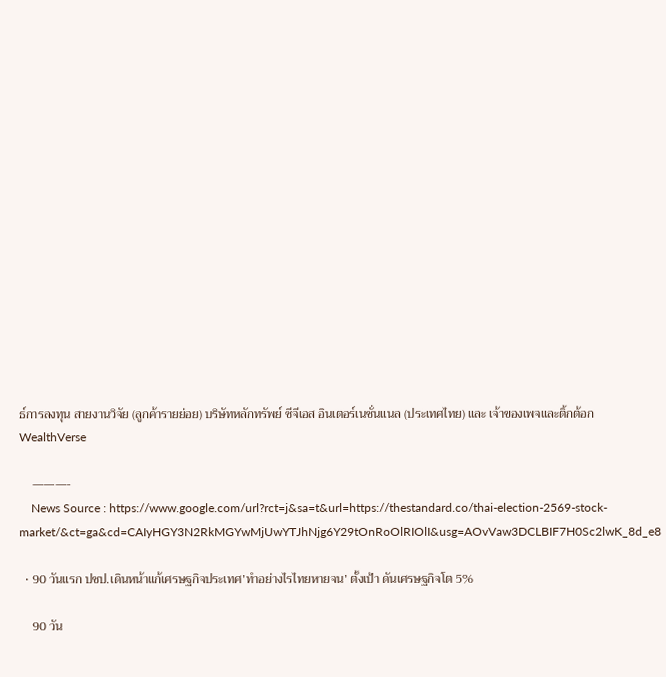ธ์การลงทุน สายงานวิจัย (ลูกค้ารายย่อย) บริษัทหลักทรัพย์ ซีจีเอส อินเตอร์เนชั่นแนล (ประเทศไทย) และ เจ้าของเพจและติ้กต้อก WealthVerse

    ———-
    News Source : https://www.google.com/url?rct=j&sa=t&url=https://thestandard.co/thai-election-2569-stock-market/&ct=ga&cd=CAIyHGY3N2RkMGYwMjUwYTJhNjg6Y29tOnRoOlRIOlI&usg=AOvVaw3DCLBIF7H0Sc2lwK_8d_e8

  • 90 วันแรก ปชป.เดินหน้าแก้เศรษฐกิจประเทศ’ทำอย่างไรไทยหายจน’ ตั้งเป้า ดันเศรษฐกิจโต 5%

    90 วัน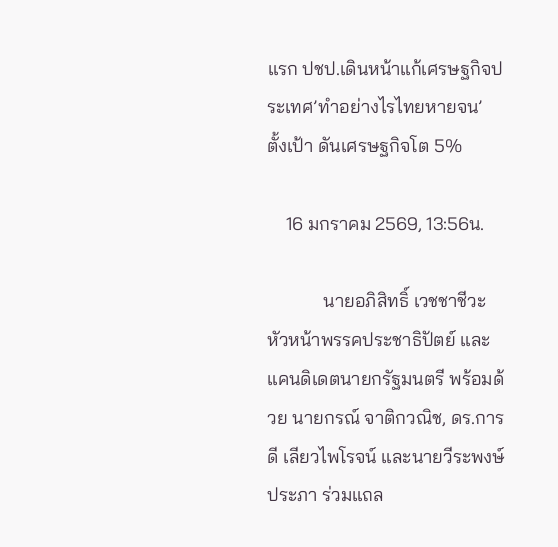แรก ปชป.เดินหน้าแก้เศรษฐกิจประเทศ’ทำอย่างไรไทยหายจน’ ตั้งเป้า ดันเศรษฐกิจโต 5%

    16 มกราคม 2569, 13:56น.

            นายอภิสิทธิ์ เวชชาชีวะ หัวหน้าพรรคประชาธิปัตย์ และแคนดิเดตนายกรัฐมนตรี พร้อมด้วย นายกรณ์ จาติกวณิช, ดร.การดี เลียวไพโรจน์ และนายวีระพงษ์ ประภา ร่วมแถล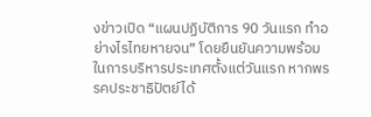งข่าวเปิด “แผนปฏิบัติการ 90 วันแรก ทำอย่างไรไทยหายจน” โดยยืนยันความพร้อมในการบริหารประเทศตั้งแต่วันแรก หากพรรคประชาธิปัตย์ได้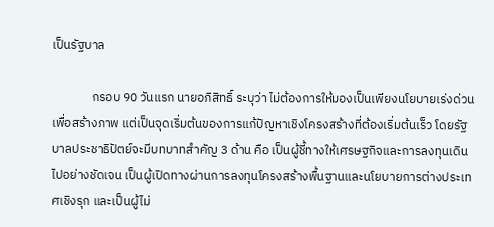เป็นรัฐบาล

              กรอบ 90 วันแรก นายอภิสิทธิ์ ระบุว่า ไม่ต้องการให้มองเป็นเพียงนโยบายเร่งด่วนเพื่อสร้างภาพ แต่เป็นจุดเริ่มต้นของการแก้ปัญหาเชิงโครงสร้างที่ต้องเริ่มต้นเร็ว โดยรัฐบาลประชาธิปัตย์จะมีบทบาทสำคัญ 3 ด้าน คือ เป็นผู้ชี้ทางให้เศรษฐกิจและการลงทุนเดินไปอย่างชัดเจน เป็นผู้เปิดทางผ่านการลงทุนโครงสร้างพื้นฐานและนโยบายการต่างประเทศเชิงรุก และเป็นผู้ไม่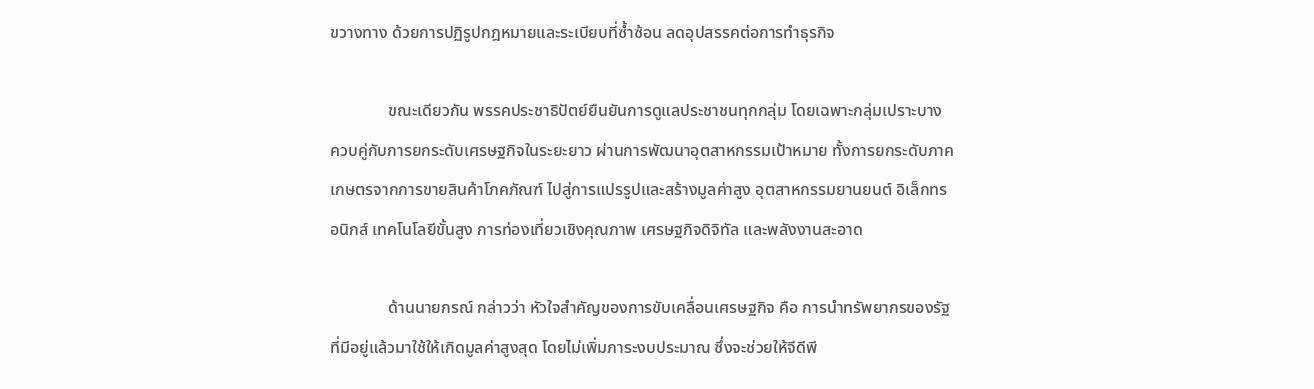ขวางทาง ด้วยการปฏิรูปกฎหมายและระเบียบที่ซ้ำซ้อน ลดอุปสรรคต่อการทำธุรกิจ

              ขณะเดียวกัน พรรคประชาธิปัตย์ยืนยันการดูแลประชาชนทุกกลุ่ม โดยเฉพาะกลุ่มเปราะบาง ควบคู่กับการยกระดับเศรษฐกิจในระยะยาว ผ่านการพัฒนาอุตสาหกรรมเป้าหมาย ทั้งการยกระดับภาคเกษตรจากการขายสินค้าโภคภัณฑ์ ไปสู่การแปรรูปและสร้างมูลค่าสูง อุตสาหกรรมยานยนต์ อิเล็กทรอนิกส์ เทคโนโลยีขั้นสูง การท่องเที่ยวเชิงคุณภาพ เศรษฐกิจดิจิทัล และพลังงานสะอาด

              ด้านนายกรณ์ กล่าวว่า หัวใจสำคัญของการขับเคลื่อนเศรษฐกิจ คือ การนำทรัพยากรของรัฐที่มีอยู่แล้วมาใช้ให้เกิดมูลค่าสูงสุด โดยไม่เพิ่มภาระงบประมาณ ซึ่งจะช่วยให้จีดีพี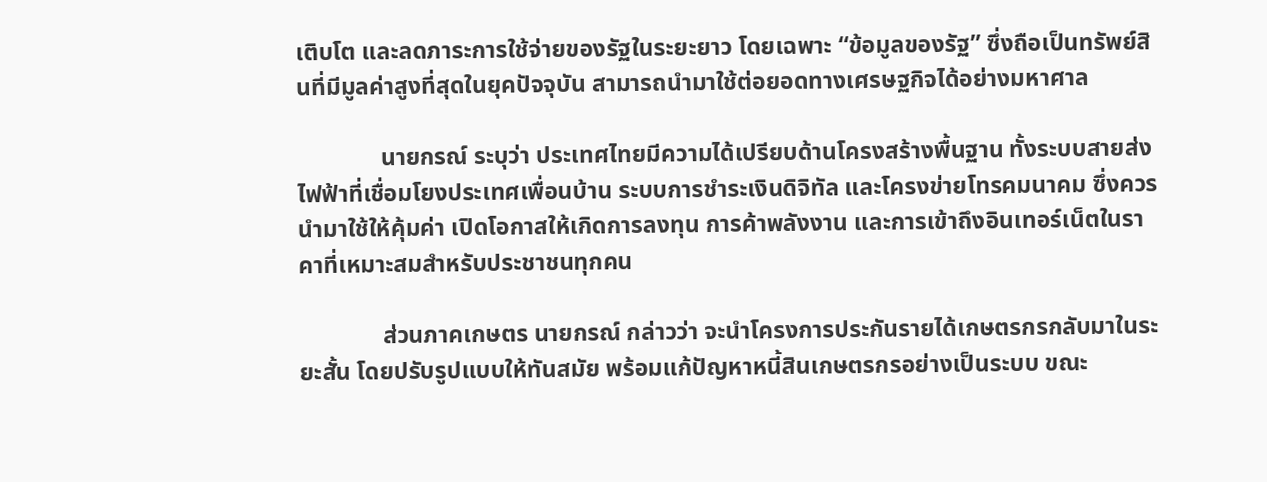เติบโต และลดภาระการใช้จ่ายของรัฐในระยะยาว โดยเฉพาะ “ข้อมูลของรัฐ” ซึ่งถือเป็นทรัพย์สินที่มีมูลค่าสูงที่สุดในยุคปัจจุบัน สามารถนำมาใช้ต่อยอดทางเศรษฐกิจได้อย่างมหาศาล

              นายกรณ์ ระบุว่า ประเทศไทยมีความได้เปรียบด้านโครงสร้างพื้นฐาน ทั้งระบบสายส่งไฟฟ้าที่เชื่อมโยงประเทศเพื่อนบ้าน ระบบการชำระเงินดิจิทัล และโครงข่ายโทรคมนาคม ซึ่งควรนำมาใช้ให้คุ้มค่า เปิดโอกาสให้เกิดการลงทุน การค้าพลังงาน และการเข้าถึงอินเทอร์เน็ตในราคาที่เหมาะสมสำหรับประชาชนทุกคน

              ส่วนภาคเกษตร นายกรณ์ กล่าวว่า จะนำโครงการประกันรายได้เกษตรกรกลับมาในระยะสั้น โดยปรับรูปแบบให้ทันสมัย พร้อมแก้ปัญหาหนี้สินเกษตรกรอย่างเป็นระบบ ขณะ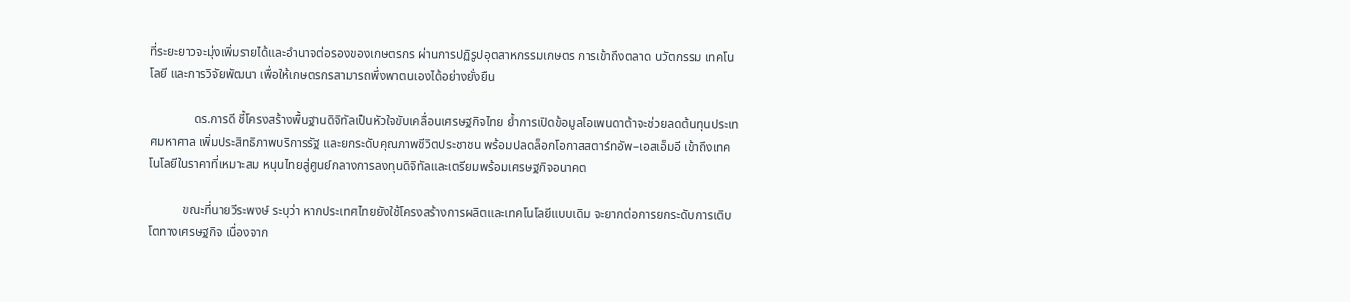ที่ระยะยาวจะมุ่งเพิ่มรายได้และอำนาจต่อรองของเกษตรกร ผ่านการปฏิรูปอุตสาหกรรมเกษตร การเข้าถึงตลาด นวัตกรรม เทคโนโลยี และการวิจัยพัฒนา เพื่อให้เกษตรกรสามารถพึ่งพาตนเองได้อย่างยั่งยืน

              ดร.การดี ชี้โครงสร้างพื้นฐานดิจิทัลเป็นหัวใจขับเคลื่อนเศรษฐกิจไทย ย้ำการเปิดข้อมูลโอเพนดาต้าจะช่วยลดต้นทุนประเทศมหาศาล เพิ่มประสิทธิภาพบริการรัฐ และยกระดับคุณภาพชีวิตประชาชน พร้อมปลดล็อกโอกาสสตาร์ทอัพ–เอสเอ็มอี เข้าถึงเทคโนโลยีในราคาที่เหมาะสม หนุนไทยสู่ศูนย์กลางการลงทุนดิจิทัลและเตรียมพร้อมเศรษฐกิจอนาคต

           ขณะที่นายวีระพงษ์ ระบุว่า หากประเทศไทยยังใช้โครงสร้างการผลิตและเทคโนโลยีแบบเดิม จะยากต่อการยกระดับการเติบโตทางเศรษฐกิจ เนื่องจาก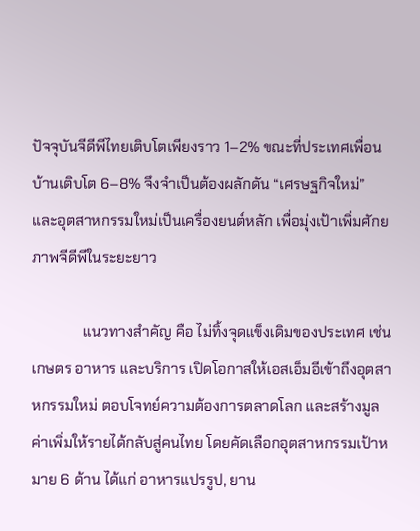ปัจจุบันจีดีพีไทยเติบโตเพียงราว 1–2% ขณะที่ประเทศเพื่อนบ้านเติบโต 6–8% จึงจำเป็นต้องผลักดัน “เศรษฐกิจใหม่” และอุตสาหกรรมใหม่เป็นเครื่องยนต์หลัก เพื่อมุ่งเป้าเพิ่มศักยภาพจีดีพีในระยะยาว

              แนวทางสำคัญ คือ ไม่ทิ้งจุดแข็งเดิมของประเทศ เช่น เกษตร อาหาร และบริการ เปิดโอกาสให้เอสเอ็มอีเข้าถึงอุตสาหกรรมใหม่ ตอบโจทย์ความต้องการตลาดโลก และสร้างมูลค่าเพิ่มให้รายได้กลับสู่คนไทย โดยคัดเลือกอุตสาหกรรมเป้าหมาย 6 ด้าน ได้แก่ อาหารแปรรูป, ยาน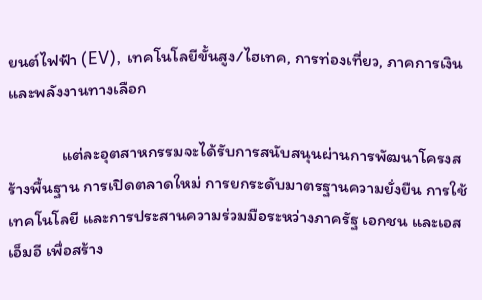ยนต์ไฟฟ้า (EV), เทคโนโลยีขั้นสูง/ไฮเทค, การท่องเที่ยว, ภาคการเงิน และพลังงานทางเลือก

              แต่ละอุตสาหกรรมจะได้รับการสนับสนุนผ่านการพัฒนาโครงสร้างพื้นฐาน การเปิดตลาดใหม่ การยกระดับมาตรฐานความยั่งยืน การใช้เทคโนโลยี และการประสานความร่วมมือระหว่างภาครัฐ เอกชน และเอสเอ็มอี เพื่อสร้าง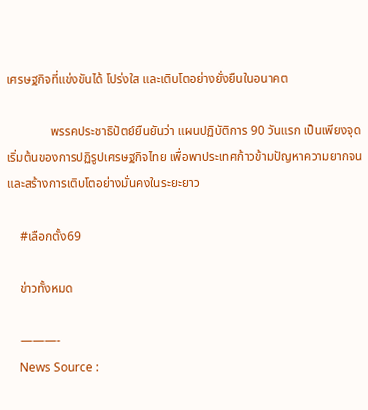เศรษฐกิจที่แข่งขันได้ โปร่งใส และเติบโตอย่างยั่งยืนในอนาคต

              พรรคประชาธิปัตย์ยืนยันว่า แผนปฏิบัติการ 90 วันแรก เป็นเพียงจุดเริ่มต้นของการปฏิรูปเศรษฐกิจไทย เพื่อพาประเทศก้าวข้ามปัญหาความยากจน และสร้างการเติบโตอย่างมั่นคงในระยะยาว

    #เลือกตั้ง69

    ข่าวทั้งหมด

    ———-
    News Source :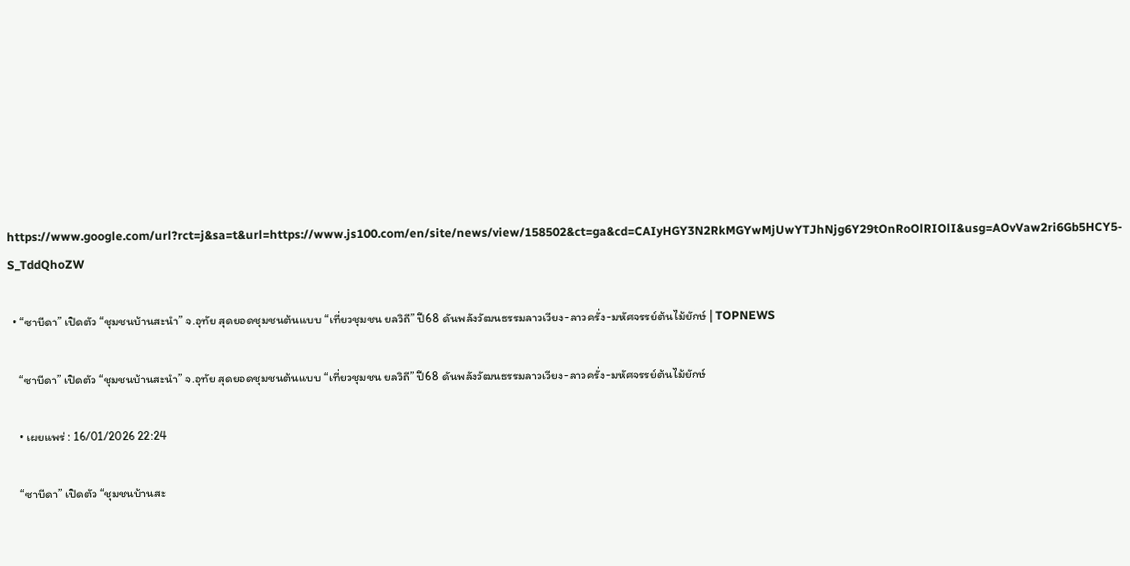https://www.google.com/url?rct=j&sa=t&url=https://www.js100.com/en/site/news/view/158502&ct=ga&cd=CAIyHGY3N2RkMGYwMjUwYTJhNjg6Y29tOnRoOlRIOlI&usg=AOvVaw2ri6Gb5HCY5-S_TddQhoZW

  • “ซาบีดา” เปิดตัว “ชุมชนบ้านสะนำ” จ.อุทัย สุดยอดชุมชนต้นแบบ “เที่ยวชุมชน ยลวิถี” ปี68 ดันพลังวัฒนธรรมลาวเวียง-ลาวครั่ง-มหัศจรรย์ต้นไม้ยักษ์ | TOPNEWS

    “ซาบีดา” เปิดตัว “ชุมชนบ้านสะนำ” จ.อุทัย สุดยอดชุมชนต้นแบบ “เที่ยวชุมชน ยลวิถี” ปี68 ดันพลังวัฒนธรรมลาวเวียง-ลาวครั่ง-มหัศจรรย์ต้นไม้ยักษ์

    • เผยแพร่ : 16/01/2026 22:24

    “ซาบีดา” เปิดตัว “ชุมชนบ้านสะ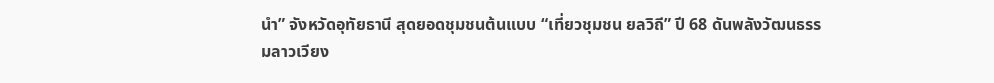นำ” จังหวัดอุทัยธานี สุดยอดชุมชนต้นแบบ “เที่ยวชุมชน ยลวิถี” ปี 68 ดันพลังวัฒนธรรมลาวเวียง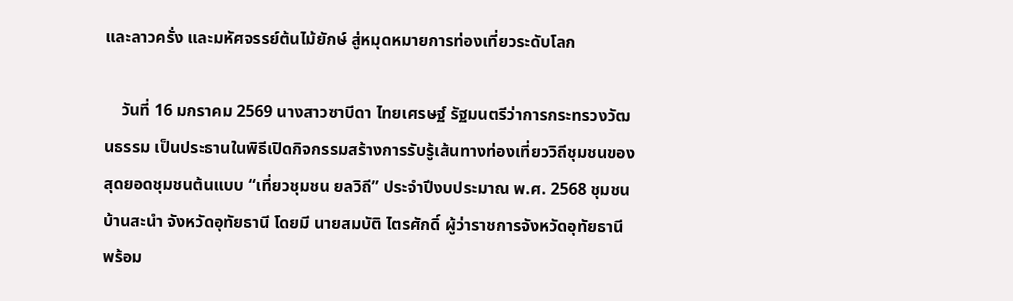และลาวครั่ง และมหัศจรรย์ต้นไม้ยักษ์ สู่หมุดหมายการท่องเที่ยวระดับโลก

    วันที่ 16 มกราคม 2569 นางสาวซาบีดา ไทยเศรษฐ์ รัฐมนตรีว่าการกระทรวงวัฒนธรรม เป็นประธานในพิธีเปิดกิจกรรมสร้างการรับรู้เส้นทางท่องเที่ยววิถีชุมชนของสุดยอดชุมชนต้นแบบ “เที่ยวชุมชน ยลวิถี” ประจำปีงบประมาณ พ.ศ. 2568 ชุมชนบ้านสะนำ จังหวัดอุทัยธานี โดยมี นายสมบัติ ไตรศักดิ์ ผู้ว่าราชการจังหวัดอุทัยธานี พร้อม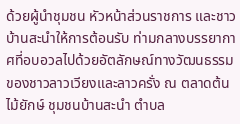ด้วยผู้นำชุมชน หัวหน้าส่วนราชการ และชาวบ้านสะนำให้การต้อนรับ ท่ามกลางบรรยากาศที่อบอวลไปด้วยอัตลักษณ์ทางวัฒนธรรมของชาวลาวเวียงและลาวครั่ง ณ ตลาดต้นไม้ยักษ์ ชุมชนบ้านสะนำ ตำบล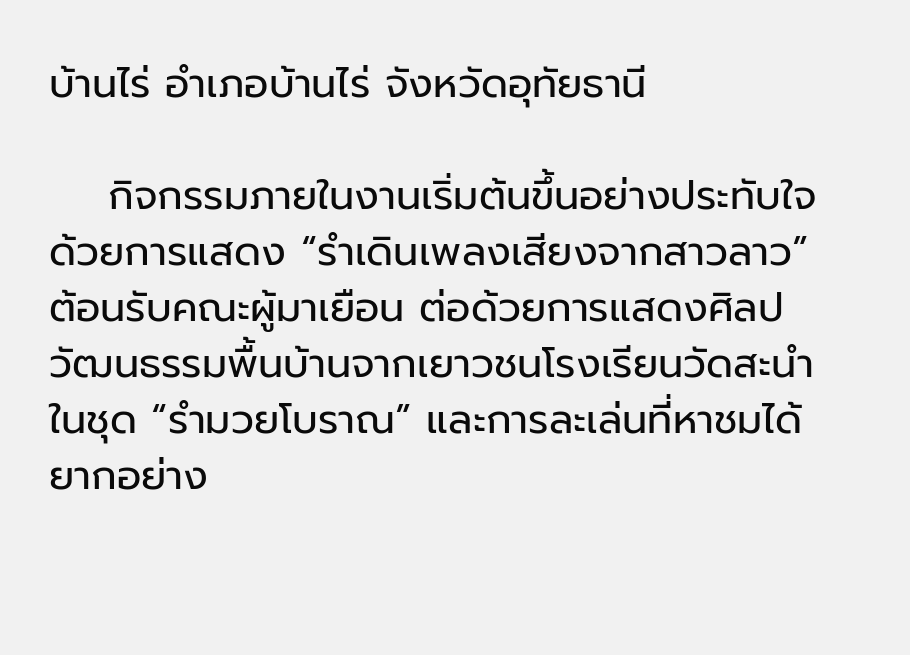บ้านไร่ อำเภอบ้านไร่ จังหวัดอุทัยธานี

    กิจกรรมภายในงานเริ่มต้นขึ้นอย่างประทับใจด้วยการแสดง “รำเดินเพลงเสียงจากสาวลาว” ต้อนรับคณะผู้มาเยือน ต่อด้วยการแสดงศิลปวัฒนธรรมพื้นบ้านจากเยาวชนโรงเรียนวัดสะนำในชุด “รำมวยโบราณ” และการละเล่นที่หาชมได้ยากอย่าง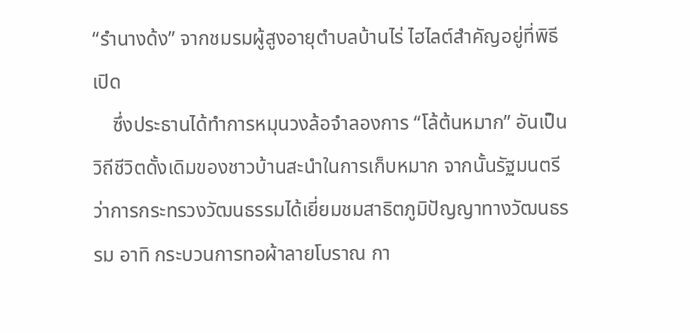“รำนางด้ง” จากชมรมผู้สูงอายุตำบลบ้านไร่ ไฮไลต์สำคัญอยู่ที่พิธีเปิด
    ซึ่งประธานได้ทำการหมุนวงล้อจำลองการ “โล้ต้นหมาก” อันเป็นวิถีชีวิตดั้งเดิมของชาวบ้านสะนำในการเก็บหมาก จากนั้นรัฐมนตรีว่าการกระทรวงวัฒนธรรมได้เยี่ยมชมสาธิตภูมิปัญญาทางวัฒนธรรม อาทิ กระบวนการทอผ้าลายโบราณ กา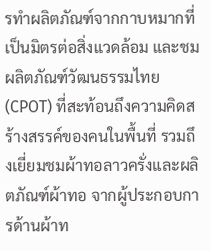รทำผลิตภัณฑ์จากกาบหมากที่เป็นมิตรต่อสิ่งแวดล้อม และชมผลิตภัณฑ์วัฒนธรรมไทย (CPOT) ที่สะท้อนถึงความคิดสร้างสรรค์ของคนในพื้นที่ รวมถึงเยี่ยมชมผ้าทอลาวครั่งและผลิตภัณฑ์ผ้าทอ จากผู้ประกอบการด้านผ้าท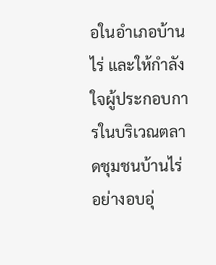อในอำเภอบ้านไร่ และให้กำลังใจผู้ประกอบการในบริเวณตลาดชุมชนบ้านไร่ อย่างอบอุ่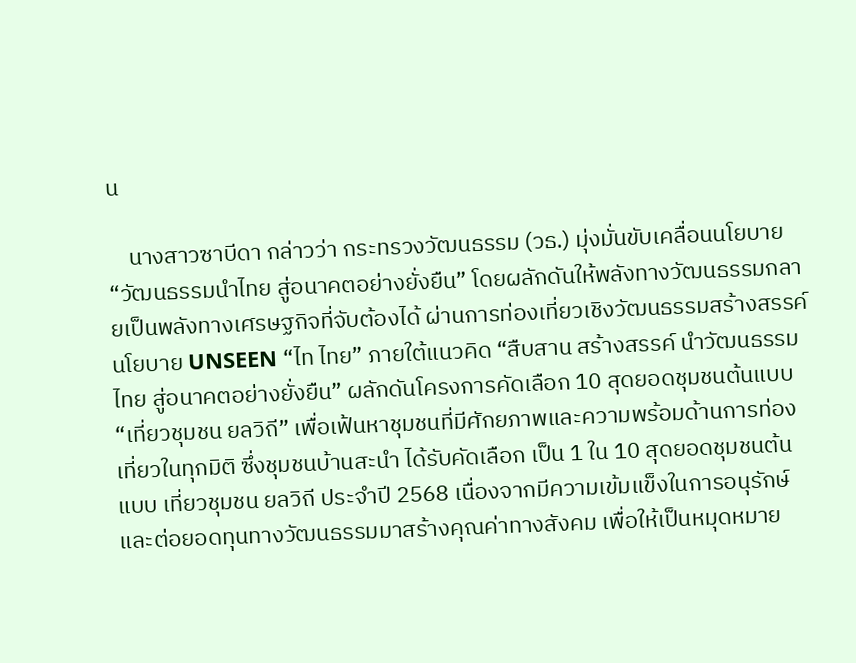น

    นางสาวซาบีดา กล่าวว่า กระทรวงวัฒนธรรม (วธ.) มุ่งมั่นขับเคลื่อนนโยบาย “วัฒนธรรมนำไทย สู่อนาคตอย่างยั่งยืน” โดยผลักดันให้พลังทางวัฒนธรรมกลายเป็นพลังทางเศรษฐกิจที่จับต้องได้ ผ่านการท่องเที่ยวเชิงวัฒนธรรมสร้างสรรค์ นโยบาย UNSEEN “ไท ไทย” ภายใต้แนวคิด “สืบสาน สร้างสรรค์ นำวัฒนธรรมไทย สู่อนาคตอย่างยั่งยืน” ผลักดันโครงการคัดเลือก 10 สุดยอดชุมชนต้นแบบ “เที่ยวชุมชน ยลวิถี” เพื่อเฟ้นหาชุมชนที่มีศักยภาพและความพร้อมด้านการท่องเที่ยวในทุกมิติ ซึ่งชุมชนบ้านสะนำ ได้รับคัดเลือก เป็น 1 ใน 10 สุดยอดชุมชนต้นแบบ เที่ยวชุมชน ยลวิถี ประจำปี 2568 เนื่องจากมีความเข้มแข็งในการอนุรักษ์และต่อยอดทุนทางวัฒนธรรมมาสร้างคุณค่าทางสังคม เพื่อให้เป็นหมุดหมาย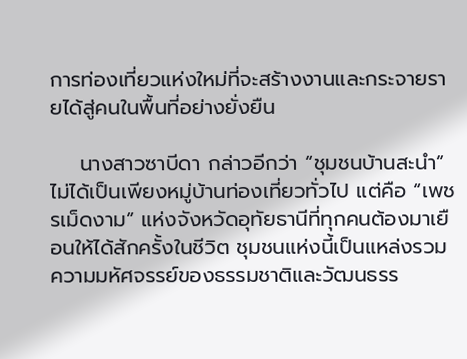การท่องเที่ยวแห่งใหม่ที่จะสร้างงานและกระจายรายได้สู่คนในพื้นที่อย่างยั่งยืน

    นางสาวซาบีดา กล่าวอีกว่า “ชุมชนบ้านสะนำ” ไม่ได้เป็นเพียงหมู่บ้านท่องเที่ยวทั่วไป แต่คือ “เพชรเม็ดงาม” แห่งจังหวัดอุทัยธานีที่ทุกคนต้องมาเยือนให้ได้สักครั้งในชีวิต ชุมชนแห่งนี้เป็นแหล่งรวม ความมหัศจรรย์ของธรรมชาติและวัฒนธรร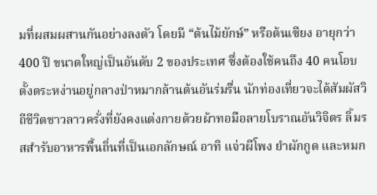มที่ผสมผสานกันอย่างลงตัว โดยมี “ต้นไม้ยักษ์” หรือต้นเซียง อายุกว่า 400 ปี ขนาดใหญ่เป็นอันดับ 2 ของประเทศ ซึ่งต้องใช้คนถึง 40 คนโอบ ตั้งตระหง่านอยู่กลางป่าหมากล้านต้นอันร่มรื่น นักท่องเที่ยวจะได้สัมผัสวิถีชีวิตชาวลาวครั่งที่ยังคงแต่งกายด้วยผ้าทอมือลายโบราณอันวิจิตร ลิ้มรสสำรับอาหารพื้นถิ่นที่เป็นเอกลักษณ์ อาทิ แจ่วผีโพง ยำผักกูด และหมก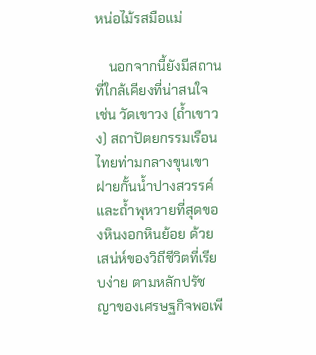หน่อไม้รสมือแม่

    นอกจากนี้ยังมีสถานที่ใกล้เคียงที่น่าสนใจ เช่น วัดเขาวง (ถ้ำเขาวง) สถาปัตยกรรมเรือนไทยท่ามกลางขุนเขา ฝายกั้นน้ำปางสวรรค์ และถ้ำพุหวายที่สุดของหินงอกหินย้อย ด้วยเสน่ห์ของวิถีชีวิตที่เรียบง่าย ตามหลักปรัชญาของเศรษฐกิจพอเพี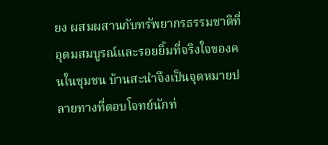ยง ผสมผสานกับทรัพยากรธรรมชาติที่อุดมสมบูรณ์และรอยยิ้มที่จริงใจของคนในชุมชน บ้านสะนำจึงเป็นจุดหมายปลายทางที่ตอบโจทย์นักท่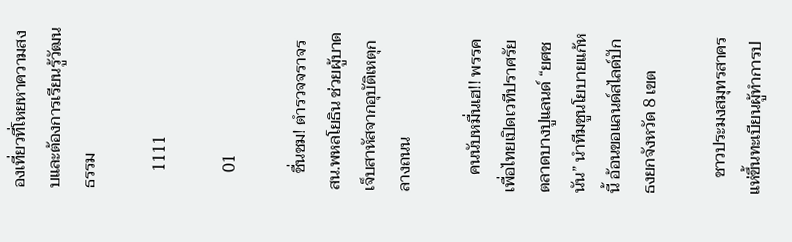องเที่ยวที่โหยหาความสงบและต้องการเรียนรู้วัฒนธรรม

    1111

    01

    ชื่นชม! ตำรวจจราจร สน.พหลโยธิน ช่วยผู้บาดเจ็บสาหัสจากอุบัติเหตุกลางถนน

    คนนับหมื่นเฮ!! พรรคเพื่อไทยเปิดเวทีปราศรัยตลาดบางปูแลนด์ “ยศชนัน” นำทีมชูนโยบายแก้หนี้ อ้อนขอแลนด์สไลด์ปักธงยกจังหวัด 8 เขต

    ชาวประมงสมุทรสาคร แห่ขึ้นทะเบียนผู้ทำการป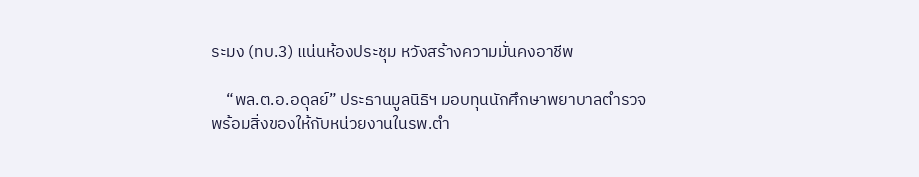ระมง (ทบ.3) แน่นห้องประชุม หวังสร้างความมั่นคงอาชีพ

    “พล.ต.อ.อดุลย์” ประธานมูลนิธิฯ มอบทุนนักศึกษาพยาบาลตำรวจ พร้อมสิ่งของให้กับหน่วยงานในรพ.ตำ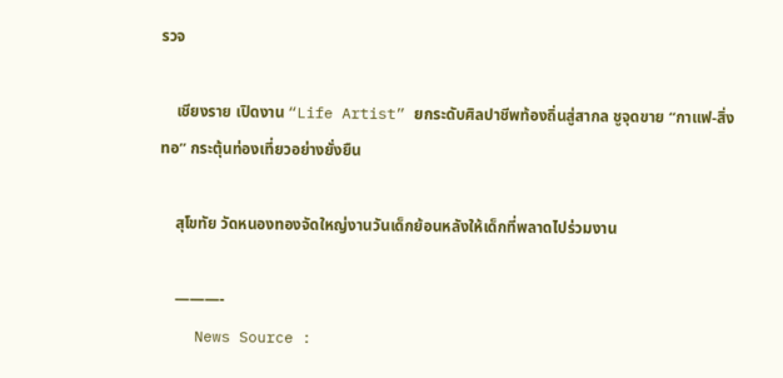รวจ

    เชียงราย เปิดงาน “Life Artist” ยกระดับศิลปาชีพท้องถิ่นสู่สากล ชูจุดขาย “กาแฟ-สิ่งทอ” กระตุ้นท่องเที่ยวอย่างยั่งยืน

    สุโขทัย วัดหนองทองจัดใหญ่งานวันเด็กย้อนหลังให้เด็กที่พลาดไปร่วมงาน

    ———-
    News Source :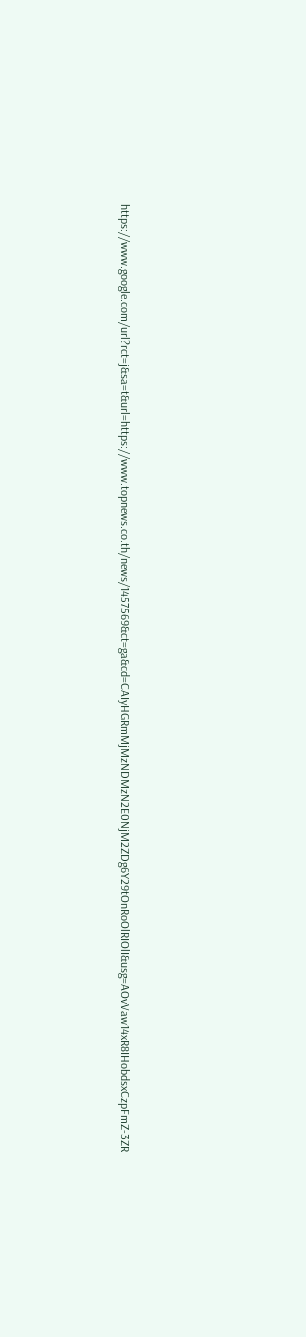https://www.google.com/url?rct=j&sa=t&url=https://www.topnews.co.th/news/1457569&ct=ga&cd=CAIyHGRmMjMzNDMzN2E0NjM2ZDg6Y29tOnRoOlRIOlI&usg=AOvVaw14xR8IHobdsxCzpFmZ-3ZR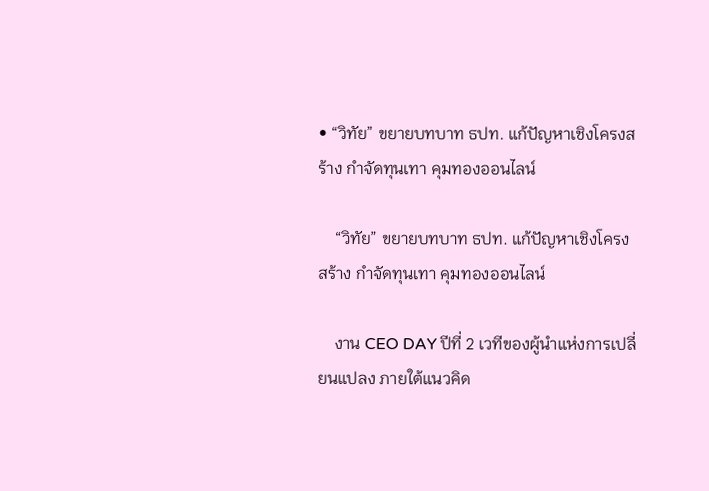• “วิทัย” ขยายบทบาท ธปท. แก้ปัญหาเชิงโครงสร้าง กำจัดทุนเทา คุมทองออนไลน์

    “วิทัย” ขยายบทบาท ธปท. แก้ปัญหาเชิงโครงสร้าง กำจัดทุนเทา คุมทองออนไลน์

    งาน CEO DAY ปีที่ 2 เวทีของผู้นำแห่งการเปลี่ยนแปลง ภายใต้แนวคิด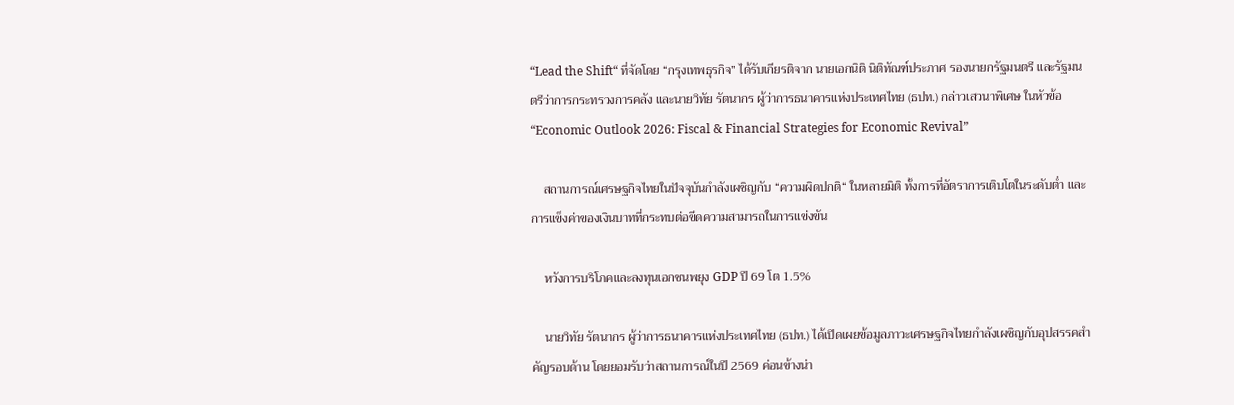“Lead the Shift“ ที่จัดโดย “กรุงเทพธุรกิจ” ได้รับเกียรติจาก นายเอกนิติ นิติทัณฑ์ประภาศ รองนายกรัฐมนตรี และรัฐมนตรีว่าการกระทรวงการคลัง และนายวิทัย รัตนากร ผู้ว่าการธนาคารแห่งประเทศไทย (ธปท.) กล่าวเสวนาพิเศษ ในหัวข้อ “Economic Outlook 2026: Fiscal & Financial Strategies for Economic Revival”

    สถานการณ์เศรษฐกิจไทยในปัจจุบันกำลังเผชิญกับ “ความผิดปกติ“ ในหลายมิติ ทั้งการที่อัตราการเติบโตในระดับต่ำ และการแข็งค่าของเงินบาทที่กระทบต่อขีดความสามารถในการแข่งขัน

    หวังการบริโภคและลงทุนเอกชนพยุง GDP ปี 69 โต 1.5%

    นายวิทัย รัตนากร ผู้ว่าการธนาคารแห่งประเทศไทย (ธปท.) ได้เปิดเผยข้อมูลภาวะเศรษฐกิจไทยกำลังเผชิญกับอุปสรรคสำคัญรอบด้าน โดยยอมรับว่าสถานการณ์ในปี 2569 ค่อนข้างน่า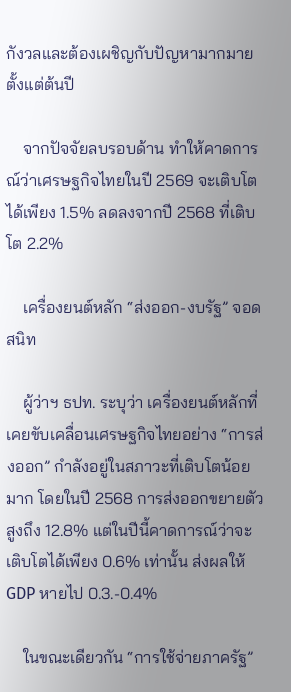กังวลและต้องเผชิญกับปัญหามากมายตั้งแต่ต้นปี

    จากปัจจัยลบรอบด้าน ทำให้คาดการณ์ว่าเศรษฐกิจไทยในปี 2569 จะเติบโตได้เพียง 1.5% ลดลงจากปี 2568 ที่เติบโต 2.2%

    เครื่องยนต์หลัก “ส่งออก-งบรัฐ” จอดสนิท

    ผู้ว่าฯ ธปท. ระบุว่า เครื่องยนต์หลักที่เคยขับเคลื่อนเศรษฐกิจไทยอย่าง “การส่งออก” กำลังอยู่ในสภาวะที่เติบโตน้อยมาก โดยในปี 2568 การส่งออกขยายตัวสูงถึง 12.8% แต่ในปีนี้คาดการณ์ว่าจะเติบโตได้เพียง 0.6% เท่านั้น ส่งผลให้ GDP หายไป 0.3.-0.4%

    ในขณะเดียวกัน “การใช้จ่ายภาครัฐ”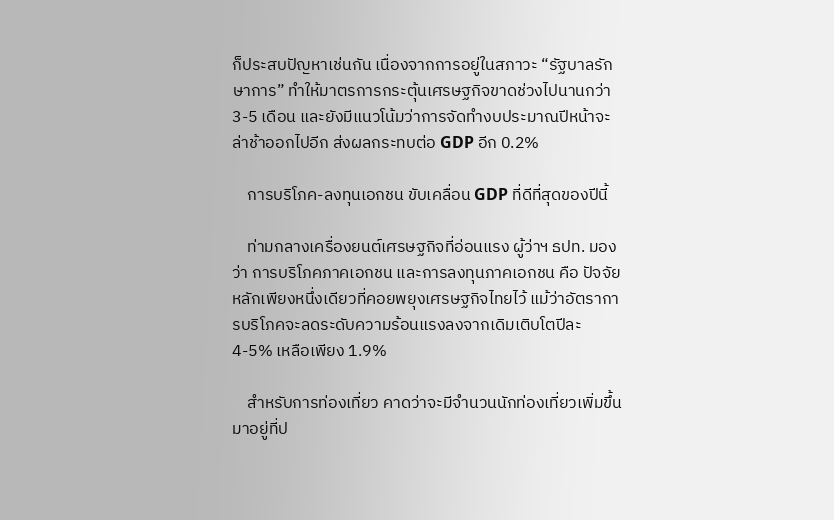ก็ประสบปัญหาเช่นกัน เนื่องจากการอยู่ในสภาวะ “รัฐบาลรักษาการ” ทำให้มาตรการกระตุ้นเศรษฐกิจขาดช่วงไปนานกว่า 3-5 เดือน และยังมีแนวโน้มว่าการจัดทำงบประมาณปีหน้าจะล่าช้าออกไปอีก ส่งผลกระทบต่อ GDP อีก 0.2%

    การบริโภค-ลงทุนเอกชน ขับเคลื่อน GDP ที่ดีที่สุดของปีนี้

    ท่ามกลางเครื่องยนต์เศรษฐกิจที่อ่อนแรง ผู้ว่าฯ ธปท. มองว่า การบริโภคภาคเอกชน และการลงทุนภาคเอกชน คือ ปัจจัยหลักเพียงหนึ่งเดียวที่คอยพยุงเศรษฐกิจไทยไว้ แม้ว่าอัตราการบริโภคจะลดระดับความร้อนแรงลงจากเดิมเติบโตปีละ 4-5% เหลือเพียง 1.9%

    สำหรับการท่องเที่ยว คาดว่าจะมีจำนวนนักท่องเที่ยวเพิ่มขึ้นมาอยู่ที่ป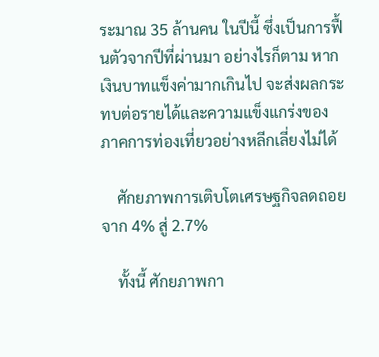ระมาณ 35 ล้านคน ในปีนี้ ซึ่งเป็นการฟื้นตัวจากปีที่ผ่านมา อย่างไรก็ตาม หากเงินบาทแข็งค่ามากเกินไป จะส่งผลกระทบต่อรายได้และความแข็งแกร่งของภาคการท่องเที่ยวอย่างหลีกเลี่ยงไม่ได้

    ศักยภาพการเติบโตเศรษฐกิจลดถอย จาก 4% สู่ 2.7%

    ทั้งนี้ ศักยภาพกา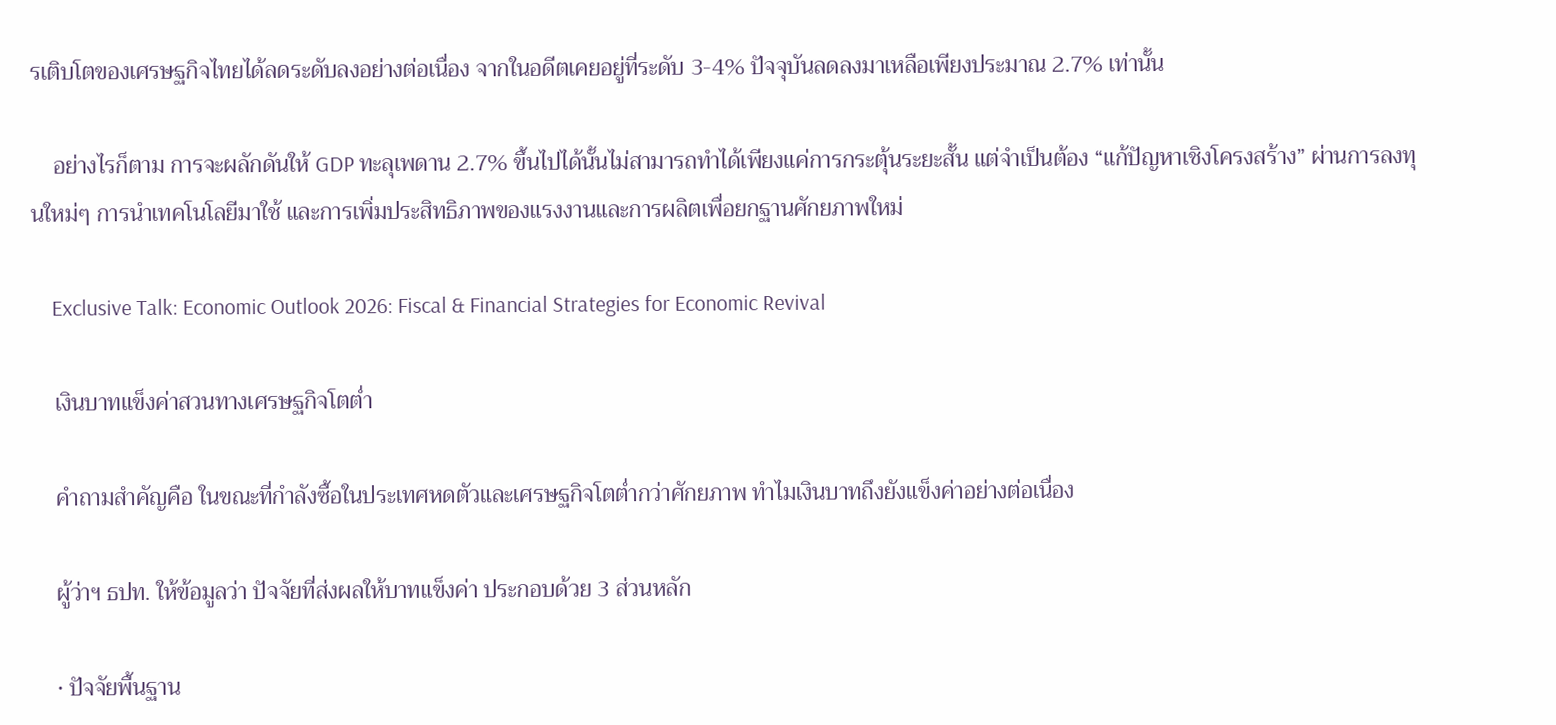รเติบโตของเศรษฐกิจไทยได้ลดระดับลงอย่างต่อเนื่อง จากในอดีตเคยอยู่ที่ระดับ 3-4% ปัจจุบันลดลงมาเหลือเพียงประมาณ 2.7% เท่านั้น

    อย่างไรก็ตาม การจะผลักดันให้ GDP ทะลุเพดาน 2.7% ขึ้นไปได้นั้นไม่สามารถทำได้เพียงแค่การกระตุ้นระยะสั้น แต่จำเป็นต้อง “แก้ปัญหาเชิงโครงสร้าง” ผ่านการลงทุนใหม่ๆ การนำเทคโนโลยีมาใช้ และการเพิ่มประสิทธิภาพของแรงงานและการผลิตเพื่อยกฐานศักยภาพใหม่

    Exclusive Talk: Economic Outlook 2026: Fiscal & Financial Strategies for Economic Revival

    เงินบาทแข็งค่าสวนทางเศรษฐกิจโตต่ำ

    คำถามสำคัญคือ ในขณะที่กำลังซื้อในประเทศหดตัวและเศรษฐกิจโตต่ำกว่าศักยภาพ ทำไมเงินบาทถึงยังแข็งค่าอย่างต่อเนื่อง

    ผู้ว่าฯ ธปท. ให้ข้อมูลว่า ปัจจัยที่ส่งผลให้บาทแข็งค่า ประกอบด้วย 3 ส่วนหลัก

    • ปัจจัยพื้นฐาน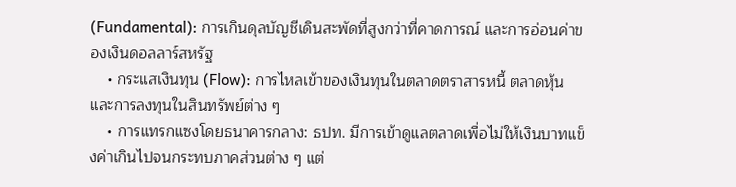(Fundamental): การเกินดุลบัญชีเดินสะพัดที่สูงกว่าที่คาดการณ์ และการอ่อนค่าของเงินดอลลาร์สหรัฐ
    • กระแสเงินทุน (Flow): การไหลเข้าของเงินทุนในตลาดตราสารหนี้ ตลาดหุ้น และการลงทุนในสินทรัพย์ต่าง ๆ
    • การแทรกแซงโดยธนาคารกลาง: ธปท. มีการเข้าดูแลตลาดเพื่อไม่ให้เงินบาทแข็งค่าเกินไปจนกระทบภาคส่วนต่าง ๆ แต่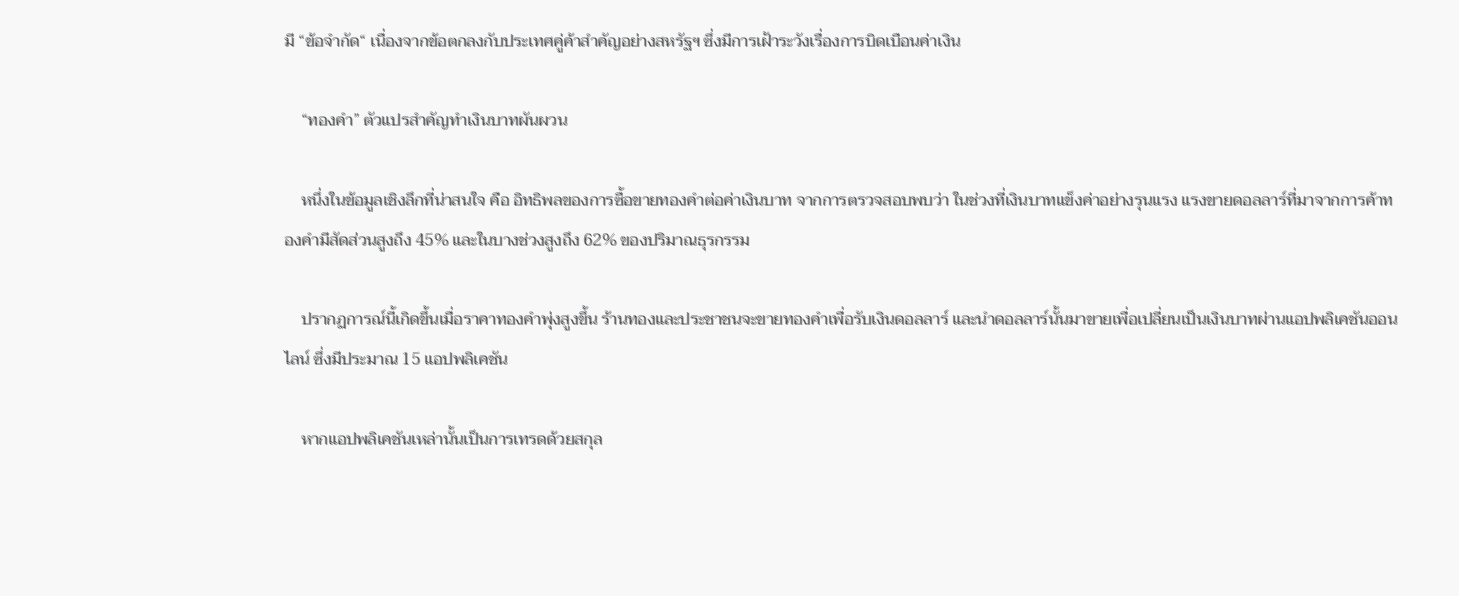มี “ข้อจำกัด“ เนื่องจากข้อตกลงกับประเทศคู่ค้าสำคัญอย่างสหรัฐฯ ซึ่งมีการเฝ้าระวังเรื่องการบิดเบือนค่าเงิน

    “ทองคำ” ตัวแปรสำคัญทำเงินบาทผันผวน

    หนึ่งในข้อมูลเชิงลึกที่น่าสนใจ คือ อิทธิพลของการซื้อขายทองคำต่อค่าเงินบาท จากการตรวจสอบพบว่า ในช่วงที่เงินบาทแข็งค่าอย่างรุนแรง แรงขายดอลลาร์ที่มาจากการค้าทองคำมีสัดส่วนสูงถึง 45% และในบางช่วงสูงถึง 62% ของปริมาณธุรกรรม

    ปรากฏการณ์นี้เกิดขึ้นเมื่อราคาทองคำพุ่งสูงขึ้น ร้านทองและประชาชนจะขายทองคำเพื่อรับเงินดอลลาร์ และนำดอลลาร์นั้นมาขายเพื่อเปลี่ยนเป็นเงินบาทผ่านแอปพลิเคชันออนไลน์ ซึ่งมีประมาณ 15 แอปพลิเคชัน

    หากแอปพลิเคชันเหล่านั้นเป็นการเทรดด้วยสกุล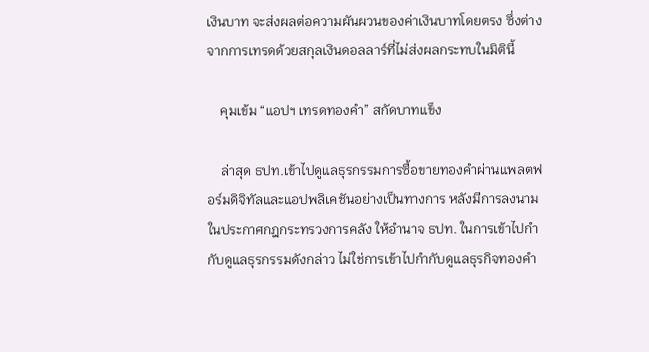เงินบาท จะส่งผลต่อความผันผวนของค่าเงินบาทโดยตรง ซึ่งต่างจากการเทรดด้วยสกุลเงินดอลลาร์ที่ไม่ส่งผลกระทบในมิตินี้

    คุมเข้ม “แอปฯ เทรดทองคำ” สกัดบาทแข็ง

    ล่าสุด ธปท.เข้าไปดูแลธุรกรรมการซื้อขายทองคำผ่านแพลตฟอร์มดิจิทัลและแอปพลิเคชันอย่างเป็นทางการ หลังมีการลงนามในประกาศกฎกระทรวงการคลัง ให้อำนาจ ธปท. ในการเข้าไปกำกับดูแลธุรกรรมดังกล่าว ไม่ใช่การเข้าไปกำกับดูแลธุรกิจทองคำ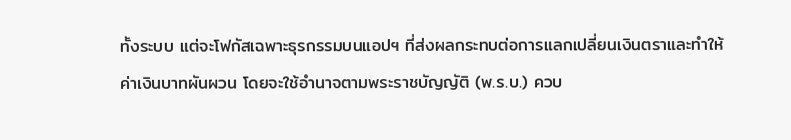ทั้งระบบ แต่จะโฟกัสเฉพาะธุรกรรมบนแอปฯ ที่ส่งผลกระทบต่อการแลกเปลี่ยนเงินตราและทำให้ค่าเงินบาทผันผวน โดยจะใช้อำนาจตามพระราชบัญญัติ (พ.ร.บ.) ควบ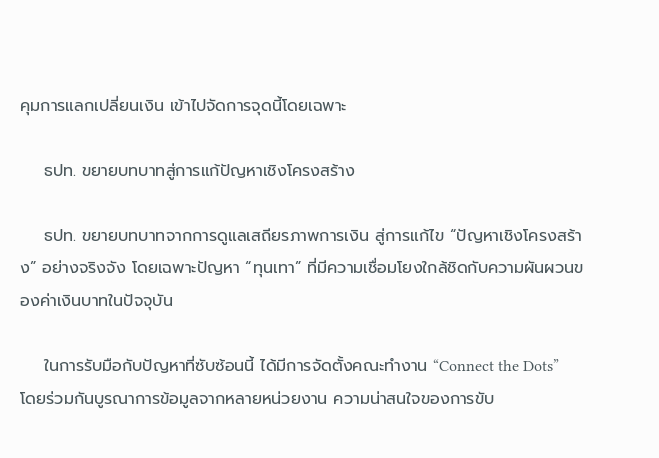คุมการแลกเปลี่ยนเงิน เข้าไปจัดการจุดนี้โดยเฉพาะ

    ธปท. ขยายบทบาทสู่การแก้ปัญหาเชิงโครงสร้าง

    ธปท. ขยายบทบาทจากการดูแลเสถียรภาพการเงิน สู่การแก้ไข “ปัญหาเชิงโครงสร้าง” อย่างจริงจัง โดยเฉพาะปัญหา “ทุนเทา” ที่มีความเชื่อมโยงใกล้ชิดกับความผันผวนของค่าเงินบาทในปัจจุบัน

    ในการรับมือกับปัญหาที่ซับซ้อนนี้ ได้มีการจัดตั้งคณะทำงาน “Connect the Dots” โดยร่วมกันบูรณาการข้อมูลจากหลายหน่วยงาน ความน่าสนใจของการขับ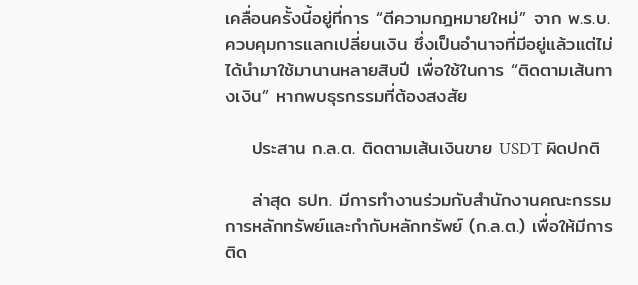เคลื่อนครั้งนี้อยู่ที่การ “ตีความกฎหมายใหม่” จาก พ.ร.บ.ควบคุมการแลกเปลี่ยนเงิน ซึ่งเป็นอำนาจที่มีอยู่แล้วแต่ไม่ได้นำมาใช้มานานหลายสิบปี เพื่อใช้ในการ “ติดตามเส้นทางเงิน” หากพบธุรกรรมที่ต้องสงสัย

    ประสาน ก.ล.ต. ติดตามเส้นเงินขาย USDT ผิดปกติ

    ล่าสุด ธปท. มีการทำงานร่วมกับสำนักงานคณะกรรมการหลักทรัพย์และกำกับหลักทรัพย์ (ก.ล.ต.) เพื่อให้มีการติด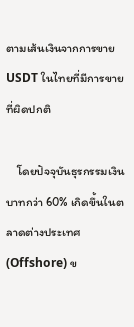ตามเส้นเงินจากการขาย USDT ในไทยที่มีการขายที่ผิดปกติ

    โดยปัจจุบันธุรกรรมเงินบาทกว่า 60% เกิดขึ้นในตลาดต่างประเทศ (Offshore) ข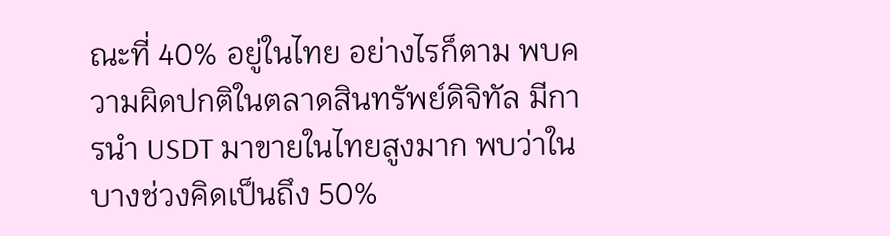ณะที่ 40% อยู่ในไทย อย่างไรก็ตาม พบความผิดปกติในตลาดสินทรัพย์ดิจิทัล มีการนำ USDT มาขายในไทยสูงมาก พบว่าในบางช่วงคิดเป็นถึง 50%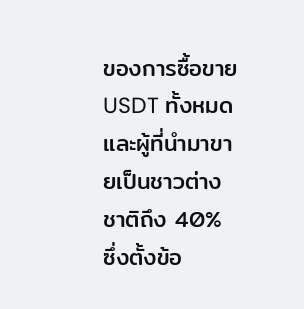ของการซื้อขาย USDT ทั้งหมด และผู้ที่นำมาขายเป็นชาวต่างชาติถึง 40% ซึ่งตั้งข้อ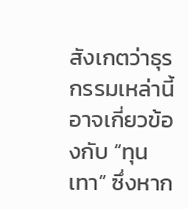สังเกตว่าธุรกรรมเหล่านี้อาจเกี่ยวข้องกับ “ทุนเทา” ซึ่งหาก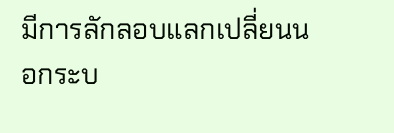มีการลักลอบแลกเปลี่ยนนอกระบ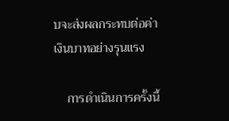บจะส่งผลกระทบต่อค่าเงินบาทอย่างรุนแรง

    การดำเนินการครั้งนี้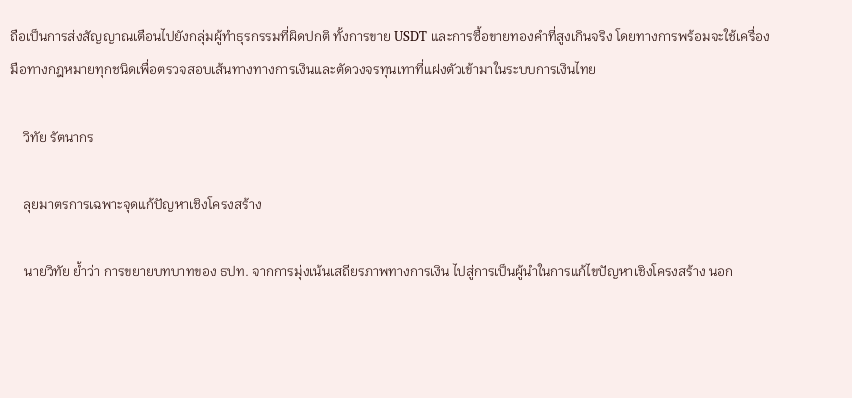ถือเป็นการส่งสัญญาณเตือนไปยังกลุ่มผู้ทำธุรกรรมที่ผิดปกติ ทั้งการขาย USDT และการซื้อขายทองคำที่สูงเกินจริง โดยทางการพร้อมจะใช้เครื่องมือทางกฎหมายทุกชนิดเพื่อตรวจสอบเส้นทางทางการเงินและตัดวงจรทุนเทาที่แฝงตัวเข้ามาในระบบการเงินไทย

    วิทัย รัตนากร

    ลุยมาตรการเฉพาะจุดแก้ปัญหาเชิงโครงสร้าง

    นายวิทัย ย้ำว่า การขยายบทบาทของ ธปท. จากการมุ่งเน้นเสถียรภาพทางการเงิน ไปสู่การเป็นผู้นำในการแก้ไขปัญหาเชิงโครงสร้าง นอก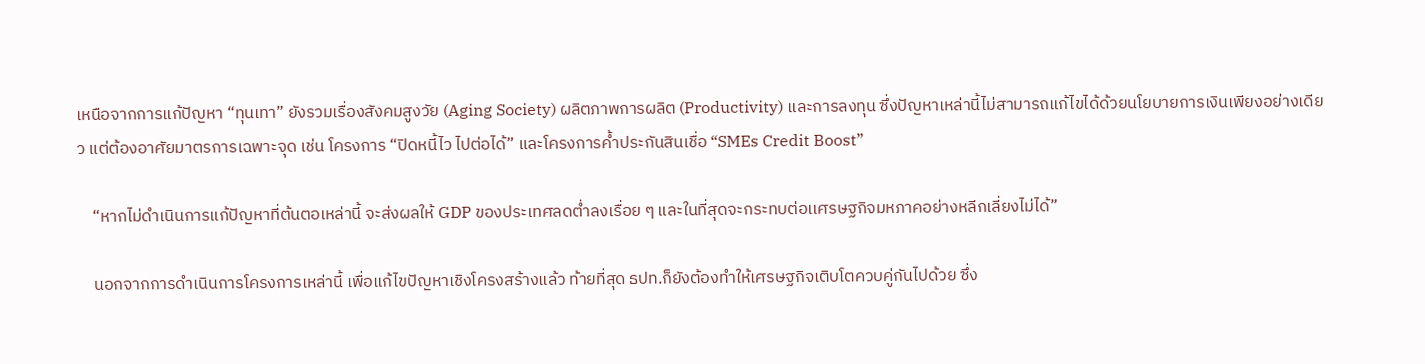เหนือจากการแก้ปัญหา “ทุนเทา” ยังรวมเรื่องสังคมสูงวัย (Aging Society) ผลิตภาพการผลิต (Productivity) และการลงทุน ซึ่งปัญหาเหล่านี้ไม่สามารถแก้ไขได้ด้วยนโยบายการเงินเพียงอย่างเดียว แต่ต้องอาศัยมาตรการเฉพาะจุด เช่น โครงการ “ปิดหนี้ไว ไปต่อได้” และโครงการค้ำประกันสินเชื่อ “SMEs Credit Boost”

    “หากไม่ดำเนินการแก้ปัญหาที่ต้นตอเหล่านี้ จะส่งผลให้ GDP ของประเทศลดต่ำลงเรื่อย ๆ และในที่สุดจะกระทบต่อเเศรษฐกิจมหภาคอย่างหลีกเลี่ยงไม่ได้”

    นอกจากการดำเนินการโครงการเหล่านี้ เพื่อแก้ไขปัญหาเชิงโครงสร้างแล้ว ท้ายที่สุด ธปท.ก็ยังต้องทำให้เศรษฐกิจเติบโตควบคู่กันไปด้วย ซึ่ง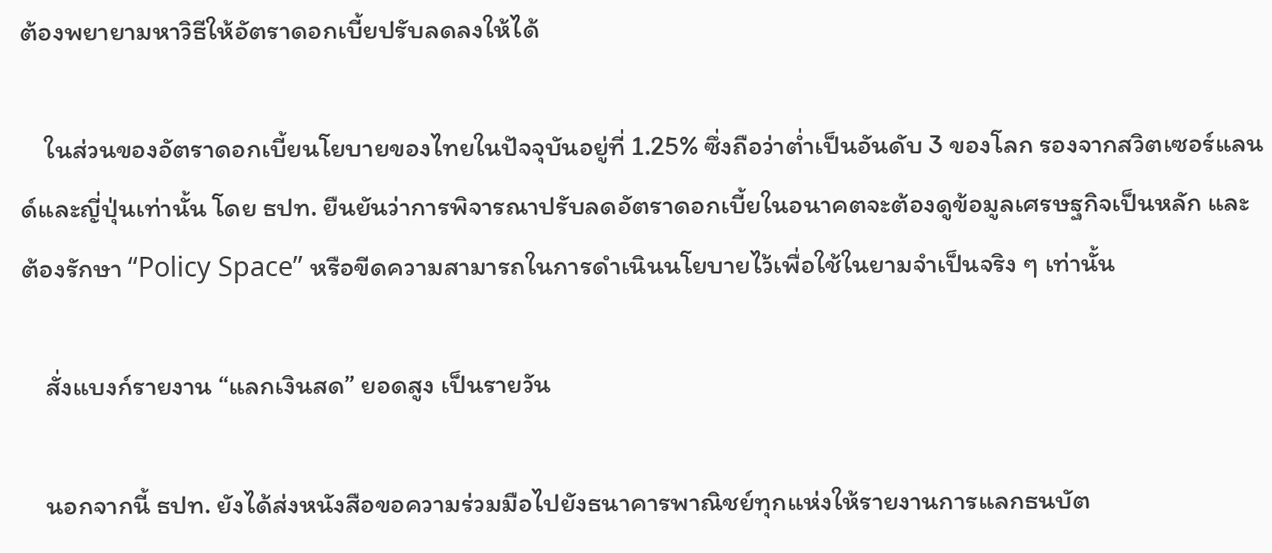ต้องพยายามหาวิธีให้อัตราดอกเบี้ยปรับลดลงให้ได้

    ในส่วนของอัตราดอกเบี้ยนโยบายของไทยในปัจจุบันอยู่ที่ 1.25% ซึ่งถือว่าต่ำเป็นอันดับ 3 ของโลก รองจากสวิตเซอร์แลนด์และญี่ปุ่นเท่านั้น โดย ธปท. ยืนยันว่าการพิจารณาปรับลดอัตราดอกเบี้ยในอนาคตจะต้องดูข้อมูลเศรษฐกิจเป็นหลัก และต้องรักษา “Policy Space” หรือขีดความสามารถในการดำเนินนโยบายไว้เพื่อใช้ในยามจำเป็นจริง ๆ เท่านั้น

    สั่งแบงก์รายงาน “แลกเงินสด” ยอดสูง เป็นรายวัน

    นอกจากนี้ ธปท. ยังได้ส่งหนังสือขอความร่วมมือไปยังธนาคารพาณิชย์ทุกแห่งให้รายงานการแลกธนบัต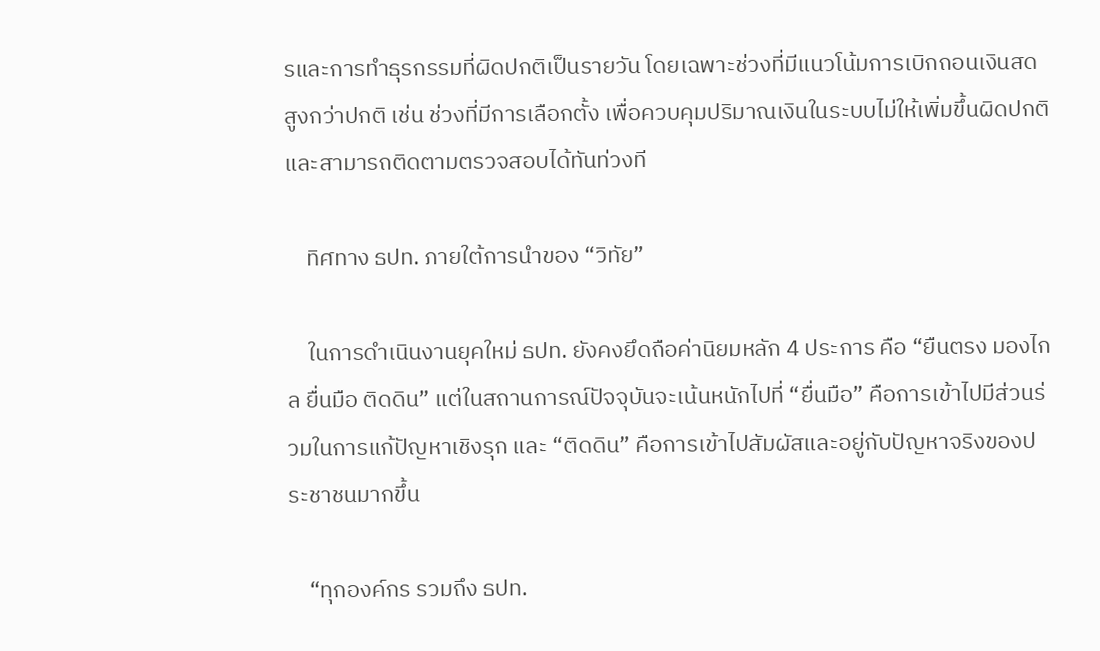รและการทำธุรกรรมที่ผิดปกติเป็นรายวัน โดยเฉพาะช่วงที่มีแนวโน้มการเบิกถอนเงินสดสูงกว่าปกติ เช่น ช่วงที่มีการเลือกตั้ง เพื่อควบคุมปริมาณเงินในระบบไม่ให้เพิ่มขึ้นผิดปกติและสามารถติดตามตรวจสอบได้ทันท่วงที

    ทิศทาง ธปท. ภายใต้การนำของ “วิทัย”

    ในการดำเนินงานยุคใหม่ ธปท. ยังคงยึดถือค่านิยมหลัก 4 ประการ คือ “ยืนตรง มองไกล ยื่นมือ ติดดิน” แต่ในสถานการณ์ปัจจุบันจะเน้นหนักไปที่ “ยื่นมือ” คือการเข้าไปมีส่วนร่วมในการแก้ปัญหาเชิงรุก และ “ติดดิน” คือการเข้าไปสัมผัสและอยู่กับปัญหาจริงของประชาชนมากขึ้น

    “ทุกองค์กร รวมถึง ธปท.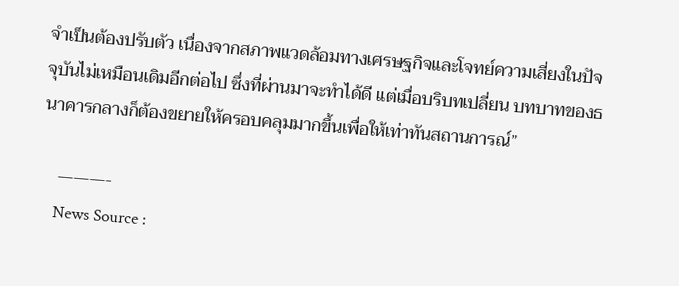จำเป็นต้องปรับตัว เนื่องจากสภาพแวดล้อมทางเศรษฐกิจและโจทย์ความเสี่ยงในปัจจุบันไม่เหมือนเดิมอีกต่อไป ซึ่งที่ผ่านมาจะทำได้ดี แต่เมื่อบริบทเปลี่ยน บทบาทของธนาคารกลางก็ต้องขยายให้ครอบคลุมมากขึ้นเพื่อให้เท่าทันสถานการณ์”

    ———-
    News Source :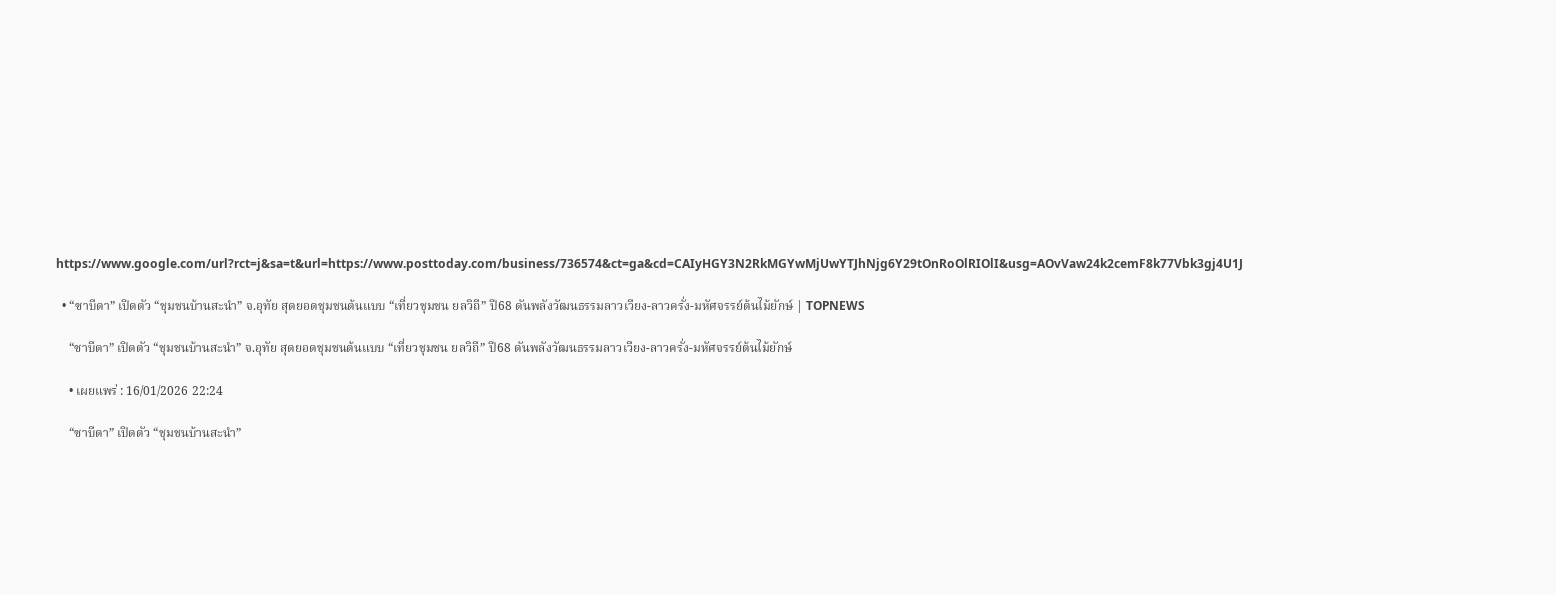https://www.google.com/url?rct=j&sa=t&url=https://www.posttoday.com/business/736574&ct=ga&cd=CAIyHGY3N2RkMGYwMjUwYTJhNjg6Y29tOnRoOlRIOlI&usg=AOvVaw24k2cemF8k77Vbk3gj4U1J

  • “ซาบีดา” เปิดตัว “ชุมชนบ้านสะนำ” จ.อุทัย สุดยอดชุมชนต้นแบบ “เที่ยวชุมชน ยลวิถี” ปี68 ดันพลังวัฒนธรรมลาวเวียง-ลาวครั่ง-มหัศจรรย์ต้นไม้ยักษ์ | TOPNEWS

    “ซาบีดา” เปิดตัว “ชุมชนบ้านสะนำ” จ.อุทัย สุดยอดชุมชนต้นแบบ “เที่ยวชุมชน ยลวิถี” ปี68 ดันพลังวัฒนธรรมลาวเวียง-ลาวครั่ง-มหัศจรรย์ต้นไม้ยักษ์

    • เผยแพร่ : 16/01/2026 22:24

    “ซาบีดา” เปิดตัว “ชุมชนบ้านสะนำ”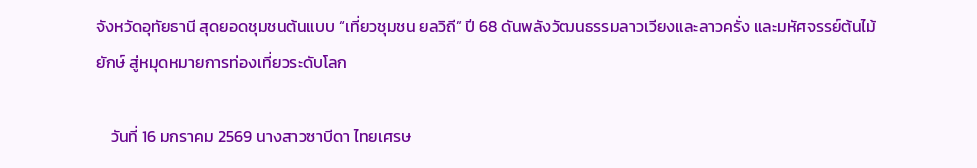จังหวัดอุทัยธานี สุดยอดชุมชนต้นแบบ “เที่ยวชุมชน ยลวิถี” ปี 68 ดันพลังวัฒนธรรมลาวเวียงและลาวครั่ง และมหัศจรรย์ต้นไม้ยักษ์ สู่หมุดหมายการท่องเที่ยวระดับโลก

    วันที่ 16 มกราคม 2569 นางสาวซาบีดา ไทยเศรษ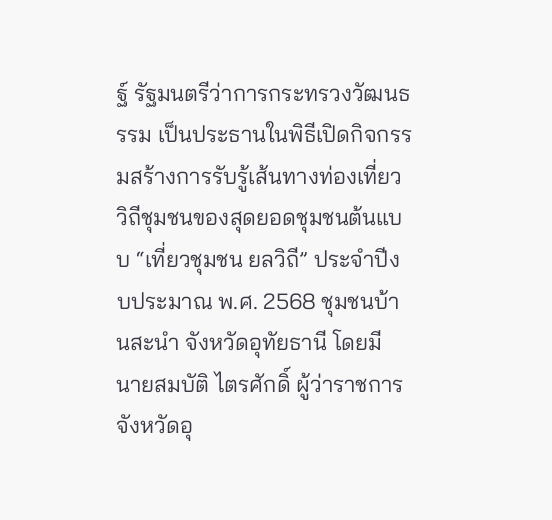ฐ์ รัฐมนตรีว่าการกระทรวงวัฒนธรรม เป็นประธานในพิธีเปิดกิจกรรมสร้างการรับรู้เส้นทางท่องเที่ยววิถีชุมชนของสุดยอดชุมชนต้นแบบ “เที่ยวชุมชน ยลวิถี” ประจำปีงบประมาณ พ.ศ. 2568 ชุมชนบ้านสะนำ จังหวัดอุทัยธานี โดยมี นายสมบัติ ไตรศักดิ์ ผู้ว่าราชการจังหวัดอุ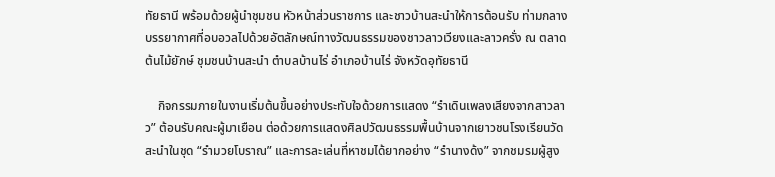ทัยธานี พร้อมด้วยผู้นำชุมชน หัวหน้าส่วนราชการ และชาวบ้านสะนำให้การต้อนรับ ท่ามกลางบรรยากาศที่อบอวลไปด้วยอัตลักษณ์ทางวัฒนธรรมของชาวลาวเวียงและลาวครั่ง ณ ตลาดต้นไม้ยักษ์ ชุมชนบ้านสะนำ ตำบลบ้านไร่ อำเภอบ้านไร่ จังหวัดอุทัยธานี

    กิจกรรมภายในงานเริ่มต้นขึ้นอย่างประทับใจด้วยการแสดง “รำเดินเพลงเสียงจากสาวลาว” ต้อนรับคณะผู้มาเยือน ต่อด้วยการแสดงศิลปวัฒนธรรมพื้นบ้านจากเยาวชนโรงเรียนวัดสะนำในชุด “รำมวยโบราณ” และการละเล่นที่หาชมได้ยากอย่าง “รำนางด้ง” จากชมรมผู้สูง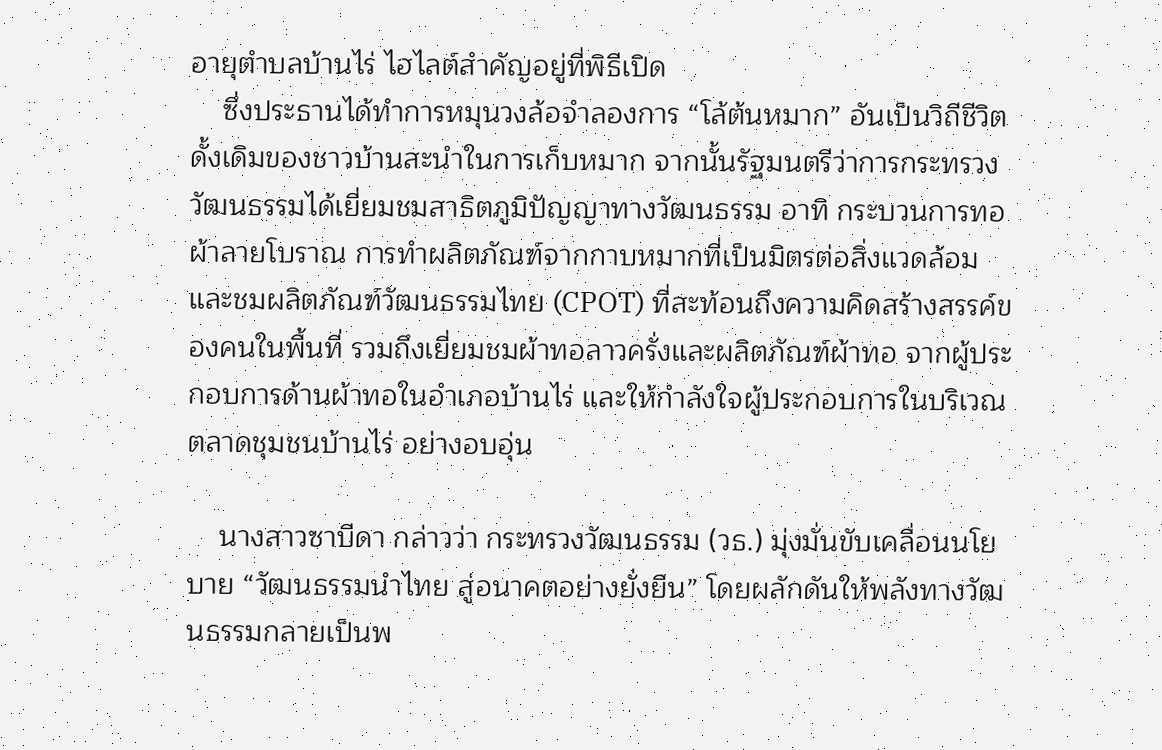อายุตำบลบ้านไร่ ไฮไลต์สำคัญอยู่ที่พิธีเปิด
    ซึ่งประธานได้ทำการหมุนวงล้อจำลองการ “โล้ต้นหมาก” อันเป็นวิถีชีวิตดั้งเดิมของชาวบ้านสะนำในการเก็บหมาก จากนั้นรัฐมนตรีว่าการกระทรวงวัฒนธรรมได้เยี่ยมชมสาธิตภูมิปัญญาทางวัฒนธรรม อาทิ กระบวนการทอผ้าลายโบราณ การทำผลิตภัณฑ์จากกาบหมากที่เป็นมิตรต่อสิ่งแวดล้อม และชมผลิตภัณฑ์วัฒนธรรมไทย (CPOT) ที่สะท้อนถึงความคิดสร้างสรรค์ของคนในพื้นที่ รวมถึงเยี่ยมชมผ้าทอลาวครั่งและผลิตภัณฑ์ผ้าทอ จากผู้ประกอบการด้านผ้าทอในอำเภอบ้านไร่ และให้กำลังใจผู้ประกอบการในบริเวณตลาดชุมชนบ้านไร่ อย่างอบอุ่น

    นางสาวซาบีดา กล่าวว่า กระทรวงวัฒนธรรม (วธ.) มุ่งมั่นขับเคลื่อนนโยบาย “วัฒนธรรมนำไทย สู่อนาคตอย่างยั่งยืน” โดยผลักดันให้พลังทางวัฒนธรรมกลายเป็นพ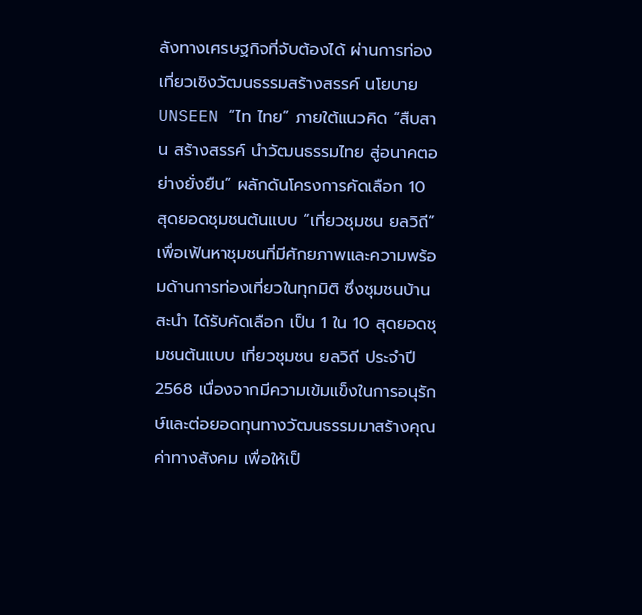ลังทางเศรษฐกิจที่จับต้องได้ ผ่านการท่องเที่ยวเชิงวัฒนธรรมสร้างสรรค์ นโยบาย UNSEEN “ไท ไทย” ภายใต้แนวคิด “สืบสาน สร้างสรรค์ นำวัฒนธรรมไทย สู่อนาคตอย่างยั่งยืน” ผลักดันโครงการคัดเลือก 10 สุดยอดชุมชนต้นแบบ “เที่ยวชุมชน ยลวิถี” เพื่อเฟ้นหาชุมชนที่มีศักยภาพและความพร้อมด้านการท่องเที่ยวในทุกมิติ ซึ่งชุมชนบ้านสะนำ ได้รับคัดเลือก เป็น 1 ใน 10 สุดยอดชุมชนต้นแบบ เที่ยวชุมชน ยลวิถี ประจำปี 2568 เนื่องจากมีความเข้มแข็งในการอนุรักษ์และต่อยอดทุนทางวัฒนธรรมมาสร้างคุณค่าทางสังคม เพื่อให้เป็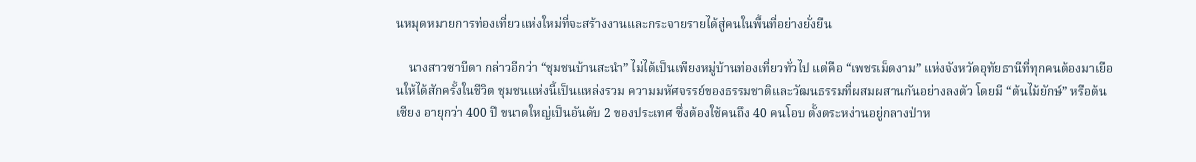นหมุดหมายการท่องเที่ยวแห่งใหม่ที่จะสร้างงานและกระจายรายได้สู่คนในพื้นที่อย่างยั่งยืน

    นางสาวซาบีดา กล่าวอีกว่า “ชุมชนบ้านสะนำ” ไม่ได้เป็นเพียงหมู่บ้านท่องเที่ยวทั่วไป แต่คือ “เพชรเม็ดงาม” แห่งจังหวัดอุทัยธานีที่ทุกคนต้องมาเยือนให้ได้สักครั้งในชีวิต ชุมชนแห่งนี้เป็นแหล่งรวม ความมหัศจรรย์ของธรรมชาติและวัฒนธรรมที่ผสมผสานกันอย่างลงตัว โดยมี “ต้นไม้ยักษ์” หรือต้นเซียง อายุกว่า 400 ปี ขนาดใหญ่เป็นอันดับ 2 ของประเทศ ซึ่งต้องใช้คนถึง 40 คนโอบ ตั้งตระหง่านอยู่กลางป่าห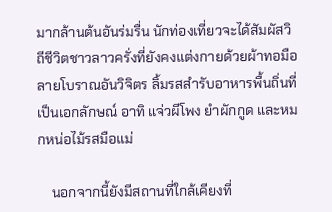มากล้านต้นอันร่มรื่น นักท่องเที่ยวจะได้สัมผัสวิถีชีวิตชาวลาวครั่งที่ยังคงแต่งกายด้วยผ้าทอมือลายโบราณอันวิจิตร ลิ้มรสสำรับอาหารพื้นถิ่นที่เป็นเอกลักษณ์ อาทิ แจ่วผีโพง ยำผักกูด และหมกหน่อไม้รสมือแม่

    นอกจากนี้ยังมีสถานที่ใกล้เคียงที่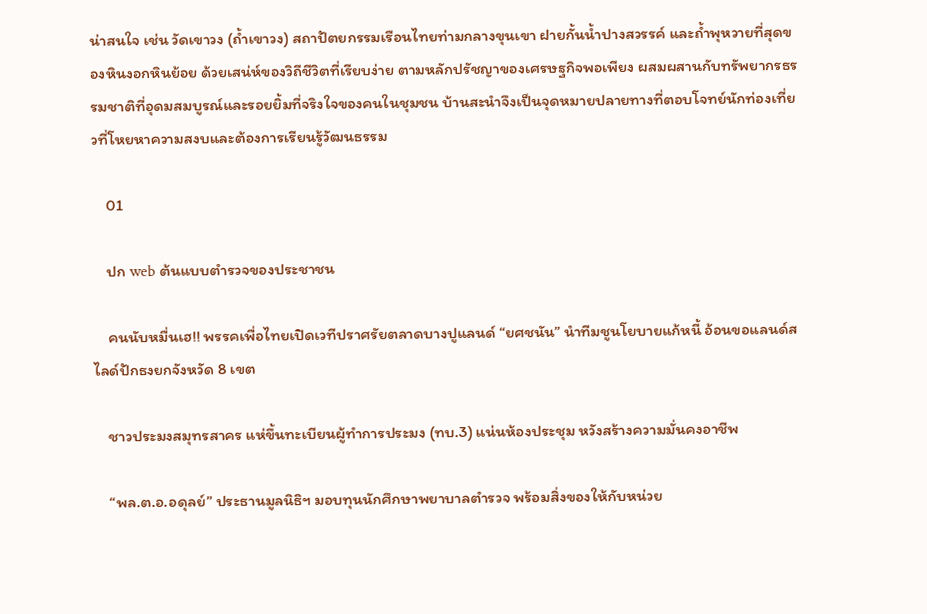น่าสนใจ เช่น วัดเขาวง (ถ้ำเขาวง) สถาปัตยกรรมเรือนไทยท่ามกลางขุนเขา ฝายกั้นน้ำปางสวรรค์ และถ้ำพุหวายที่สุดของหินงอกหินย้อย ด้วยเสน่ห์ของวิถีชีวิตที่เรียบง่าย ตามหลักปรัชญาของเศรษฐกิจพอเพียง ผสมผสานกับทรัพยากรธรรมชาติที่อุดมสมบูรณ์และรอยยิ้มที่จริงใจของคนในชุมชน บ้านสะนำจึงเป็นจุดหมายปลายทางที่ตอบโจทย์นักท่องเที่ยวที่โหยหาความสงบและต้องการเรียนรู้วัฒนธรรม

    01

    ปก web ต้นแบบตำรวจของประชาชน

    คนนับหมื่นเฮ!! พรรคเพื่อไทยเปิดเวทีปราศรัยตลาดบางปูแลนด์ “ยศชนัน” นำทีมชูนโยบายแก้หนี้ อ้อนขอแลนด์สไลด์ปักธงยกจังหวัด 8 เขต

    ชาวประมงสมุทรสาคร แห่ขึ้นทะเบียนผู้ทำการประมง (ทบ.3) แน่นห้องประชุม หวังสร้างความมั่นคงอาชีพ

    “พล.ต.อ.อดุลย์” ประธานมูลนิธิฯ มอบทุนนักศึกษาพยาบาลตำรวจ พร้อมสิ่งของให้กับหน่วย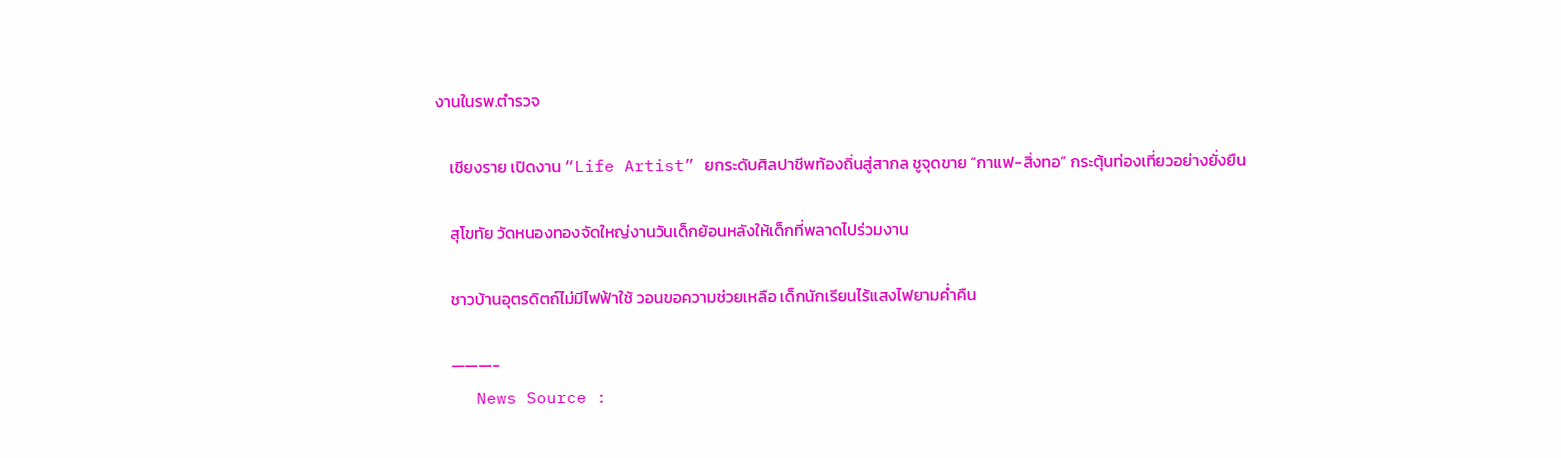งานในรพ.ตำรวจ

    เชียงราย เปิดงาน “Life Artist” ยกระดับศิลปาชีพท้องถิ่นสู่สากล ชูจุดขาย “กาแฟ-สิ่งทอ” กระตุ้นท่องเที่ยวอย่างยั่งยืน

    สุโขทัย วัดหนองทองจัดใหญ่งานวันเด็กย้อนหลังให้เด็กที่พลาดไปร่วมงาน

    ชาวบ้านอุตรดิตถ์ไม่มีไฟฟ้าใช้ วอนขอความช่วยเหลือ เด็กนักเรียนไร้แสงไฟยามค่ำคืน

    ———-
    News Source :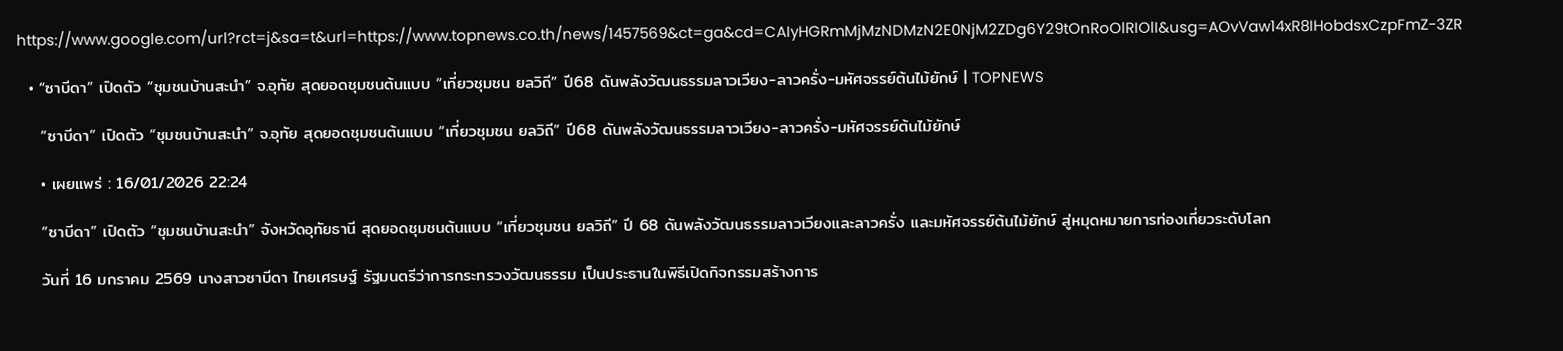https://www.google.com/url?rct=j&sa=t&url=https://www.topnews.co.th/news/1457569&ct=ga&cd=CAIyHGRmMjMzNDMzN2E0NjM2ZDg6Y29tOnRoOlRIOlI&usg=AOvVaw14xR8IHobdsxCzpFmZ-3ZR

  • “ซาบีดา” เปิดตัว “ชุมชนบ้านสะนำ” จ.อุทัย สุดยอดชุมชนต้นแบบ “เที่ยวชุมชน ยลวิถี” ปี68 ดันพลังวัฒนธรรมลาวเวียง-ลาวครั่ง-มหัศจรรย์ต้นไม้ยักษ์ | TOPNEWS

    “ซาบีดา” เปิดตัว “ชุมชนบ้านสะนำ” จ.อุทัย สุดยอดชุมชนต้นแบบ “เที่ยวชุมชน ยลวิถี” ปี68 ดันพลังวัฒนธรรมลาวเวียง-ลาวครั่ง-มหัศจรรย์ต้นไม้ยักษ์

    • เผยแพร่ : 16/01/2026 22:24

    “ซาบีดา” เปิดตัว “ชุมชนบ้านสะนำ” จังหวัดอุทัยธานี สุดยอดชุมชนต้นแบบ “เที่ยวชุมชน ยลวิถี” ปี 68 ดันพลังวัฒนธรรมลาวเวียงและลาวครั่ง และมหัศจรรย์ต้นไม้ยักษ์ สู่หมุดหมายการท่องเที่ยวระดับโลก

    วันที่ 16 มกราคม 2569 นางสาวซาบีดา ไทยเศรษฐ์ รัฐมนตรีว่าการกระทรวงวัฒนธรรม เป็นประธานในพิธีเปิดกิจกรรมสร้างการ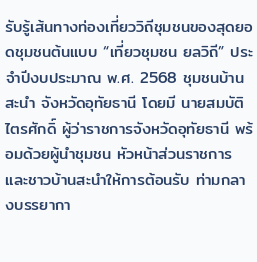รับรู้เส้นทางท่องเที่ยววิถีชุมชนของสุดยอดชุมชนต้นแบบ “เที่ยวชุมชน ยลวิถี” ประจำปีงบประมาณ พ.ศ. 2568 ชุมชนบ้านสะนำ จังหวัดอุทัยธานี โดยมี นายสมบัติ ไตรศักดิ์ ผู้ว่าราชการจังหวัดอุทัยธานี พร้อมด้วยผู้นำชุมชน หัวหน้าส่วนราชการ และชาวบ้านสะนำให้การต้อนรับ ท่ามกลางบรรยากา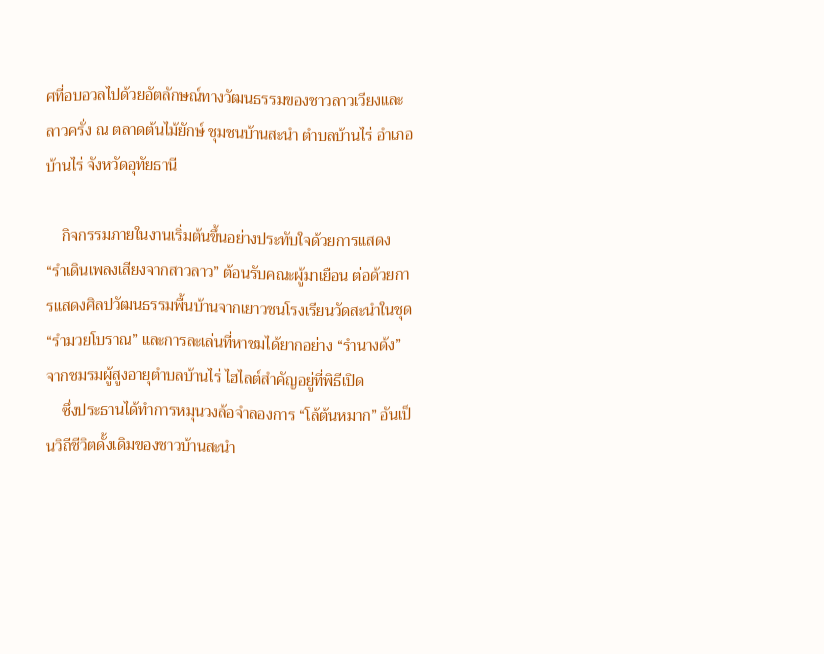ศที่อบอวลไปด้วยอัตลักษณ์ทางวัฒนธรรมของชาวลาวเวียงและลาวครั่ง ณ ตลาดต้นไม้ยักษ์ ชุมชนบ้านสะนำ ตำบลบ้านไร่ อำเภอบ้านไร่ จังหวัดอุทัยธานี

    กิจกรรมภายในงานเริ่มต้นขึ้นอย่างประทับใจด้วยการแสดง “รำเดินเพลงเสียงจากสาวลาว” ต้อนรับคณะผู้มาเยือน ต่อด้วยการแสดงศิลปวัฒนธรรมพื้นบ้านจากเยาวชนโรงเรียนวัดสะนำในชุด “รำมวยโบราณ” และการละเล่นที่หาชมได้ยากอย่าง “รำนางด้ง” จากชมรมผู้สูงอายุตำบลบ้านไร่ ไฮไลต์สำคัญอยู่ที่พิธีเปิด
    ซึ่งประธานได้ทำการหมุนวงล้อจำลองการ “โล้ต้นหมาก” อันเป็นวิถีชีวิตดั้งเดิมของชาวบ้านสะนำ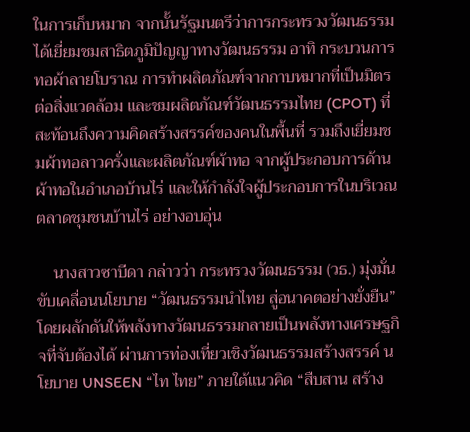ในการเก็บหมาก จากนั้นรัฐมนตรีว่าการกระทรวงวัฒนธรรมได้เยี่ยมชมสาธิตภูมิปัญญาทางวัฒนธรรม อาทิ กระบวนการทอผ้าลายโบราณ การทำผลิตภัณฑ์จากกาบหมากที่เป็นมิตรต่อสิ่งแวดล้อม และชมผลิตภัณฑ์วัฒนธรรมไทย (CPOT) ที่สะท้อนถึงความคิดสร้างสรรค์ของคนในพื้นที่ รวมถึงเยี่ยมชมผ้าทอลาวครั่งและผลิตภัณฑ์ผ้าทอ จากผู้ประกอบการด้านผ้าทอในอำเภอบ้านไร่ และให้กำลังใจผู้ประกอบการในบริเวณตลาดชุมชนบ้านไร่ อย่างอบอุ่น

    นางสาวซาบีดา กล่าวว่า กระทรวงวัฒนธรรม (วธ.) มุ่งมั่นขับเคลื่อนนโยบาย “วัฒนธรรมนำไทย สู่อนาคตอย่างยั่งยืน” โดยผลักดันให้พลังทางวัฒนธรรมกลายเป็นพลังทางเศรษฐกิจที่จับต้องได้ ผ่านการท่องเที่ยวเชิงวัฒนธรรมสร้างสรรค์ นโยบาย UNSEEN “ไท ไทย” ภายใต้แนวคิด “สืบสาน สร้าง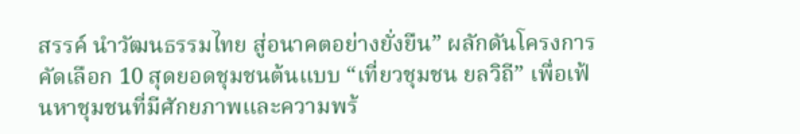สรรค์ นำวัฒนธรรมไทย สู่อนาคตอย่างยั่งยืน” ผลักดันโครงการคัดเลือก 10 สุดยอดชุมชนต้นแบบ “เที่ยวชุมชน ยลวิถี” เพื่อเฟ้นหาชุมชนที่มีศักยภาพและความพร้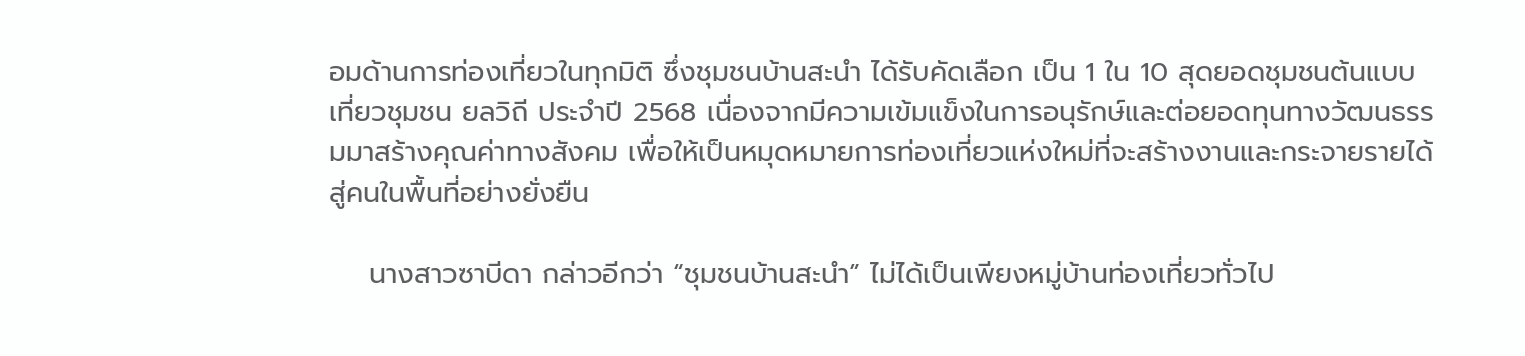อมด้านการท่องเที่ยวในทุกมิติ ซึ่งชุมชนบ้านสะนำ ได้รับคัดเลือก เป็น 1 ใน 10 สุดยอดชุมชนต้นแบบ เที่ยวชุมชน ยลวิถี ประจำปี 2568 เนื่องจากมีความเข้มแข็งในการอนุรักษ์และต่อยอดทุนทางวัฒนธรรมมาสร้างคุณค่าทางสังคม เพื่อให้เป็นหมุดหมายการท่องเที่ยวแห่งใหม่ที่จะสร้างงานและกระจายรายได้สู่คนในพื้นที่อย่างยั่งยืน

    นางสาวซาบีดา กล่าวอีกว่า “ชุมชนบ้านสะนำ” ไม่ได้เป็นเพียงหมู่บ้านท่องเที่ยวทั่วไป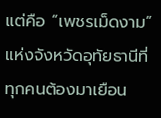แต่คือ “เพชรเม็ดงาม” แห่งจังหวัดอุทัยธานีที่ทุกคนต้องมาเยือน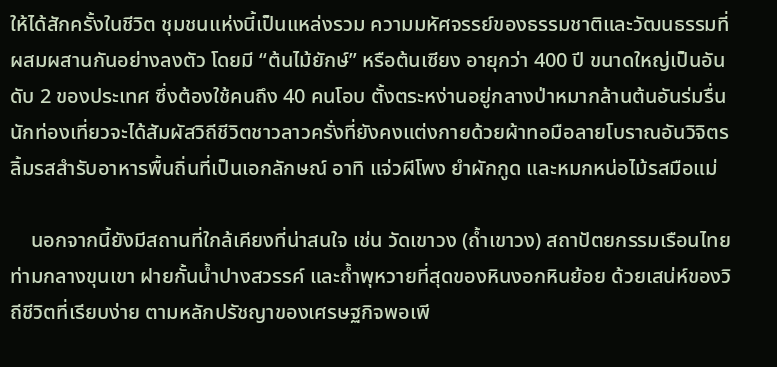ให้ได้สักครั้งในชีวิต ชุมชนแห่งนี้เป็นแหล่งรวม ความมหัศจรรย์ของธรรมชาติและวัฒนธรรมที่ผสมผสานกันอย่างลงตัว โดยมี “ต้นไม้ยักษ์” หรือต้นเซียง อายุกว่า 400 ปี ขนาดใหญ่เป็นอันดับ 2 ของประเทศ ซึ่งต้องใช้คนถึง 40 คนโอบ ตั้งตระหง่านอยู่กลางป่าหมากล้านต้นอันร่มรื่น นักท่องเที่ยวจะได้สัมผัสวิถีชีวิตชาวลาวครั่งที่ยังคงแต่งกายด้วยผ้าทอมือลายโบราณอันวิจิตร ลิ้มรสสำรับอาหารพื้นถิ่นที่เป็นเอกลักษณ์ อาทิ แจ่วผีโพง ยำผักกูด และหมกหน่อไม้รสมือแม่

    นอกจากนี้ยังมีสถานที่ใกล้เคียงที่น่าสนใจ เช่น วัดเขาวง (ถ้ำเขาวง) สถาปัตยกรรมเรือนไทยท่ามกลางขุนเขา ฝายกั้นน้ำปางสวรรค์ และถ้ำพุหวายที่สุดของหินงอกหินย้อย ด้วยเสน่ห์ของวิถีชีวิตที่เรียบง่าย ตามหลักปรัชญาของเศรษฐกิจพอเพี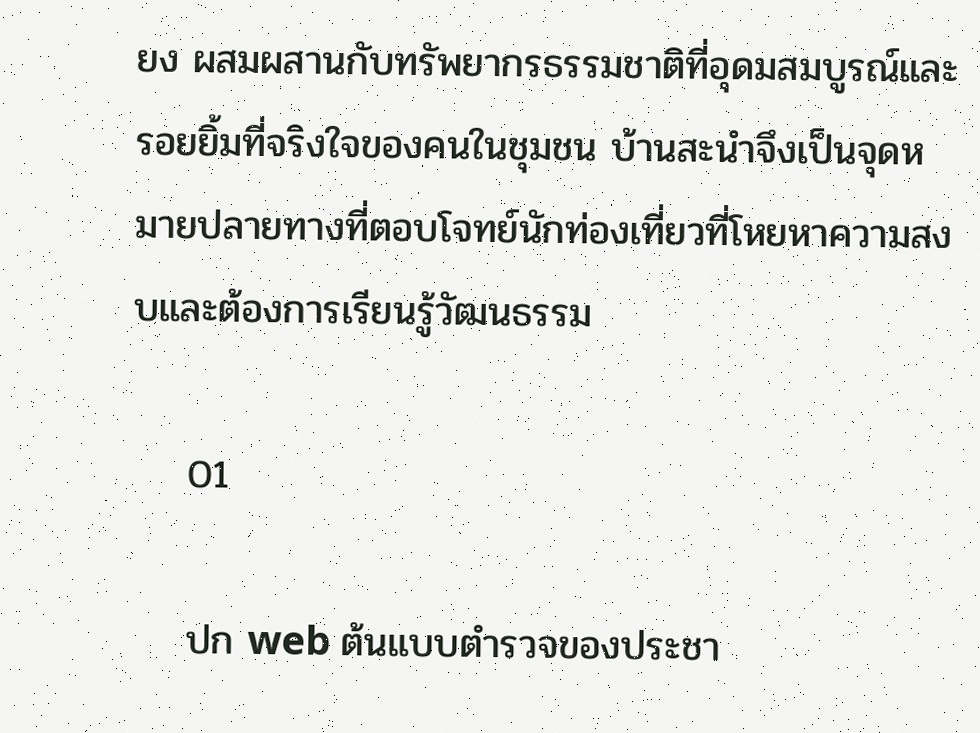ยง ผสมผสานกับทรัพยากรธรรมชาติที่อุดมสมบูรณ์และรอยยิ้มที่จริงใจของคนในชุมชน บ้านสะนำจึงเป็นจุดหมายปลายทางที่ตอบโจทย์นักท่องเที่ยวที่โหยหาความสงบและต้องการเรียนรู้วัฒนธรรม

    01

    ปก web ต้นแบบตำรวจของประชา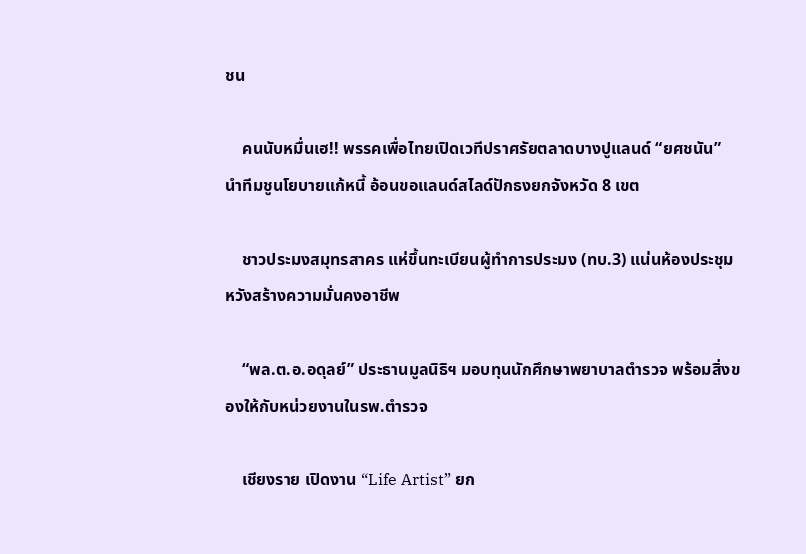ชน

    คนนับหมื่นเฮ!! พรรคเพื่อไทยเปิดเวทีปราศรัยตลาดบางปูแลนด์ “ยศชนัน” นำทีมชูนโยบายแก้หนี้ อ้อนขอแลนด์สไลด์ปักธงยกจังหวัด 8 เขต

    ชาวประมงสมุทรสาคร แห่ขึ้นทะเบียนผู้ทำการประมง (ทบ.3) แน่นห้องประชุม หวังสร้างความมั่นคงอาชีพ

    “พล.ต.อ.อดุลย์” ประธานมูลนิธิฯ มอบทุนนักศึกษาพยาบาลตำรวจ พร้อมสิ่งของให้กับหน่วยงานในรพ.ตำรวจ

    เชียงราย เปิดงาน “Life Artist” ยก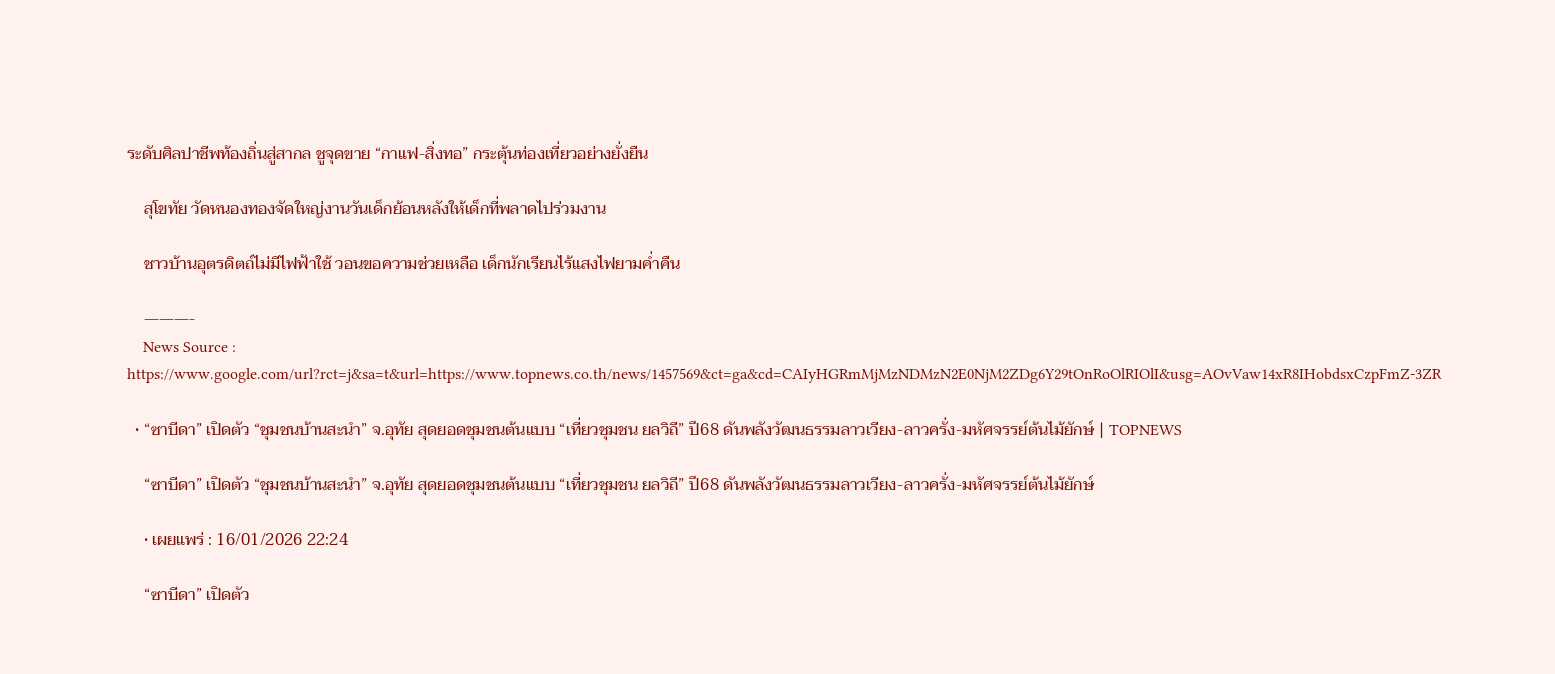ระดับศิลปาชีพท้องถิ่นสู่สากล ชูจุดขาย “กาแฟ-สิ่งทอ” กระตุ้นท่องเที่ยวอย่างยั่งยืน

    สุโขทัย วัดหนองทองจัดใหญ่งานวันเด็กย้อนหลังให้เด็กที่พลาดไปร่วมงาน

    ชาวบ้านอุตรดิตถ์ไม่มีไฟฟ้าใช้ วอนขอความช่วยเหลือ เด็กนักเรียนไร้แสงไฟยามค่ำคืน

    ———-
    News Source : https://www.google.com/url?rct=j&sa=t&url=https://www.topnews.co.th/news/1457569&ct=ga&cd=CAIyHGRmMjMzNDMzN2E0NjM2ZDg6Y29tOnRoOlRIOlI&usg=AOvVaw14xR8IHobdsxCzpFmZ-3ZR

  • “ซาบีดา” เปิดตัว “ชุมชนบ้านสะนำ” จ.อุทัย สุดยอดชุมชนต้นแบบ “เที่ยวชุมชน ยลวิถี” ปี68 ดันพลังวัฒนธรรมลาวเวียง-ลาวครั่ง-มหัศจรรย์ต้นไม้ยักษ์ | TOPNEWS

    “ซาบีดา” เปิดตัว “ชุมชนบ้านสะนำ” จ.อุทัย สุดยอดชุมชนต้นแบบ “เที่ยวชุมชน ยลวิถี” ปี68 ดันพลังวัฒนธรรมลาวเวียง-ลาวครั่ง-มหัศจรรย์ต้นไม้ยักษ์

    • เผยแพร่ : 16/01/2026 22:24

    “ซาบีดา” เปิดตัว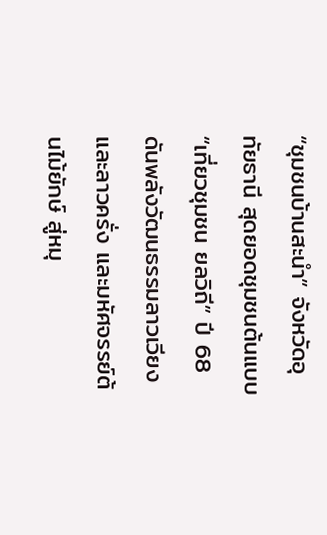“ชุมชนบ้านสะนำ” จังหวัดอุทัยธานี สุดยอดชุมชนต้นแบบ “เที่ยวชุมชน ยลวิถี” ปี 68 ดันพลังวัฒนธรรมลาวเวียงและลาวครั่ง และมหัศจรรย์ต้นไม้ยักษ์ สู่หมุ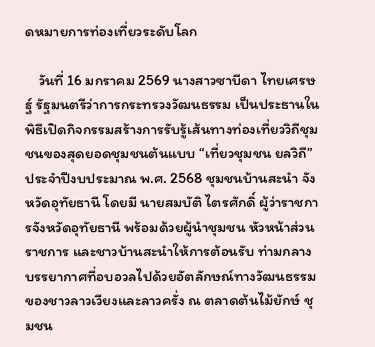ดหมายการท่องเที่ยวระดับโลก

    วันที่ 16 มกราคม 2569 นางสาวซาบีดา ไทยเศรษฐ์ รัฐมนตรีว่าการกระทรวงวัฒนธรรม เป็นประธานในพิธีเปิดกิจกรรมสร้างการรับรู้เส้นทางท่องเที่ยววิถีชุมชนของสุดยอดชุมชนต้นแบบ “เที่ยวชุมชน ยลวิถี” ประจำปีงบประมาณ พ.ศ. 2568 ชุมชนบ้านสะนำ จังหวัดอุทัยธานี โดยมี นายสมบัติ ไตรศักดิ์ ผู้ว่าราชการจังหวัดอุทัยธานี พร้อมด้วยผู้นำชุมชน หัวหน้าส่วนราชการ และชาวบ้านสะนำให้การต้อนรับ ท่ามกลางบรรยากาศที่อบอวลไปด้วยอัตลักษณ์ทางวัฒนธรรมของชาวลาวเวียงและลาวครั่ง ณ ตลาดต้นไม้ยักษ์ ชุมชน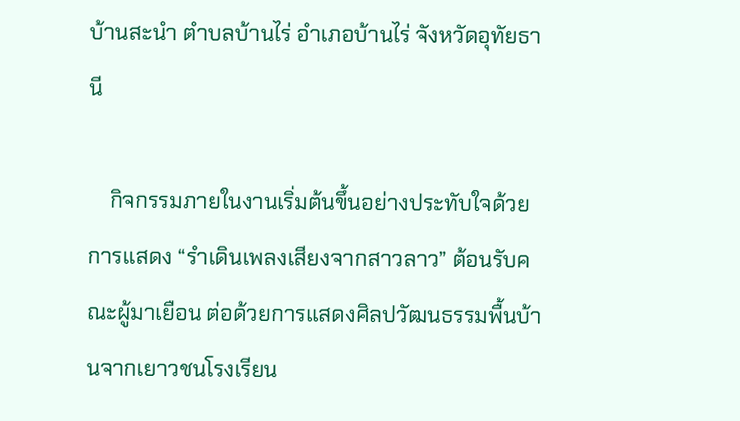บ้านสะนำ ตำบลบ้านไร่ อำเภอบ้านไร่ จังหวัดอุทัยธานี

    กิจกรรมภายในงานเริ่มต้นขึ้นอย่างประทับใจด้วยการแสดง “รำเดินเพลงเสียงจากสาวลาว” ต้อนรับคณะผู้มาเยือน ต่อด้วยการแสดงศิลปวัฒนธรรมพื้นบ้านจากเยาวชนโรงเรียน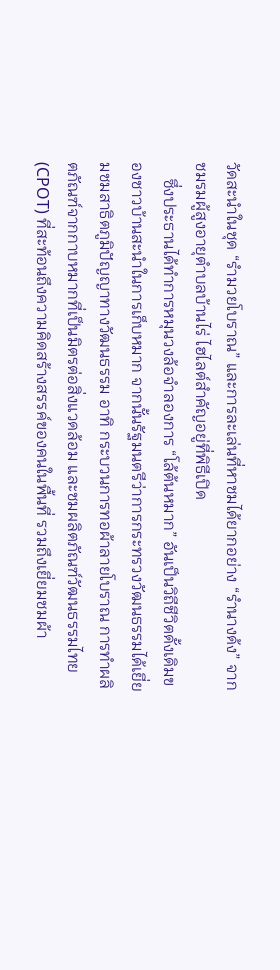วัดสะนำในชุด “รำมวยโบราณ” และการละเล่นที่หาชมได้ยากอย่าง “รำนางด้ง” จากชมรมผู้สูงอายุตำบลบ้านไร่ ไฮไลต์สำคัญอยู่ที่พิธีเปิด
    ซึ่งประธานได้ทำการหมุนวงล้อจำลองการ “โล้ต้นหมาก” อันเป็นวิถีชีวิตดั้งเดิมของชาวบ้านสะนำในการเก็บหมาก จากนั้นรัฐมนตรีว่าการกระทรวงวัฒนธรรมได้เยี่ยมชมสาธิตภูมิปัญญาทางวัฒนธรรม อาทิ กระบวนการทอผ้าลายโบราณ การทำผลิตภัณฑ์จากกาบหมากที่เป็นมิตรต่อสิ่งแวดล้อม และชมผลิตภัณฑ์วัฒนธรรมไทย (CPOT) ที่สะท้อนถึงความคิดสร้างสรรค์ของคนในพื้นที่ รวมถึงเยี่ยมชมผ้า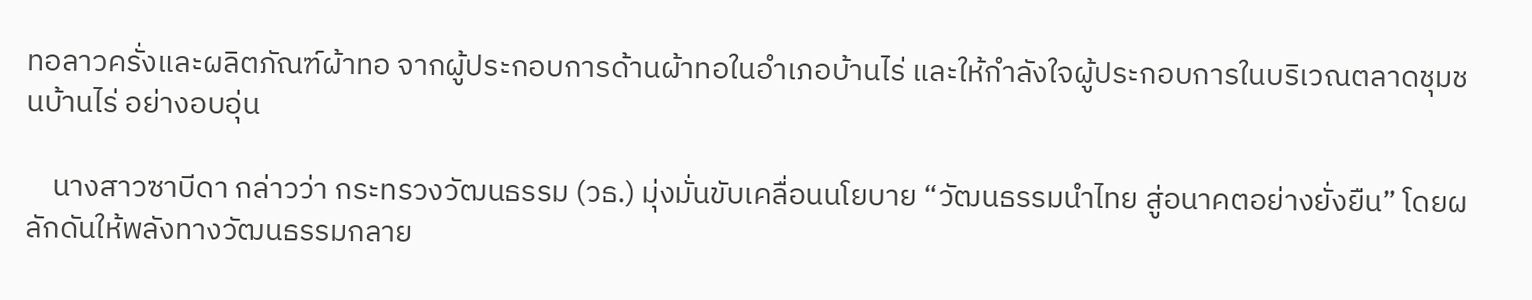ทอลาวครั่งและผลิตภัณฑ์ผ้าทอ จากผู้ประกอบการด้านผ้าทอในอำเภอบ้านไร่ และให้กำลังใจผู้ประกอบการในบริเวณตลาดชุมชนบ้านไร่ อย่างอบอุ่น

    นางสาวซาบีดา กล่าวว่า กระทรวงวัฒนธรรม (วธ.) มุ่งมั่นขับเคลื่อนนโยบาย “วัฒนธรรมนำไทย สู่อนาคตอย่างยั่งยืน” โดยผลักดันให้พลังทางวัฒนธรรมกลาย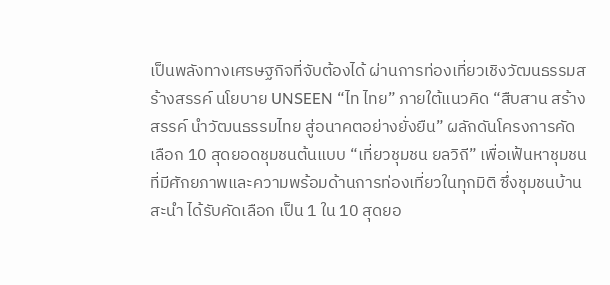เป็นพลังทางเศรษฐกิจที่จับต้องได้ ผ่านการท่องเที่ยวเชิงวัฒนธรรมสร้างสรรค์ นโยบาย UNSEEN “ไท ไทย” ภายใต้แนวคิด “สืบสาน สร้างสรรค์ นำวัฒนธรรมไทย สู่อนาคตอย่างยั่งยืน” ผลักดันโครงการคัดเลือก 10 สุดยอดชุมชนต้นแบบ “เที่ยวชุมชน ยลวิถี” เพื่อเฟ้นหาชุมชนที่มีศักยภาพและความพร้อมด้านการท่องเที่ยวในทุกมิติ ซึ่งชุมชนบ้านสะนำ ได้รับคัดเลือก เป็น 1 ใน 10 สุดยอ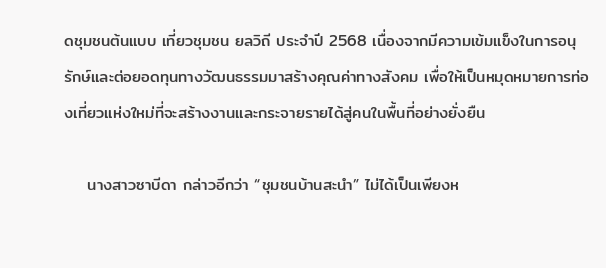ดชุมชนต้นแบบ เที่ยวชุมชน ยลวิถี ประจำปี 2568 เนื่องจากมีความเข้มแข็งในการอนุรักษ์และต่อยอดทุนทางวัฒนธรรมมาสร้างคุณค่าทางสังคม เพื่อให้เป็นหมุดหมายการท่องเที่ยวแห่งใหม่ที่จะสร้างงานและกระจายรายได้สู่คนในพื้นที่อย่างยั่งยืน

    นางสาวซาบีดา กล่าวอีกว่า “ชุมชนบ้านสะนำ” ไม่ได้เป็นเพียงห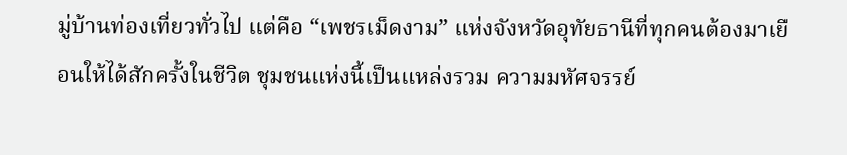มู่บ้านท่องเที่ยวทั่วไป แต่คือ “เพชรเม็ดงาม” แห่งจังหวัดอุทัยธานีที่ทุกคนต้องมาเยือนให้ได้สักครั้งในชีวิต ชุมชนแห่งนี้เป็นแหล่งรวม ความมหัศจรรย์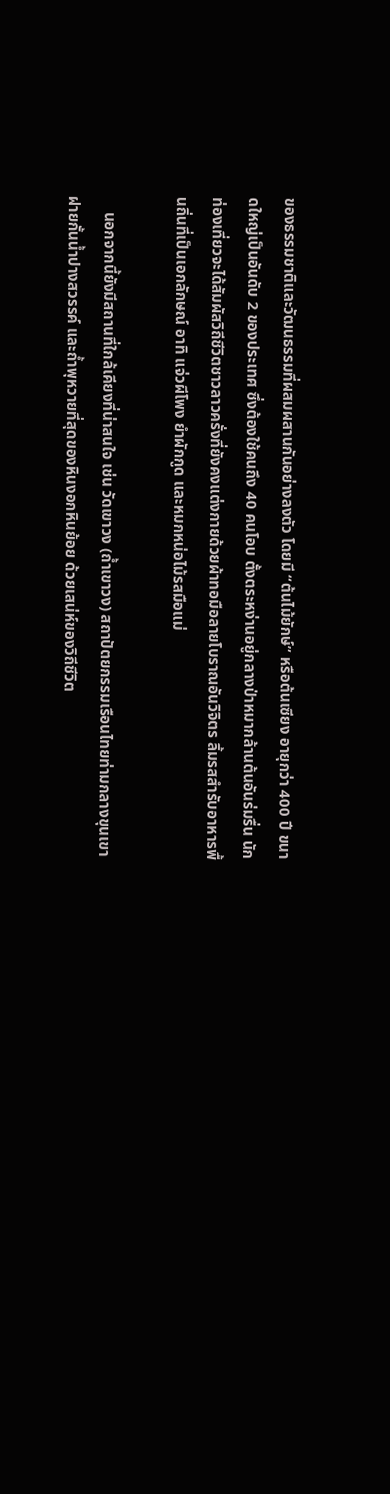ของธรรมชาติและวัฒนธรรมที่ผสมผสานกันอย่างลงตัว โดยมี “ต้นไม้ยักษ์” หรือต้นเซียง อายุกว่า 400 ปี ขนาดใหญ่เป็นอันดับ 2 ของประเทศ ซึ่งต้องใช้คนถึง 40 คนโอบ ตั้งตระหง่านอยู่กลางป่าหมากล้านต้นอันร่มรื่น นักท่องเที่ยวจะได้สัมผัสวิถีชีวิตชาวลาวครั่งที่ยังคงแต่งกายด้วยผ้าทอมือลายโบราณอันวิจิตร ลิ้มรสสำรับอาหารพื้นถิ่นที่เป็นเอกลักษณ์ อาทิ แจ่วผีโพง ยำผักกูด และหมกหน่อไม้รสมือแม่

    นอกจากนี้ยังมีสถานที่ใกล้เคียงที่น่าสนใจ เช่น วัดเขาวง (ถ้ำเขาวง) สถาปัตยกรรมเรือนไทยท่ามกลางขุนเขา ฝายกั้นน้ำปางสวรรค์ และถ้ำพุหวายที่สุดของหินงอกหินย้อย ด้วยเสน่ห์ของวิถีชีวิต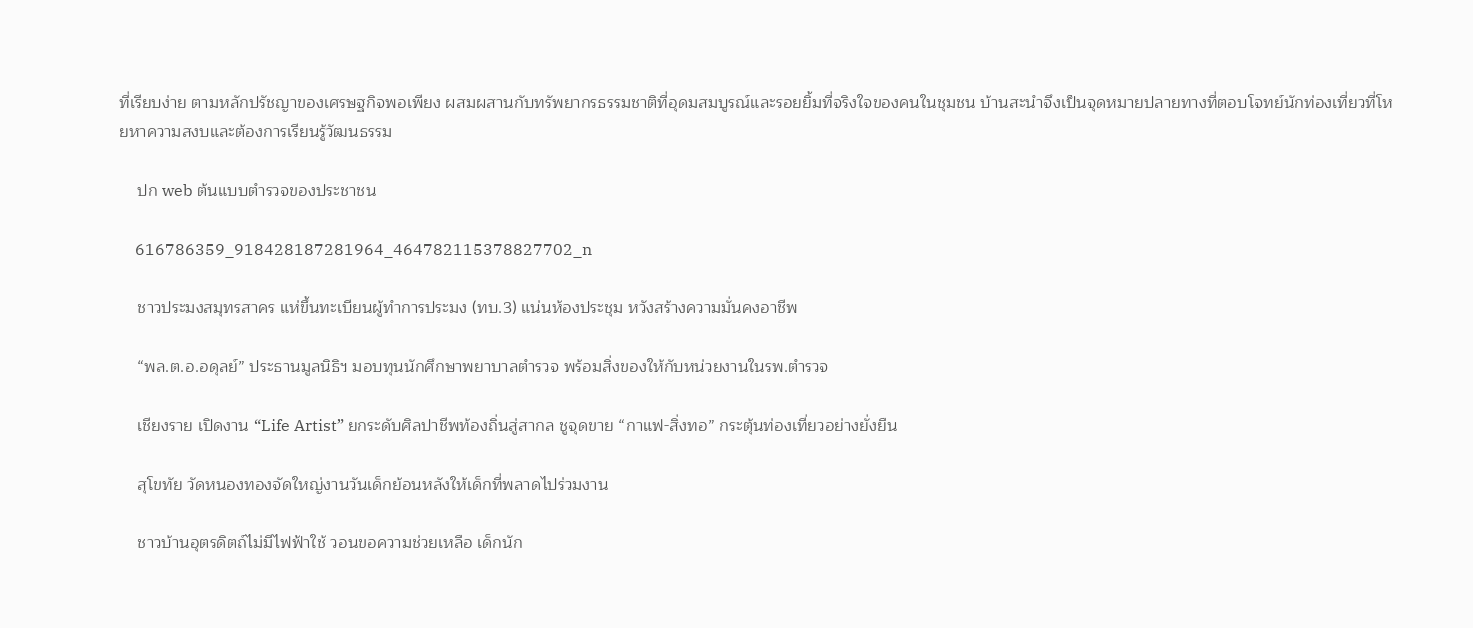ที่เรียบง่าย ตามหลักปรัชญาของเศรษฐกิจพอเพียง ผสมผสานกับทรัพยากรธรรมชาติที่อุดมสมบูรณ์และรอยยิ้มที่จริงใจของคนในชุมชน บ้านสะนำจึงเป็นจุดหมายปลายทางที่ตอบโจทย์นักท่องเที่ยวที่โหยหาความสงบและต้องการเรียนรู้วัฒนธรรม

    ปก web ต้นแบบตำรวจของประชาชน

    616786359_918428187281964_464782115378827702_n

    ชาวประมงสมุทรสาคร แห่ขึ้นทะเบียนผู้ทำการประมง (ทบ.3) แน่นห้องประชุม หวังสร้างความมั่นคงอาชีพ

    “พล.ต.อ.อดุลย์” ประธานมูลนิธิฯ มอบทุนนักศึกษาพยาบาลตำรวจ พร้อมสิ่งของให้กับหน่วยงานในรพ.ตำรวจ

    เชียงราย เปิดงาน “Life Artist” ยกระดับศิลปาชีพท้องถิ่นสู่สากล ชูจุดขาย “กาแฟ-สิ่งทอ” กระตุ้นท่องเที่ยวอย่างยั่งยืน

    สุโขทัย วัดหนองทองจัดใหญ่งานวันเด็กย้อนหลังให้เด็กที่พลาดไปร่วมงาน

    ชาวบ้านอุตรดิตถ์ไม่มีไฟฟ้าใช้ วอนขอความช่วยเหลือ เด็กนัก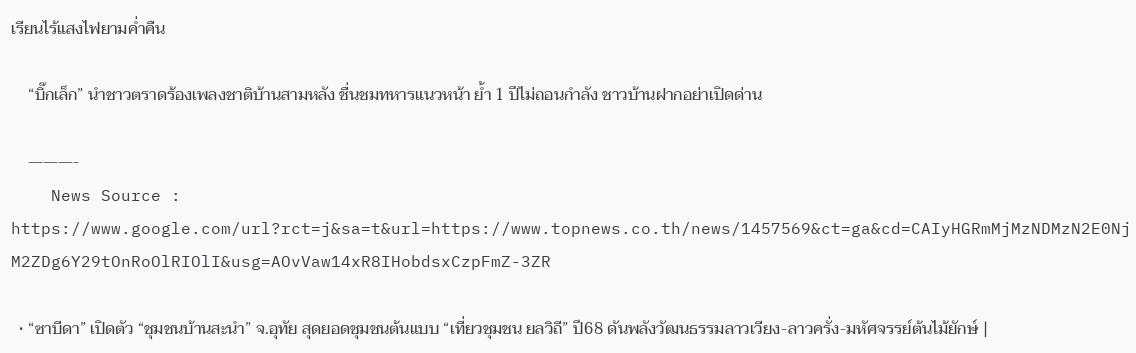เรียนไร้แสงไฟยามค่ำคืน

    “บิ๊กเล็ก” นำชาวตราดร้องเพลงชาติบ้านสามหลัง ชื่นชมทหารแนวหน้า ย้ำ 1 ปีไม่ถอนกำลัง ชาวบ้านฝากอย่าเปิดด่าน

    ———-
    News Source : https://www.google.com/url?rct=j&sa=t&url=https://www.topnews.co.th/news/1457569&ct=ga&cd=CAIyHGRmMjMzNDMzN2E0NjM2ZDg6Y29tOnRoOlRIOlI&usg=AOvVaw14xR8IHobdsxCzpFmZ-3ZR

  • “ซาบีดา” เปิดตัว “ชุมชนบ้านสะนำ” จ.อุทัย สุดยอดชุมชนต้นแบบ “เที่ยวชุมชน ยลวิถี” ปี68 ดันพลังวัฒนธรรมลาวเวียง-ลาวครั่ง-มหัศจรรย์ต้นไม้ยักษ์ |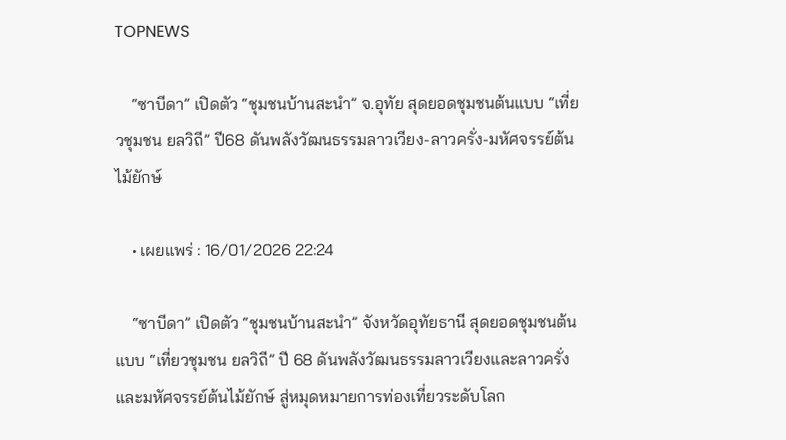TOPNEWS

    “ซาบีดา” เปิดตัว “ชุมชนบ้านสะนำ” จ.อุทัย สุดยอดชุมชนต้นแบบ “เที่ยวชุมชน ยลวิถี” ปี68 ดันพลังวัฒนธรรมลาวเวียง-ลาวครั่ง-มหัศจรรย์ต้นไม้ยักษ์

    • เผยแพร่ : 16/01/2026 22:24

    “ซาบีดา” เปิดตัว “ชุมชนบ้านสะนำ” จังหวัดอุทัยธานี สุดยอดชุมชนต้นแบบ “เที่ยวชุมชน ยลวิถี” ปี 68 ดันพลังวัฒนธรรมลาวเวียงและลาวครั่ง และมหัศจรรย์ต้นไม้ยักษ์ สู่หมุดหมายการท่องเที่ยวระดับโลก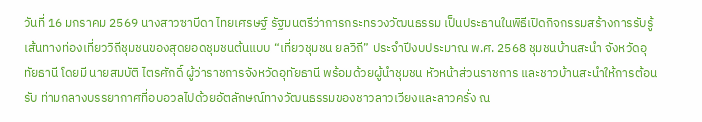วันที่ 16 มกราคม 2569 นางสาวซาบีดา ไทยเศรษฐ์ รัฐมนตรีว่าการกระทรวงวัฒนธรรม เป็นประธานในพิธีเปิดกิจกรรมสร้างการรับรู้เส้นทางท่องเที่ยววิถีชุมชนของสุดยอดชุมชนต้นแบบ “เที่ยวชุมชน ยลวิถี” ประจำปีงบประมาณ พ.ศ. 2568 ชุมชนบ้านสะนำ จังหวัดอุทัยธานี โดยมี นายสมบัติ ไตรศักดิ์ ผู้ว่าราชการจังหวัดอุทัยธานี พร้อมด้วยผู้นำชุมชน หัวหน้าส่วนราชการ และชาวบ้านสะนำให้การต้อนรับ ท่ามกลางบรรยากาศที่อบอวลไปด้วยอัตลักษณ์ทางวัฒนธรรมของชาวลาวเวียงและลาวครั่ง ณ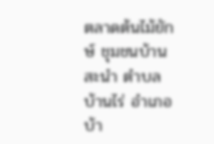ตลาดต้นไม้ยักษ์ ชุมชนบ้านสะนำ ตำบลบ้านไร่ อำเภอบ้า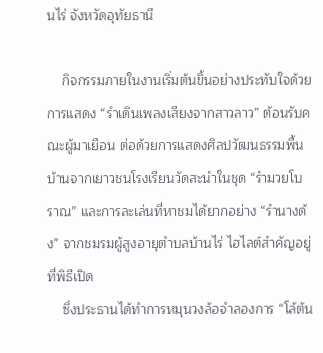นไร่ จังหวัดอุทัยธานี

    กิจกรรมภายในงานเริ่มต้นขึ้นอย่างประทับใจด้วยการแสดง “รำเดินเพลงเสียงจากสาวลาว” ต้อนรับคณะผู้มาเยือน ต่อด้วยการแสดงศิลปวัฒนธรรมพื้นบ้านจากเยาวชนโรงเรียนวัดสะนำในชุด “รำมวยโบราณ” และการละเล่นที่หาชมได้ยากอย่าง “รำนางด้ง” จากชมรมผู้สูงอายุตำบลบ้านไร่ ไฮไลต์สำคัญอยู่ที่พิธีเปิด
    ซึ่งประธานได้ทำการหมุนวงล้อจำลองการ “โล้ต้น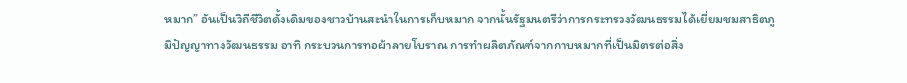หมาก” อันเป็นวิถีชีวิตดั้งเดิมของชาวบ้านสะนำในการเก็บหมาก จากนั้นรัฐมนตรีว่าการกระทรวงวัฒนธรรมได้เยี่ยมชมสาธิตภูมิปัญญาทางวัฒนธรรม อาทิ กระบวนการทอผ้าลายโบราณ การทำผลิตภัณฑ์จากกาบหมากที่เป็นมิตรต่อสิ่ง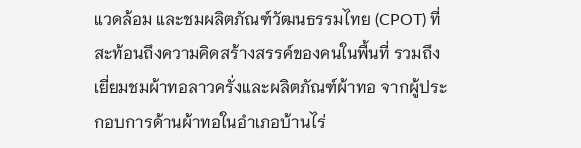แวดล้อม และชมผลิตภัณฑ์วัฒนธรรมไทย (CPOT) ที่สะท้อนถึงความคิดสร้างสรรค์ของคนในพื้นที่ รวมถึงเยี่ยมชมผ้าทอลาวครั่งและผลิตภัณฑ์ผ้าทอ จากผู้ประกอบการด้านผ้าทอในอำเภอบ้านไร่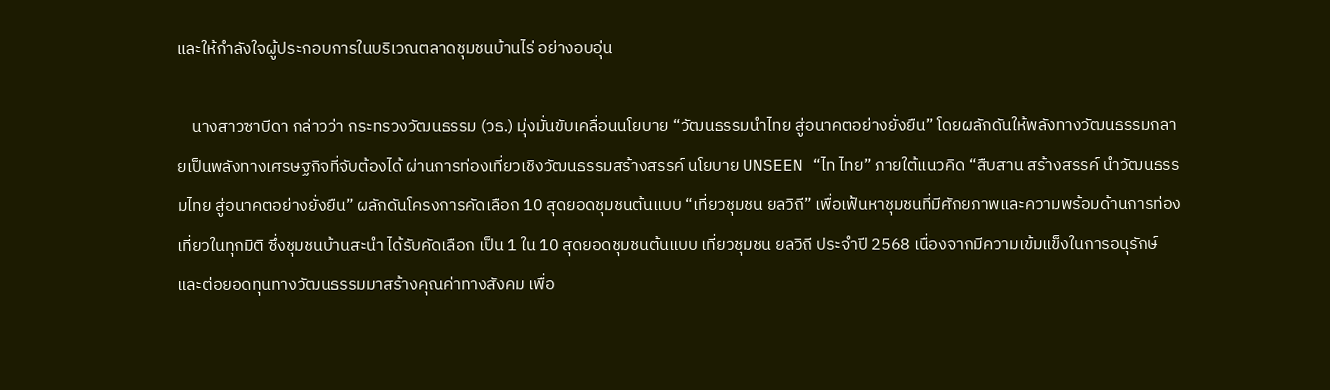และให้กำลังใจผู้ประกอบการในบริเวณตลาดชุมชนบ้านไร่ อย่างอบอุ่น

    นางสาวซาบีดา กล่าวว่า กระทรวงวัฒนธรรม (วธ.) มุ่งมั่นขับเคลื่อนนโยบาย “วัฒนธรรมนำไทย สู่อนาคตอย่างยั่งยืน” โดยผลักดันให้พลังทางวัฒนธรรมกลายเป็นพลังทางเศรษฐกิจที่จับต้องได้ ผ่านการท่องเที่ยวเชิงวัฒนธรรมสร้างสรรค์ นโยบาย UNSEEN “ไท ไทย” ภายใต้แนวคิด “สืบสาน สร้างสรรค์ นำวัฒนธรรมไทย สู่อนาคตอย่างยั่งยืน” ผลักดันโครงการคัดเลือก 10 สุดยอดชุมชนต้นแบบ “เที่ยวชุมชน ยลวิถี” เพื่อเฟ้นหาชุมชนที่มีศักยภาพและความพร้อมด้านการท่องเที่ยวในทุกมิติ ซึ่งชุมชนบ้านสะนำ ได้รับคัดเลือก เป็น 1 ใน 10 สุดยอดชุมชนต้นแบบ เที่ยวชุมชน ยลวิถี ประจำปี 2568 เนื่องจากมีความเข้มแข็งในการอนุรักษ์และต่อยอดทุนทางวัฒนธรรมมาสร้างคุณค่าทางสังคม เพื่อ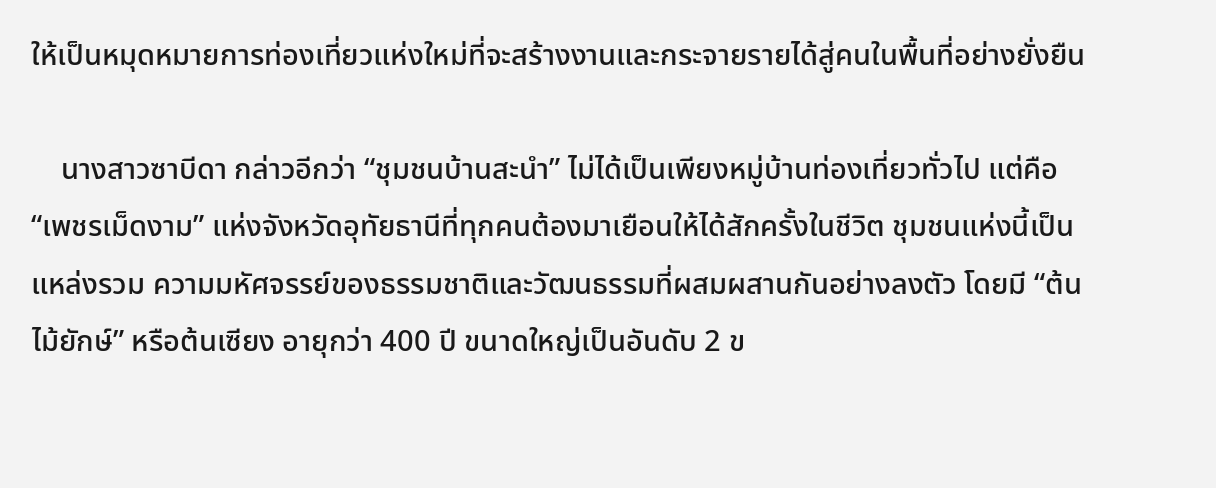ให้เป็นหมุดหมายการท่องเที่ยวแห่งใหม่ที่จะสร้างงานและกระจายรายได้สู่คนในพื้นที่อย่างยั่งยืน

    นางสาวซาบีดา กล่าวอีกว่า “ชุมชนบ้านสะนำ” ไม่ได้เป็นเพียงหมู่บ้านท่องเที่ยวทั่วไป แต่คือ “เพชรเม็ดงาม” แห่งจังหวัดอุทัยธานีที่ทุกคนต้องมาเยือนให้ได้สักครั้งในชีวิต ชุมชนแห่งนี้เป็นแหล่งรวม ความมหัศจรรย์ของธรรมชาติและวัฒนธรรมที่ผสมผสานกันอย่างลงตัว โดยมี “ต้นไม้ยักษ์” หรือต้นเซียง อายุกว่า 400 ปี ขนาดใหญ่เป็นอันดับ 2 ข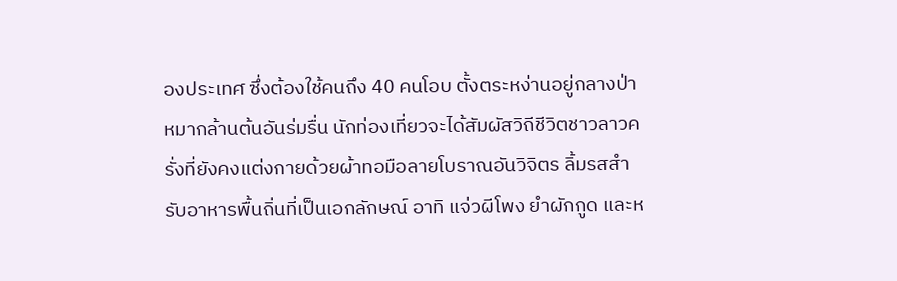องประเทศ ซึ่งต้องใช้คนถึง 40 คนโอบ ตั้งตระหง่านอยู่กลางป่าหมากล้านต้นอันร่มรื่น นักท่องเที่ยวจะได้สัมผัสวิถีชีวิตชาวลาวครั่งที่ยังคงแต่งกายด้วยผ้าทอมือลายโบราณอันวิจิตร ลิ้มรสสำรับอาหารพื้นถิ่นที่เป็นเอกลักษณ์ อาทิ แจ่วผีโพง ยำผักกูด และห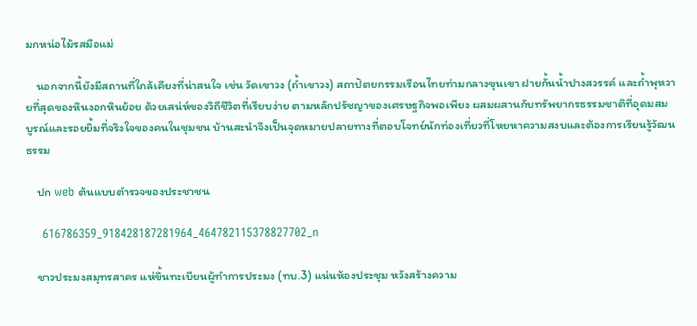มกหน่อไม้รสมือแม่

    นอกจากนี้ยังมีสถานที่ใกล้เคียงที่น่าสนใจ เช่น วัดเขาวง (ถ้ำเขาวง) สถาปัตยกรรมเรือนไทยท่ามกลางขุนเขา ฝายกั้นน้ำปางสวรรค์ และถ้ำพุหวายที่สุดของหินงอกหินย้อย ด้วยเสน่ห์ของวิถีชีวิตที่เรียบง่าย ตามหลักปรัชญาของเศรษฐกิจพอเพียง ผสมผสานกับทรัพยากรธรรมชาติที่อุดมสมบูรณ์และรอยยิ้มที่จริงใจของคนในชุมชน บ้านสะนำจึงเป็นจุดหมายปลายทางที่ตอบโจทย์นักท่องเที่ยวที่โหยหาความสงบและต้องการเรียนรู้วัฒนธรรม

    ปก web ต้นแบบตำรวจของประชาชน

    616786359_918428187281964_464782115378827702_n

    ชาวประมงสมุทรสาคร แห่ขึ้นทะเบียนผู้ทำการประมง (ทบ.3) แน่นห้องประชุม หวังสร้างความ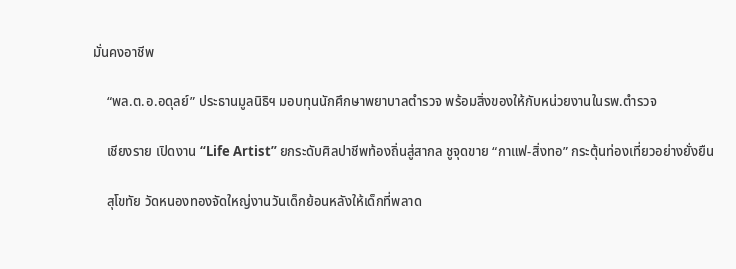มั่นคงอาชีพ

    “พล.ต.อ.อดุลย์” ประธานมูลนิธิฯ มอบทุนนักศึกษาพยาบาลตำรวจ พร้อมสิ่งของให้กับหน่วยงานในรพ.ตำรวจ

    เชียงราย เปิดงาน “Life Artist” ยกระดับศิลปาชีพท้องถิ่นสู่สากล ชูจุดขาย “กาแฟ-สิ่งทอ” กระตุ้นท่องเที่ยวอย่างยั่งยืน

    สุโขทัย วัดหนองทองจัดใหญ่งานวันเด็กย้อนหลังให้เด็กที่พลาด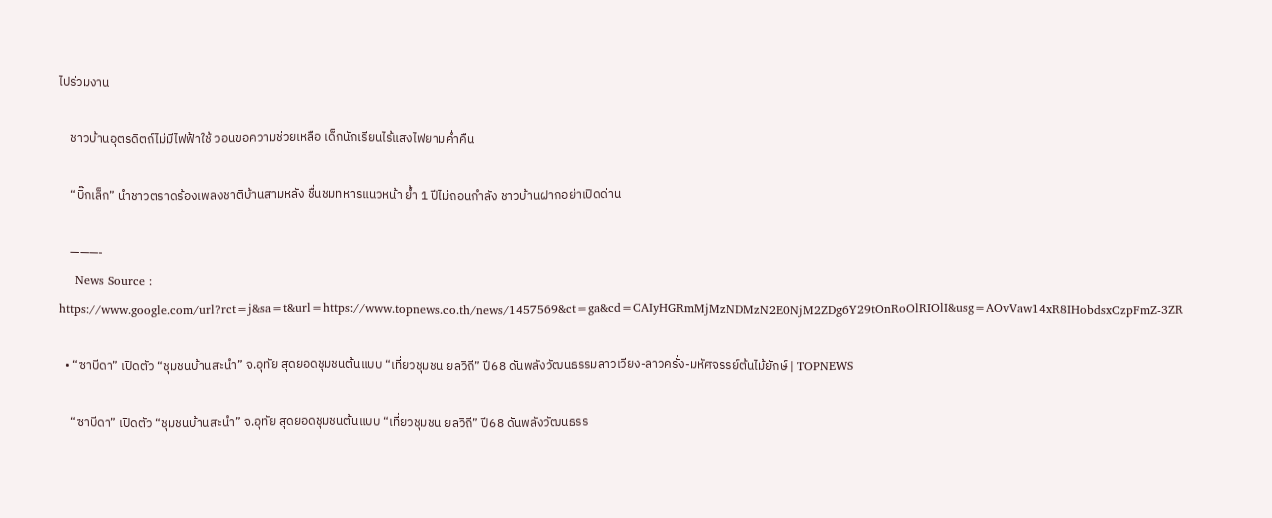ไปร่วมงาน

    ชาวบ้านอุตรดิตถ์ไม่มีไฟฟ้าใช้ วอนขอความช่วยเหลือ เด็กนักเรียนไร้แสงไฟยามค่ำคืน

    “บิ๊กเล็ก” นำชาวตราดร้องเพลงชาติบ้านสามหลัง ชื่นชมทหารแนวหน้า ย้ำ 1 ปีไม่ถอนกำลัง ชาวบ้านฝากอย่าเปิดด่าน

    ———-
    News Source : https://www.google.com/url?rct=j&sa=t&url=https://www.topnews.co.th/news/1457569&ct=ga&cd=CAIyHGRmMjMzNDMzN2E0NjM2ZDg6Y29tOnRoOlRIOlI&usg=AOvVaw14xR8IHobdsxCzpFmZ-3ZR

  • “ซาบีดา” เปิดตัว “ชุมชนบ้านสะนำ” จ.อุทัย สุดยอดชุมชนต้นแบบ “เที่ยวชุมชน ยลวิถี” ปี68 ดันพลังวัฒนธรรมลาวเวียง-ลาวครั่ง-มหัศจรรย์ต้นไม้ยักษ์ | TOPNEWS

    “ซาบีดา” เปิดตัว “ชุมชนบ้านสะนำ” จ.อุทัย สุดยอดชุมชนต้นแบบ “เที่ยวชุมชน ยลวิถี” ปี68 ดันพลังวัฒนธรร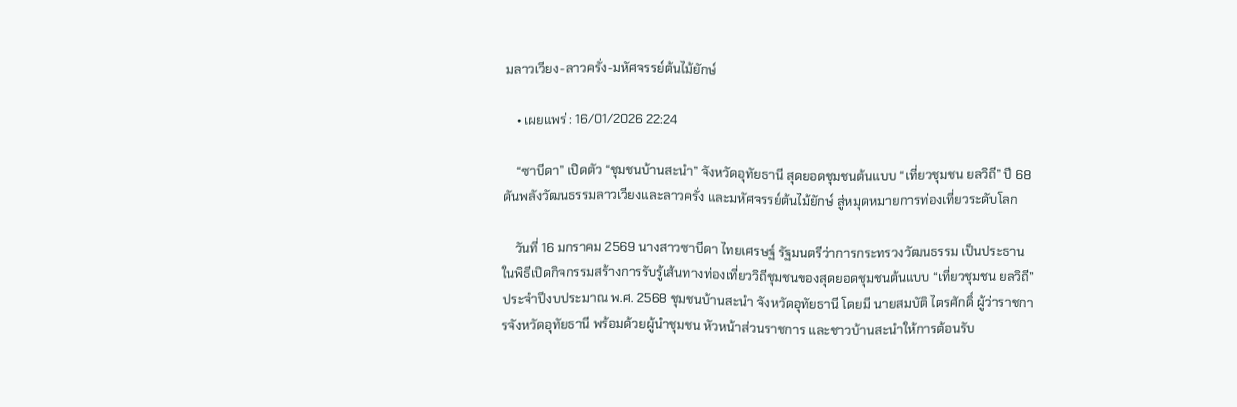มลาวเวียง-ลาวครั่ง-มหัศจรรย์ต้นไม้ยักษ์

    • เผยแพร่ : 16/01/2026 22:24

    “ซาบีดา” เปิดตัว “ชุมชนบ้านสะนำ” จังหวัดอุทัยธานี สุดยอดชุมชนต้นแบบ “เที่ยวชุมชน ยลวิถี” ปี 68 ดันพลังวัฒนธรรมลาวเวียงและลาวครั่ง และมหัศจรรย์ต้นไม้ยักษ์ สู่หมุดหมายการท่องเที่ยวระดับโลก

    วันที่ 16 มกราคม 2569 นางสาวซาบีดา ไทยเศรษฐ์ รัฐมนตรีว่าการกระทรวงวัฒนธรรม เป็นประธานในพิธีเปิดกิจกรรมสร้างการรับรู้เส้นทางท่องเที่ยววิถีชุมชนของสุดยอดชุมชนต้นแบบ “เที่ยวชุมชน ยลวิถี” ประจำปีงบประมาณ พ.ศ. 2568 ชุมชนบ้านสะนำ จังหวัดอุทัยธานี โดยมี นายสมบัติ ไตรศักดิ์ ผู้ว่าราชการจังหวัดอุทัยธานี พร้อมด้วยผู้นำชุมชน หัวหน้าส่วนราชการ และชาวบ้านสะนำให้การต้อนรับ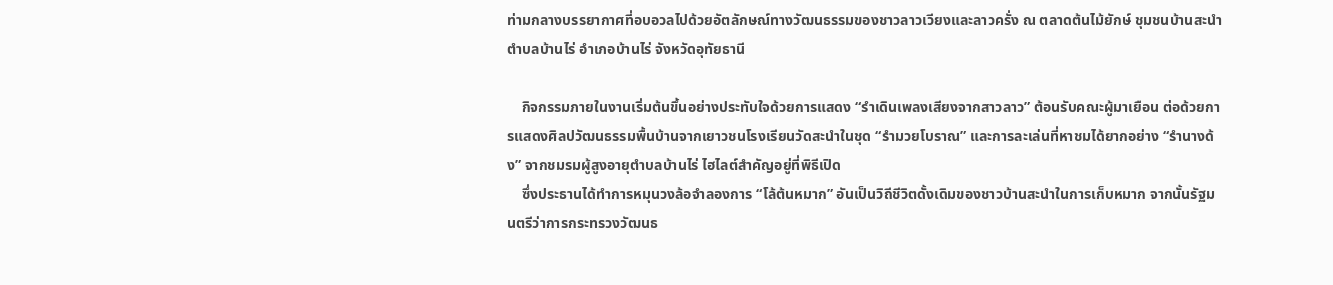ท่ามกลางบรรยากาศที่อบอวลไปด้วยอัตลักษณ์ทางวัฒนธรรมของชาวลาวเวียงและลาวครั่ง ณ ตลาดต้นไม้ยักษ์ ชุมชนบ้านสะนำ ตำบลบ้านไร่ อำเภอบ้านไร่ จังหวัดอุทัยธานี

    กิจกรรมภายในงานเริ่มต้นขึ้นอย่างประทับใจด้วยการแสดง “รำเดินเพลงเสียงจากสาวลาว” ต้อนรับคณะผู้มาเยือน ต่อด้วยการแสดงศิลปวัฒนธรรมพื้นบ้านจากเยาวชนโรงเรียนวัดสะนำในชุด “รำมวยโบราณ” และการละเล่นที่หาชมได้ยากอย่าง “รำนางด้ง” จากชมรมผู้สูงอายุตำบลบ้านไร่ ไฮไลต์สำคัญอยู่ที่พิธีเปิด
    ซึ่งประธานได้ทำการหมุนวงล้อจำลองการ “โล้ต้นหมาก” อันเป็นวิถีชีวิตดั้งเดิมของชาวบ้านสะนำในการเก็บหมาก จากนั้นรัฐมนตรีว่าการกระทรวงวัฒนธ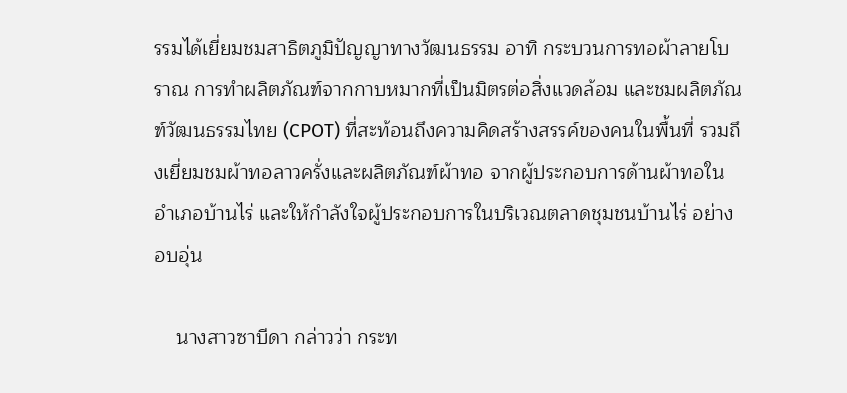รรมได้เยี่ยมชมสาธิตภูมิปัญญาทางวัฒนธรรม อาทิ กระบวนการทอผ้าลายโบราณ การทำผลิตภัณฑ์จากกาบหมากที่เป็นมิตรต่อสิ่งแวดล้อม และชมผลิตภัณฑ์วัฒนธรรมไทย (CPOT) ที่สะท้อนถึงความคิดสร้างสรรค์ของคนในพื้นที่ รวมถึงเยี่ยมชมผ้าทอลาวครั่งและผลิตภัณฑ์ผ้าทอ จากผู้ประกอบการด้านผ้าทอในอำเภอบ้านไร่ และให้กำลังใจผู้ประกอบการในบริเวณตลาดชุมชนบ้านไร่ อย่างอบอุ่น

    นางสาวซาบีดา กล่าวว่า กระท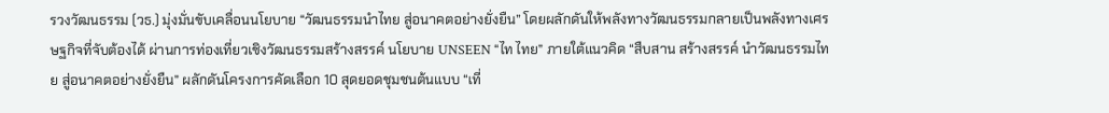รวงวัฒนธรรม (วธ.) มุ่งมั่นขับเคลื่อนนโยบาย “วัฒนธรรมนำไทย สู่อนาคตอย่างยั่งยืน” โดยผลักดันให้พลังทางวัฒนธรรมกลายเป็นพลังทางเศรษฐกิจที่จับต้องได้ ผ่านการท่องเที่ยวเชิงวัฒนธรรมสร้างสรรค์ นโยบาย UNSEEN “ไท ไทย” ภายใต้แนวคิด “สืบสาน สร้างสรรค์ นำวัฒนธรรมไทย สู่อนาคตอย่างยั่งยืน” ผลักดันโครงการคัดเลือก 10 สุดยอดชุมชนต้นแบบ “เที่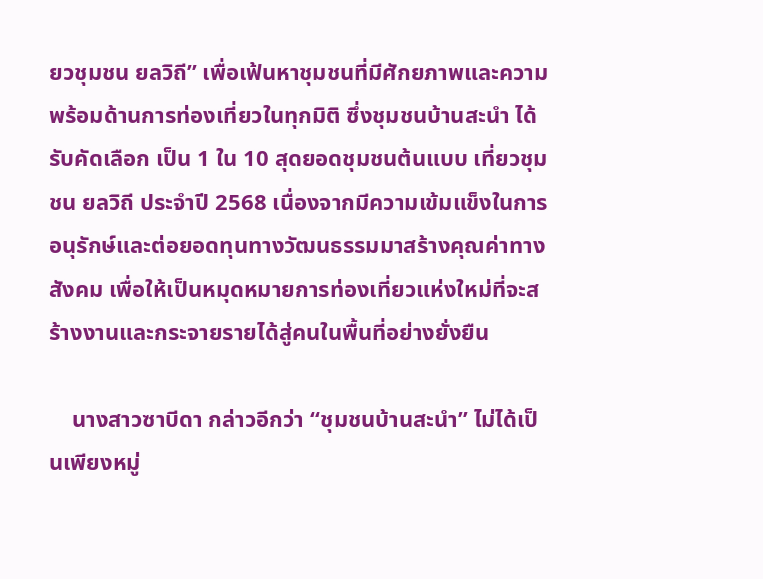ยวชุมชน ยลวิถี” เพื่อเฟ้นหาชุมชนที่มีศักยภาพและความพร้อมด้านการท่องเที่ยวในทุกมิติ ซึ่งชุมชนบ้านสะนำ ได้รับคัดเลือก เป็น 1 ใน 10 สุดยอดชุมชนต้นแบบ เที่ยวชุมชน ยลวิถี ประจำปี 2568 เนื่องจากมีความเข้มแข็งในการอนุรักษ์และต่อยอดทุนทางวัฒนธรรมมาสร้างคุณค่าทางสังคม เพื่อให้เป็นหมุดหมายการท่องเที่ยวแห่งใหม่ที่จะสร้างงานและกระจายรายได้สู่คนในพื้นที่อย่างยั่งยืน

    นางสาวซาบีดา กล่าวอีกว่า “ชุมชนบ้านสะนำ” ไม่ได้เป็นเพียงหมู่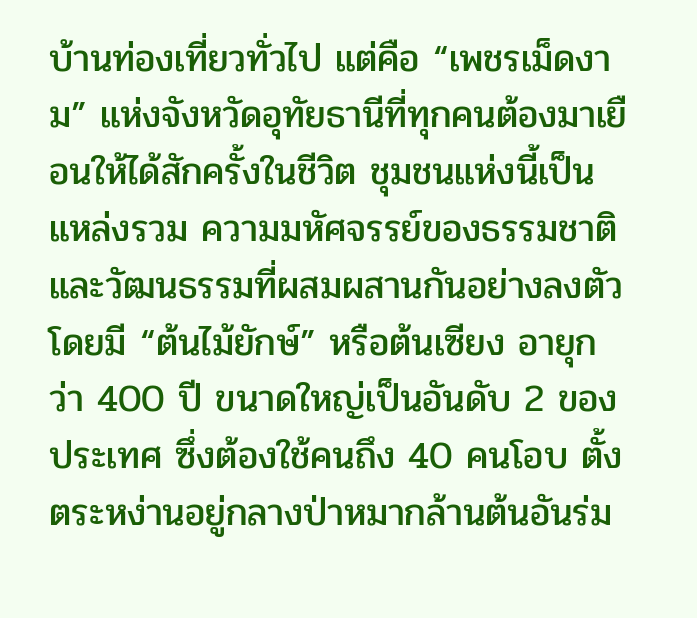บ้านท่องเที่ยวทั่วไป แต่คือ “เพชรเม็ดงาม” แห่งจังหวัดอุทัยธานีที่ทุกคนต้องมาเยือนให้ได้สักครั้งในชีวิต ชุมชนแห่งนี้เป็นแหล่งรวม ความมหัศจรรย์ของธรรมชาติและวัฒนธรรมที่ผสมผสานกันอย่างลงตัว โดยมี “ต้นไม้ยักษ์” หรือต้นเซียง อายุกว่า 400 ปี ขนาดใหญ่เป็นอันดับ 2 ของประเทศ ซึ่งต้องใช้คนถึง 40 คนโอบ ตั้งตระหง่านอยู่กลางป่าหมากล้านต้นอันร่ม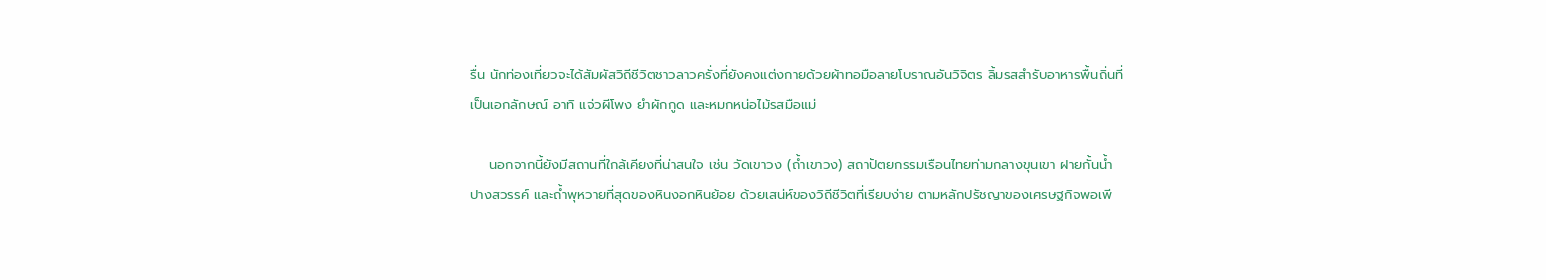รื่น นักท่องเที่ยวจะได้สัมผัสวิถีชีวิตชาวลาวครั่งที่ยังคงแต่งกายด้วยผ้าทอมือลายโบราณอันวิจิตร ลิ้มรสสำรับอาหารพื้นถิ่นที่เป็นเอกลักษณ์ อาทิ แจ่วผีโพง ยำผักกูด และหมกหน่อไม้รสมือแม่

    นอกจากนี้ยังมีสถานที่ใกล้เคียงที่น่าสนใจ เช่น วัดเขาวง (ถ้ำเขาวง) สถาปัตยกรรมเรือนไทยท่ามกลางขุนเขา ฝายกั้นน้ำปางสวรรค์ และถ้ำพุหวายที่สุดของหินงอกหินย้อย ด้วยเสน่ห์ของวิถีชีวิตที่เรียบง่าย ตามหลักปรัชญาของเศรษฐกิจพอเพี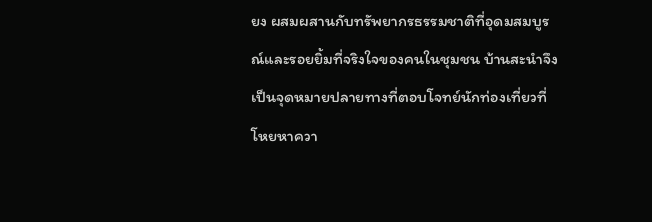ยง ผสมผสานกับทรัพยากรธรรมชาติที่อุดมสมบูรณ์และรอยยิ้มที่จริงใจของคนในชุมชน บ้านสะนำจึงเป็นจุดหมายปลายทางที่ตอบโจทย์นักท่องเที่ยวที่โหยหาควา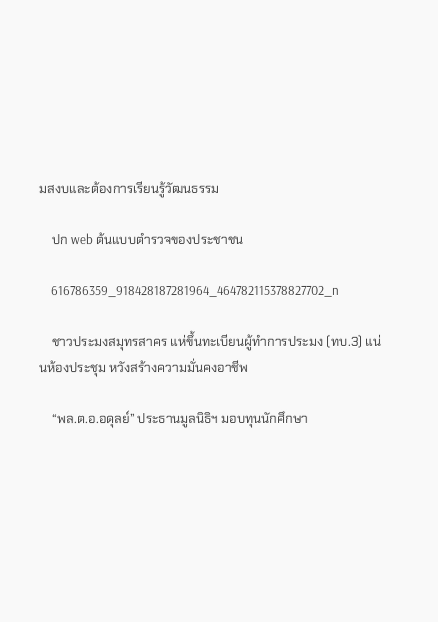มสงบและต้องการเรียนรู้วัฒนธรรม

    ปก web ต้นแบบตำรวจของประชาชน

    616786359_918428187281964_464782115378827702_n

    ชาวประมงสมุทรสาคร แห่ขึ้นทะเบียนผู้ทำการประมง (ทบ.3) แน่นห้องประชุม หวังสร้างความมั่นคงอาชีพ

    “พล.ต.อ.อดุลย์” ประธานมูลนิธิฯ มอบทุนนักศึกษา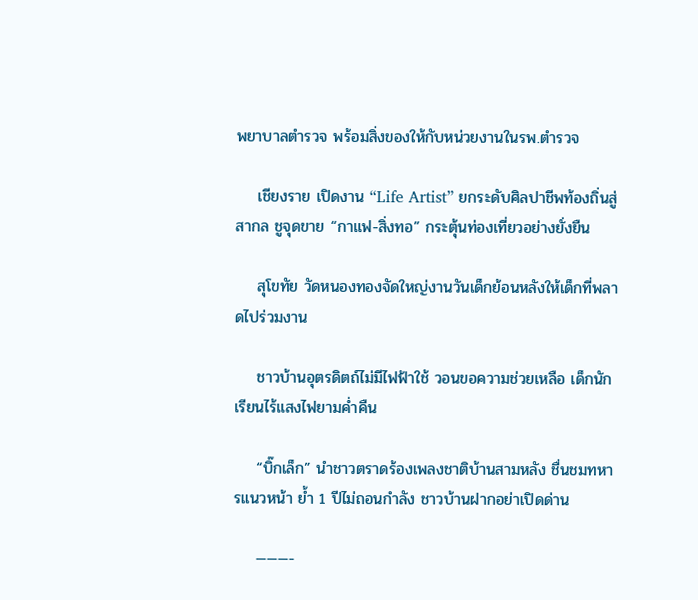พยาบาลตำรวจ พร้อมสิ่งของให้กับหน่วยงานในรพ.ตำรวจ

    เชียงราย เปิดงาน “Life Artist” ยกระดับศิลปาชีพท้องถิ่นสู่สากล ชูจุดขาย “กาแฟ-สิ่งทอ” กระตุ้นท่องเที่ยวอย่างยั่งยืน

    สุโขทัย วัดหนองทองจัดใหญ่งานวันเด็กย้อนหลังให้เด็กที่พลาดไปร่วมงาน

    ชาวบ้านอุตรดิตถ์ไม่มีไฟฟ้าใช้ วอนขอความช่วยเหลือ เด็กนักเรียนไร้แสงไฟยามค่ำคืน

    “บิ๊กเล็ก” นำชาวตราดร้องเพลงชาติบ้านสามหลัง ชื่นชมทหารแนวหน้า ย้ำ 1 ปีไม่ถอนกำลัง ชาวบ้านฝากอย่าเปิดด่าน

    ———-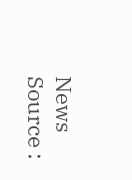News Source :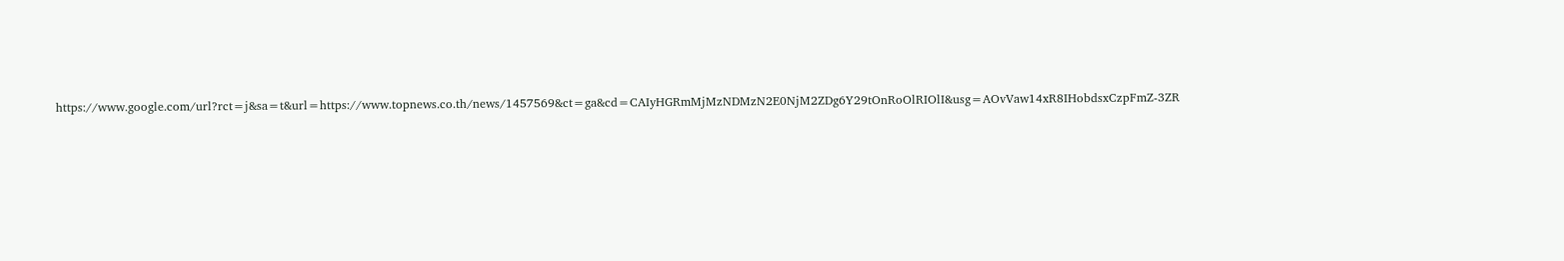https://www.google.com/url?rct=j&sa=t&url=https://www.topnews.co.th/news/1457569&ct=ga&cd=CAIyHGRmMjMzNDMzN2E0NjM2ZDg6Y29tOnRoOlRIOlI&usg=AOvVaw14xR8IHobdsxCzpFmZ-3ZR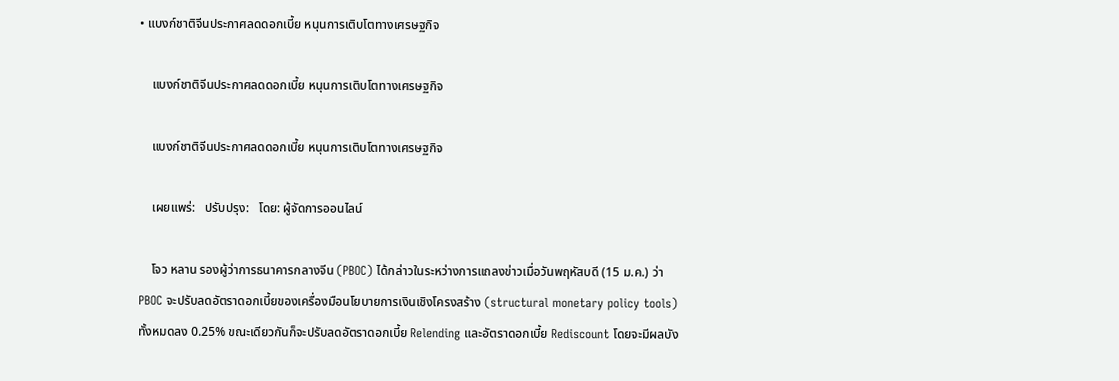• แบงก์ชาติจีนประกาศลดดอกเบี้ย หนุนการเติบโตทางเศรษฐกิจ

    แบงก์ชาติจีนประกาศลดดอกเบี้ย หนุนการเติบโตทางเศรษฐกิจ

    แบงก์ชาติจีนประกาศลดดอกเบี้ย หนุนการเติบโตทางเศรษฐกิจ

    เผยแพร่:   ปรับปรุง:   โดย: ผู้จัดการออนไลน์

    โจว หลาน รองผู้ว่าการธนาคารกลางจีน (PBOC) ได้กล่าวในระหว่างการแถลงข่าวเมื่อวันพฤหัสบดี (15 ม.ค.) ว่า PBOC จะปรับลดอัตราดอกเบี้ยของเครื่องมือนโยบายการเงินเชิงโครงสร้าง (structural monetary policy tools) ทั้งหมดลง 0.25% ขณะเดียวกันก็จะปรับลดอัตราดอกเบี้ย Relending และอัตราดอกเบี้ย Rediscount โดยจะมีผลบัง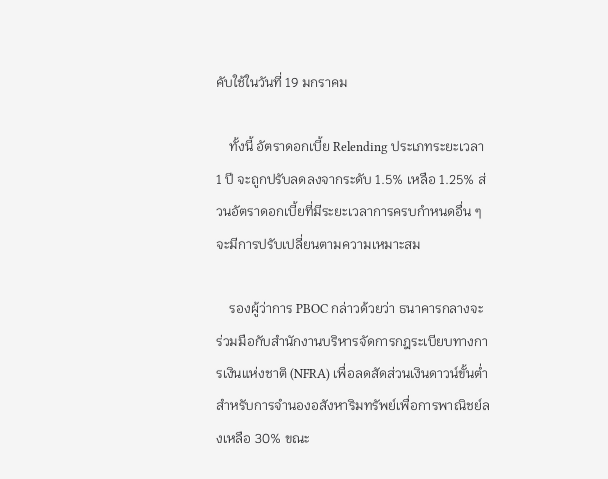คับใช้ในวันที่ 19 มกราคม

    ทั้งนี้ อัตราดอกเบี้ย Relending ประเภทระยะเวลา 1 ปี จะถูกปรับลดลงจากระดับ 1.5% เหลือ 1.25% ส่วนอัตราดอกเบี้ยที่มีระยะเวลาการครบกำหนดอื่น ๆ จะมีการปรับเปลี่ยนตามความเหมาะสม

    รองผู้ว่าการ PBOC กล่าวด้วยว่า ธนาคารกลางจะร่วมมือกับสำนักงานบริหารจัดการกฎระเบียบทางการเงินแห่งชาติ (NFRA) เพื่อลดสัดส่วนเงินดาวน์ขั้นต่ำสำหรับการจำนองอสังหาริมทรัพย์เพื่อการพาณิชย์ลงเหลือ 30% ขณะ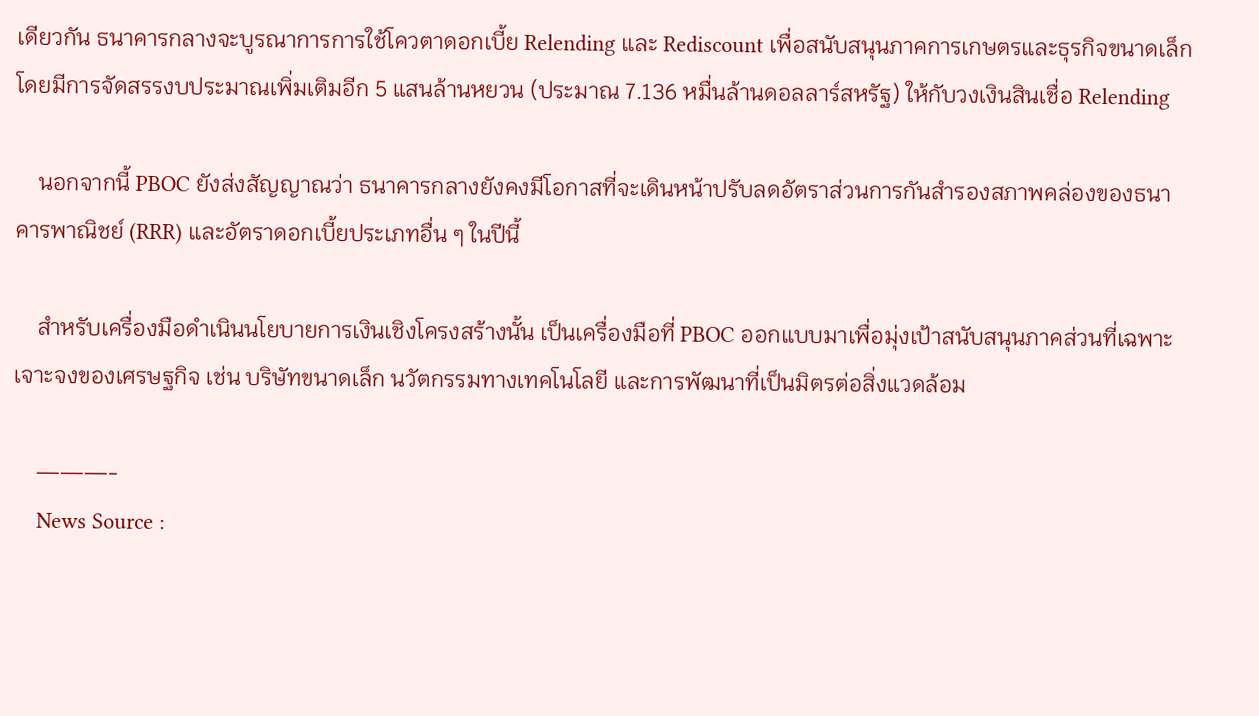เดียวกัน ธนาคารกลางจะบูรณาการการใช้โควตาดอกเบี้ย Relending และ Rediscount เพื่อสนับสนุนภาคการเกษตรและธุรกิจขนาดเล็ก โดยมีการจัดสรรงบประมาณเพิ่มเติมอีก 5 แสนล้านหยวน (ประมาณ 7.136 หมื่นล้านดอลลาร์สหรัฐ) ให้กับวงเงินสินเชื่อ Relending

    นอกจากนี้ PBOC ยังส่งสัญญาณว่า ธนาคารกลางยังคงมีโอกาสที่จะเดินหน้าปรับลดอัตราส่วนการกันสำรองสภาพคล่องของธนาคารพาณิชย์ (RRR) และอัตราดอกเบี้ยประเภทอื่น ๆ ในปีนี้

    สำหรับเครื่องมือดำเนินนโยบายการเงินเชิงโครงสร้างนั้น เป็นเครื่องมือที่ PBOC ออกแบบมาเพื่อมุ่งเป้าสนับสนุนภาคส่วนที่เฉพาะเจาะจงของเศรษฐกิจ เช่น บริษัทขนาดเล็ก นวัตกรรมทางเทคโนโลยี และการพัฒนาที่เป็นมิตรต่อสิ่งแวดล้อม

    ———-
    News Source :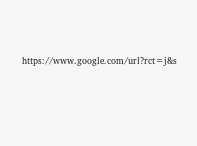https://www.google.com/url?rct=j&s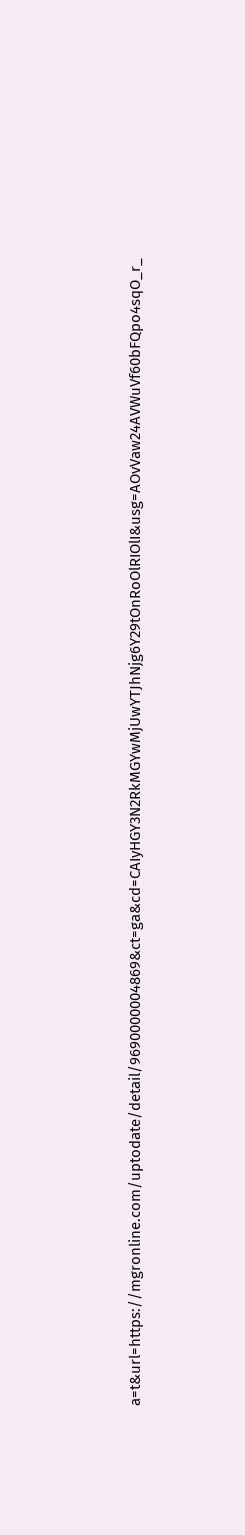a=t&url=https://mgronline.com/uptodate/detail/9690000004869&ct=ga&cd=CAIyHGY3N2RkMGYwMjUwYTJhNjg6Y29tOnRoOlRIOlI&usg=AOvVaw24AVWuVf60bFQpo4sqO_r_